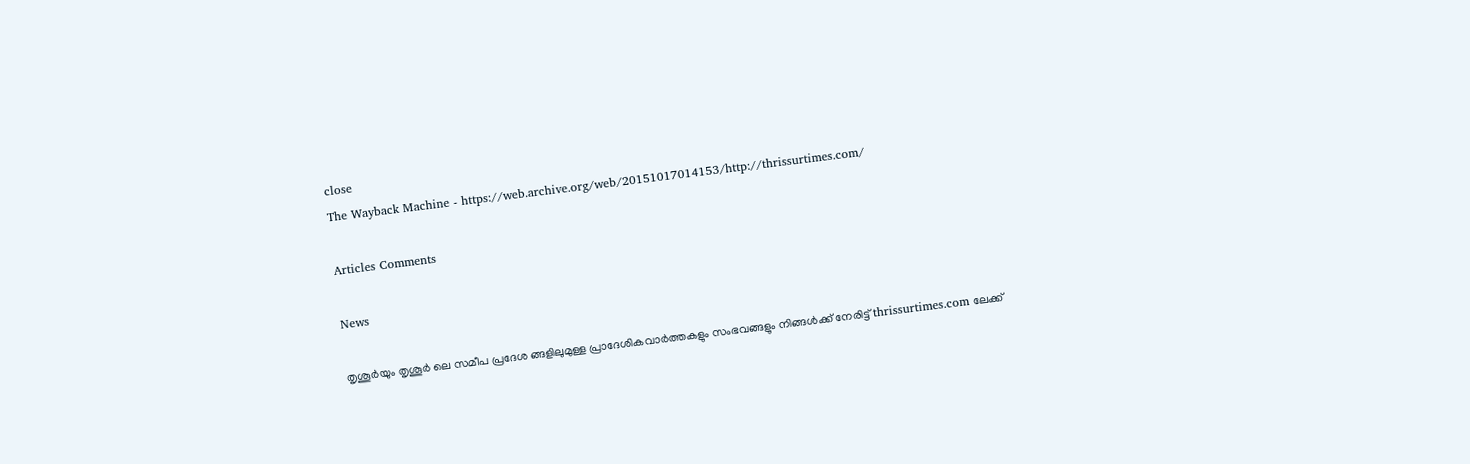close
The Wayback Machine - https://web.archive.org/web/20151017014153/http://thrissurtimes.com/

Articles Comments

News

തൃശൂർയും തൃശൂർ ലെ സമീപ പ്രദേശ ങ്ങളിലുമുള്ള പ്രാദേശികവാർത്തകളും സംഭവങ്ങളും നിങ്ങൾക്ക് നേരിട്ട് thrissurtimes.com ലേക്ക്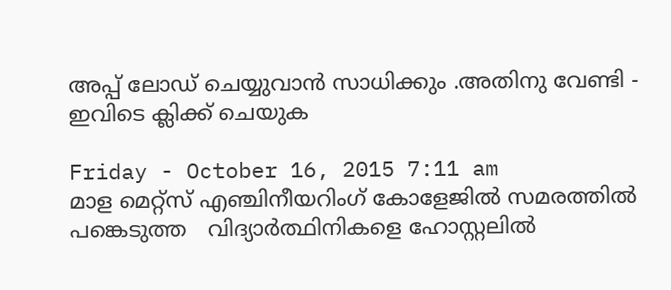അപ്പ് ലോഡ് ചെയ്യുവാൻ സാധിക്കും .അതിനു വേണ്ടി - ഇവിടെ ക്ലിക്ക് ചെയുക

Friday - October 16, 2015 7:11 am
മാള മെറ്റ്‌സ് എഞ്ചിനീയറിംഗ് കോളേജില്‍ സമരത്തില്‍ പങ്കെടുത്ത   വിദ്യാര്‍ത്ഥിനികളെ ഹോസ്റ്റലില്‍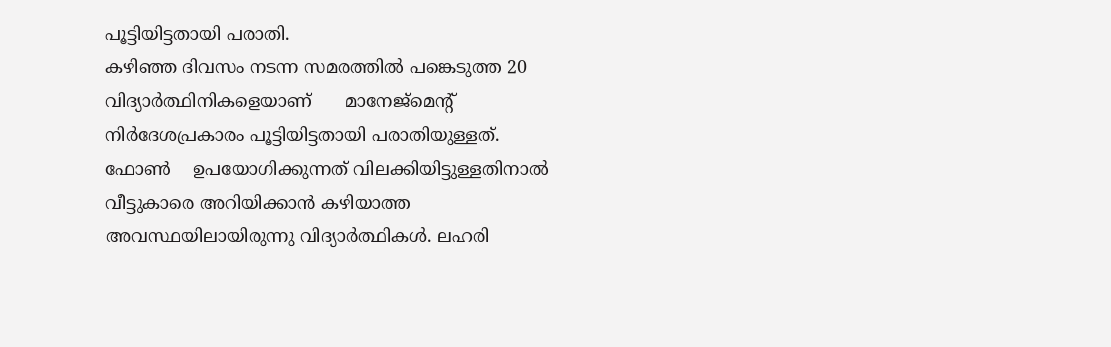പൂട്ടിയിട്ടതായി പരാതി.
കഴിഞ്ഞ ദിവസം നടന്ന സമരത്തില്‍ പങ്കെടുത്ത 20 വിദ്യാര്‍ത്ഥിനികളെയാണ്      മാനേജ്‌മെന്റ് നിര്‍ദേശപ്രകാരം പൂട്ടിയിട്ടതായി പരാതിയുള്ളത്. ഫോണ്‍    ഉപയോഗിക്കുന്നത് വിലക്കിയിട്ടുള്ളതിനാല്‍ വീട്ടുകാരെ അറിയിക്കാന്‍ കഴിയാത്ത     അവസ്ഥയിലായിരുന്നു വിദ്യാര്‍ത്ഥികള്‍. ലഹരി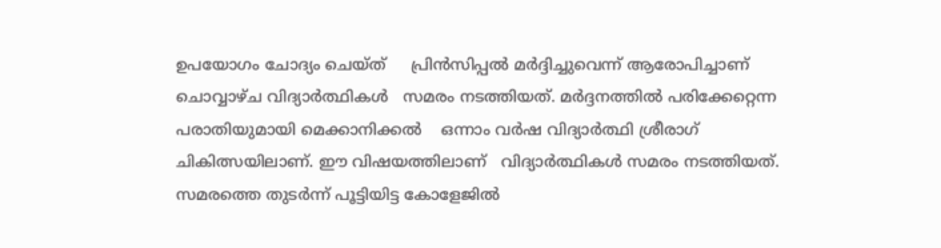ഉപയോഗം ചോദ്യം ചെയ്ത്     പ്രിന്‍സിപ്പല്‍ മര്‍ദ്ദിച്ചുവെന്ന് ആരോപിച്ചാണ് ചൊവ്വാഴ്ച വിദ്യാര്‍ത്ഥികള്‍   സമരം നടത്തിയത്. മര്‍ദ്ദനത്തില്‍ പരിക്കേറ്റെന്ന പരാതിയുമായി മെക്കാനിക്കല്‍    ഒന്നാം വര്‍ഷ വിദ്യാര്‍ത്ഥി ശ്രീരാഗ് ചികിത്സയിലാണ്. ഈ വിഷയത്തിലാണ്   വിദ്യാര്‍ത്ഥികള്‍ സമരം നടത്തിയത്. സമരത്തെ തുടര്‍ന്ന് പൂട്ടിയിട്ട കോളേജില്‍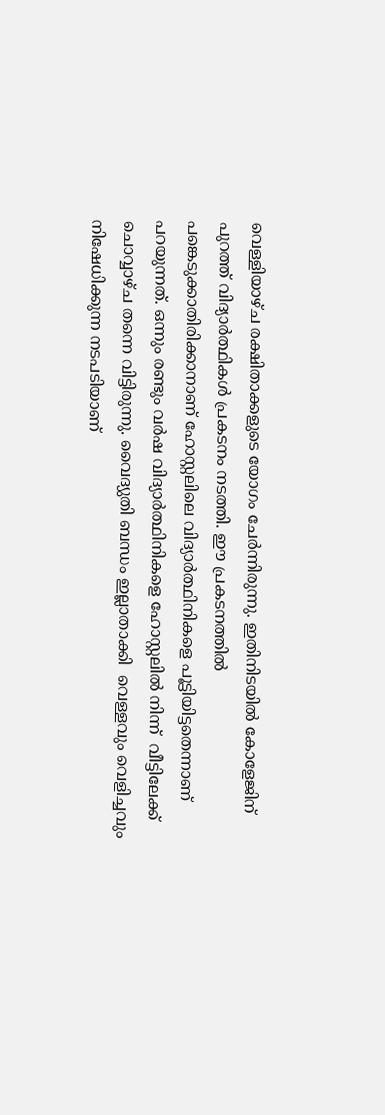വെള്ളിയാഴ്ച രക്ഷിതാക്കളുടെ യോഗം ചേര്‍ന്നിരുന്നു. ഇതിനിടയില്‍ കോളേജിന്      പുറത്ത് വിദ്യാര്‍ത്ഥികള്‍ പ്രകടനം നടത്തി. ഈ പ്രകടനത്തില്‍    പങ്കെടുക്കാതിരിക്കാനാണ് ഹോസ്റ്റലിലെ വിദ്യാര്‍ത്ഥിനികളെ പൂട്ടിയിട്ടതെന്നാണ്   പറയുന്നത്. ഒന്നും രണ്ടും വര്‍ഷ വിദ്യാര്‍ത്ഥിനികളെ ഹോസ്റ്റലില്‍ നിന്ന്  വീട്ടിലേക്ക് ചൊവ്വാഴ്ച തന്നെ വിട്ടിരുന്നു. വൈദ്യുതി ബന്ധം ഇല്ലാതാക്കി  വെള്ളവും വെളിച്ചവും നിഷേധിക്കുന്ന നടപടിയാണ്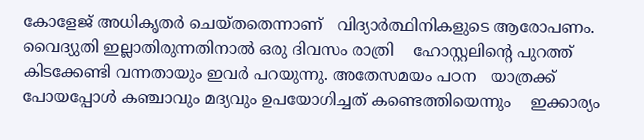കോളേജ് അധികൃതര്‍ ചെയ്തതെന്നാണ്   വിദ്യാര്‍ത്ഥിനികളുടെ ആരോപണം. വൈദ്യുതി ഇല്ലാതിരുന്നതിനാല്‍ ഒരു ദിവസം രാത്രി    ഹോസ്റ്റലിന്റെ പുറത്ത് കിടക്കേണ്ടി വന്നതായും ഇവര്‍ പറയുന്നു. അതേസമയം പഠന   യാത്രക്ക് പോയപ്പോള്‍ കഞ്ചാവും മദ്യവും ഉപയോഗിച്ചത് കണ്ടെത്തിയെന്നും    ഇക്കാര്യം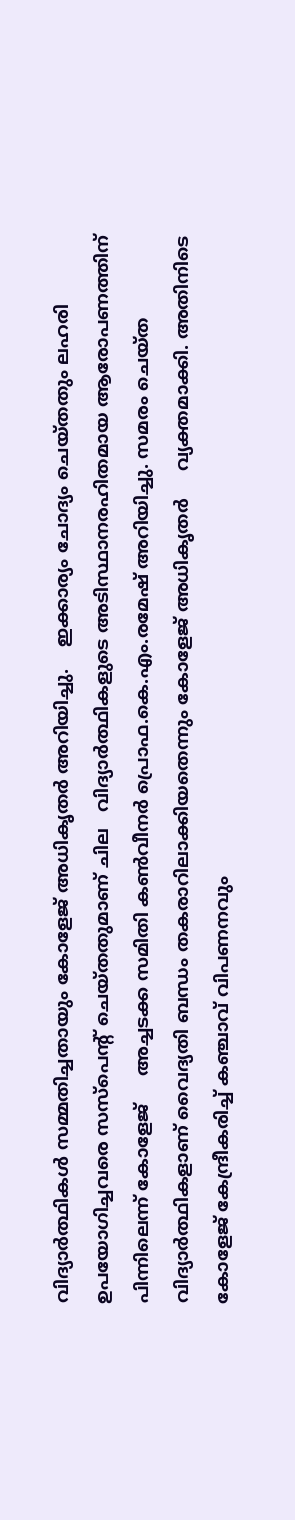വിദ്യാര്‍ത്ഥികള്‍ സമ്മതിച്ചതായും കോളേജ് അധികൃതര്‍ അറിയിച്ചു.    ഇക്കാര്യം ചോദ്യം ചെയ്തതും ലഹരി ഉപയോഗിച്ചവരെ സസ്‌പെന്റ് ചെയ്തതുമാണ് ചില   വിദ്യാര്‍ത്ഥികളുടെ അടിസ്ഥാനരഹിതമായ ആരോപണത്തിന് പിന്നിലെന്ന് കോളേജ്     അച്ചടക്ക സമിതി കണ്‍വീനര്‍ പ്രൊഫ.കെ.എം.രമേഷ് അറിയിച്ചു. സമരം ചെയ്ത   വിദ്യാര്‍ത്ഥികളാണ് വൈദ്യതി ബന്ധം തകരാറിലാക്കിയതെന്നും കോളേജ് അധികൃതര്‍     വ്യക്തമാക്കി. അതിനിടെ കോളേജ് കേന്ദ്രീകരിച്ച് കഞ്ചാവ് വിപണനവും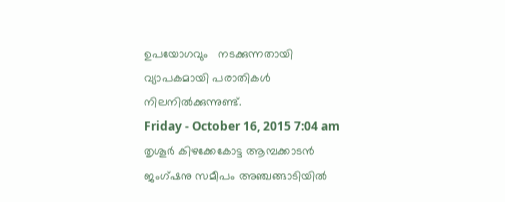ഉപയോഗവും   നടക്കുന്നതായി വ്യാപകമായി പരാതികള്‍ നിലനില്‍ക്കുന്നുണ്ട്.
Friday - October 16, 2015 7:04 am
തൃശൂര്‍ കിഴക്കേകോട്ട ആമ്പക്കാടന്‍ ജംഗ്ഷനു സമീപം അഞ്ചങ്ങാടിയില്‍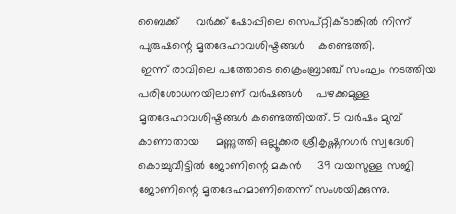ബൈക്ക്     വര്‍ക്ക് ഷോപ്പിലെ സെപ്റ്റിക്ടാങ്കില്‍ നിന്ന് പുരുഷന്റെ മൃതദേഹാവശിഷ്ടങ്ങള്‍    കണ്ടെത്തി.
 ഇന്ന് രാവിലെ പത്തോടെ ക്രൈംബ്രാഞ്ച് സംഘം നടത്തിയ പരിശോധനയിലാണ് വര്‍ഷങ്ങള്‍    പഴക്കമുള്ള മൃതദേഹാവശിഷ്ടങ്ങള്‍ കണ്ടെത്തിയത്. 5 വര്‍ഷം മുമ്പ് കാണാതായ     മണ്ണുത്തി ഒല്ലൂക്കര ശ്രീകൃഷ്ണനഗര്‍ സ്വദേശി കൊച്ചുവീട്ടില്‍ ജോണിന്റെ മകന്‍     39 വയസുള്ള സജി ജോണിന്റെ മൃതദേഹമാണിതെന്ന് സംശയിക്കുന്നു.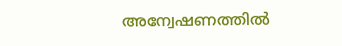അന്വേഷണത്തില്‍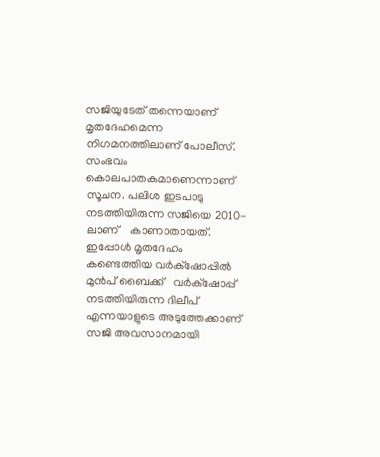സജിയുടേത് തന്നെയാണ് മൃതദേഹമെന്ന നിഗമനത്തിലാണ് പോലീസ്. സംഭവം കൊലപാതകമാണെന്നാണ് സൂചന. പലിശ ഇടപാടു നടത്തിയിരുന്ന സജിയെ 2010-ലാണ്    കാണാതായത്. ഇപ്പോള്‍ മൃതദേഹം കണ്ടെത്തിയ വര്‍ക്‌ഷോപ്പില്‍ മുന്‍പ് ബൈക്ക്   വര്‍ക്‌ഷോപ്പ് നടത്തിയിരുന്ന ദിലീപ് എന്നയാളുടെ അടുത്തേക്കാണ് സജി അവസാനമായി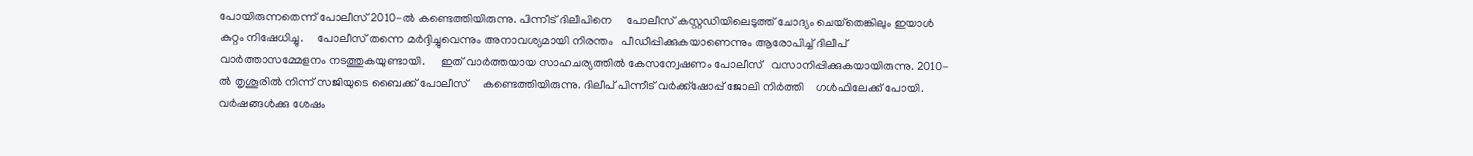പോയിരുന്നതെന്ന് പോലീസ് 2010-ല്‍ കണ്ടെത്തിയിരുന്നു. പിന്നീട് ദിലീപിനെ     പോലീസ് കസ്റ്റഡിയിലെടുത്ത് ചോദ്യം ചെയ്‌തെങ്കിലും ഇയാള്‍ കുറ്റം നിഷേധിച്ചു.     പോലീസ് തന്നെ മര്‍ദ്ദിച്ചുവെന്നും അനാവശ്യമായി നിരന്തം   പീഡീപ്പിക്കുകയാണെന്നും ആരോപിച്ച് ദിലീപ് വാര്‍ത്താസമ്മേളനം നടത്തുകയുണ്ടായി.     ഇത് വാര്‍ത്തയായ സാഹചര്യത്തില്‍ കേസന്വേഷണം പോലീസ്   വസാനിപ്പിക്കുകയായിരുന്നു. 2010-ല്‍ തൃശൂരില്‍ നിന്ന് സജിയുടെ ബൈക്ക് പോലീസ്     കണ്ടെത്തിയിരുന്നു. ദിലീപ് പിന്നീട് വര്‍ക്ക്‌ഷോപ്പ് ജോലി നിര്‍ത്തി    ഗള്‍ഫിലേക്ക് പോയി. വര്‍ഷങ്ങള്‍ക്കു ശേഷം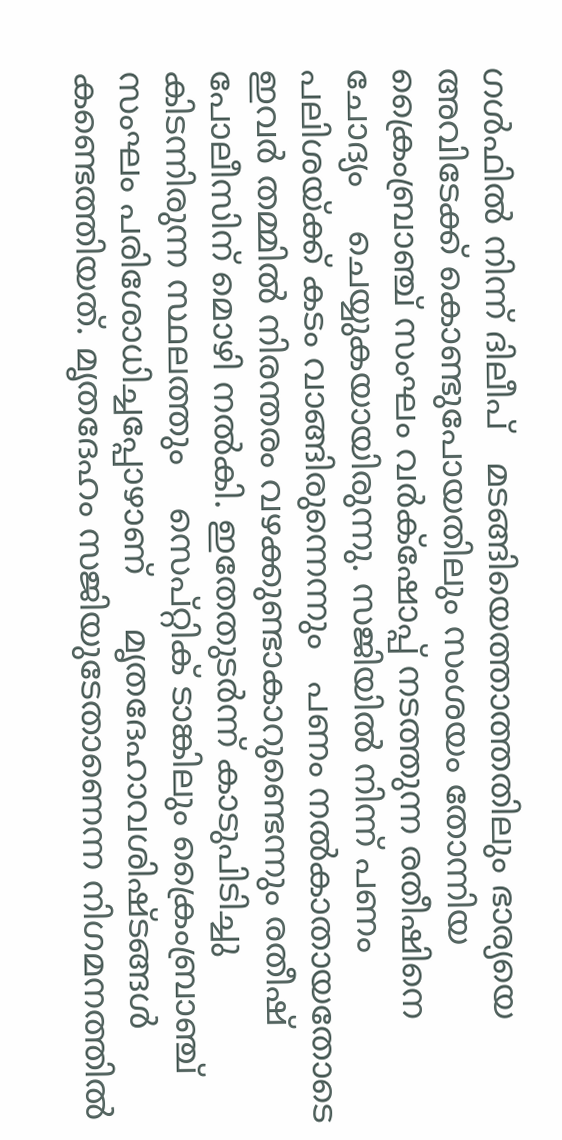ഗള്‍ഫില്‍ നിന്ന് ദിലീപ്   മടങ്ങിയെത്താത്തതിലും ഭാര്യയെ അവിടേക്ക് കൊണ്ടുപോയതിലും സംശയം തോന്നിയ    ക്രൈംബ്രാഞ്ച് സംഘം വര്‍ക്‌ഷോപ്പ് നടത്തുന്ന രതീഷിനെ ചോദ്യം    ചെയ്യുകയായിരുന്നു. സജിയില്‍ നിന്ന് പണം പലിശയ്ക്ക് കടം വാങ്ങിരുന്നെന്നും   പണം നല്‍കാതായതോടെ ഇവര്‍ തമ്മില്‍ നിരന്തരം വഴക്കുണ്ടാകാറുണ്ടെന്നും രതീഷ്    പോലീസിന് മൊഴി നല്‍കി. ഇതേതുടര്‍ന്ന് കാടുപിടിച്ചു കിടന്നിരുന്ന സ്ഥലത്തും    സെപ്റ്റിക് ടാങ്കിലും ക്രൈംബ്രാഞ്ച് സംഘം പരിശോധിച്ചപ്പോഴാണ്     മൃതദേഹാവശിഷ്ടങ്ങള്‍ കണ്ടെത്തിയത്. മൃതദേഹം സജിയുടേതാണെന്ന നിഗമനത്തില്‍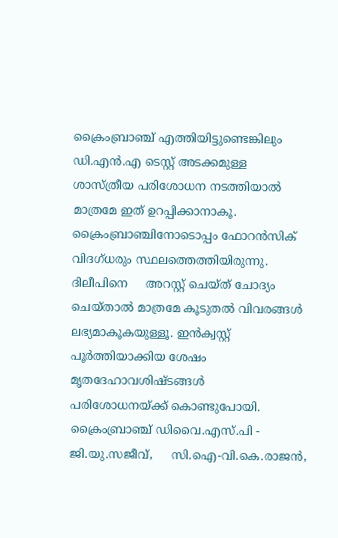ക്രൈംബ്രാഞ്ച് എത്തിയിട്ടുണ്ടെങ്കിലും ഡി.എന്‍.എ ടെസ്റ്റ് അടക്കമുള്ള    ശാസ്ത്രീയ പരിശോധന നടത്തിയാല്‍ മാത്രമേ ഇത് ഉറപ്പിക്കാനാകൂ.    ക്രൈംബ്രാഞ്ചിനോടൊപ്പം ഫോറന്‍സിക് വിദഗ്ധരും സ്ഥലത്തെത്തിയിരുന്നു. ദിലീപിനെ     അറസ്റ്റ് ചെയ്ത് ചോദ്യം ചെയ്താല്‍ മാത്രമേ കൂടുതല്‍ വിവരങ്ങള്‍    ലഭ്യമാകൂകയുള്ളൂ. ഇന്‍ക്വസ്റ്റ് പൂര്‍ത്തിയാക്കിയ ശേഷം മൃതദേഹാവശിഷ്ടങ്ങള്‍   പരിശോധനയ്ക്ക് കൊണ്ടുപോയി. ക്രൈംബ്രാഞ്ച് ഡിവൈ.എസ്.പി - ജി.യു.സജീവ്,     സി.ഐ-വി.കെ.രാജന്‍,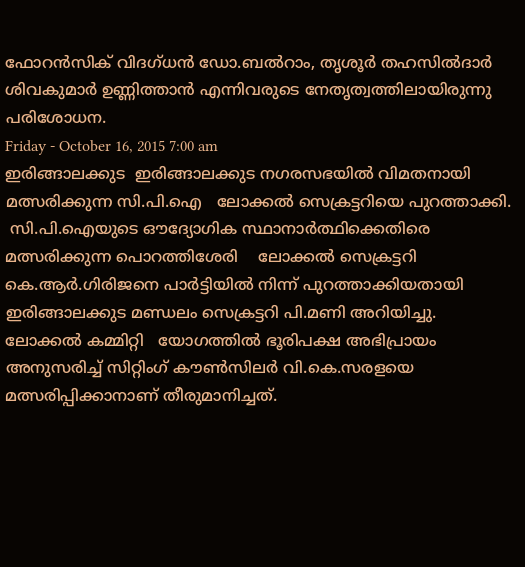ഫോറന്‍സിക് വിദഗ്ധന്‍ ഡോ.ബല്‍റാം, തൃശൂര്‍ തഹസില്‍ദാര്‍     ശിവകുമാര്‍ ഉണ്ണിത്താന്‍ എന്നിവരുടെ നേതൃത്വത്തിലായിരുന്നു പരിശോധന.
Friday - October 16, 2015 7:00 am
ഇരിങ്ങാലക്കുട  ഇരിങ്ങാലക്കുട നഗരസഭയില്‍ വിമതനായി മത്സരിക്കുന്ന സി.പി.ഐ   ലോക്കല്‍ സെക്രട്ടറിയെ പുറത്താക്കി.
 സി.പി.ഐയുടെ ഔദ്യോഗിക സ്ഥാനാര്‍ത്ഥിക്കെതിരെ മത്സരിക്കുന്ന പൊറത്തിശേരി    ലോക്കല്‍ സെക്രട്ടറി കെ.ആര്‍.ഗിരിജനെ പാര്‍ട്ടിയില്‍ നിന്ന് പുറത്താക്കിയതായി     ഇരിങ്ങാലക്കുട മണ്ഡലം സെക്രട്ടറി പി.മണി അറിയിച്ചു. ലോക്കല്‍ കമ്മിറ്റി   യോഗത്തില്‍ ഭൂരിപക്ഷ അഭിപ്രായം അനുസരിച്ച് സിറ്റിംഗ് കൗണ്‍സിലര്‍ വി.കെ.സരളയെ     മത്സരിപ്പിക്കാനാണ് തീരുമാനിച്ചത്.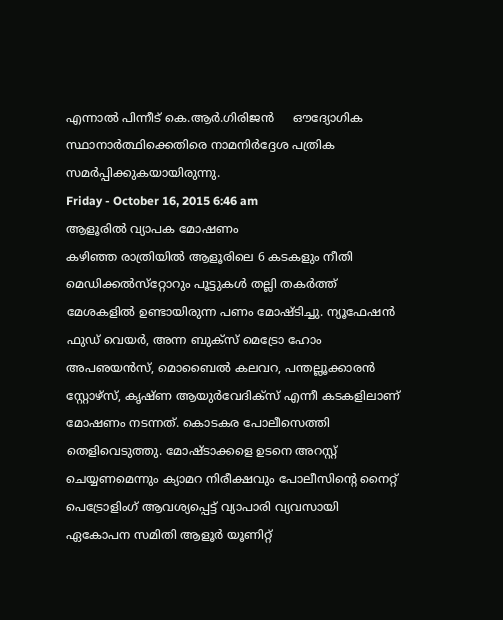എന്നാല്‍ പിന്നീട് കെ.ആര്‍.ഗിരിജന്‍     ഔദ്യോഗിക സ്ഥാനാര്‍ത്ഥിക്കെതിരെ നാമനിര്‍ദ്ദേശ പത്രിക    സമര്‍പ്പിക്കുകയായിരുന്നു.
Friday - October 16, 2015 6:46 am
ആളൂരില്‍ വ്യാപക മോഷണം
കഴിഞ്ഞ രാത്രിയില്‍ ആളൂരിലെ 6 കടകളും നീതി മെഡിക്കല്‍സ്‌റ്റോറും പൂട്ടുകള്‍ തല്ലി തകര്‍ത്ത് മേശകളില്‍ ഉണ്ടായിരുന്ന പണം മോഷ്ടിച്ചു. ന്യൂഫേഷന്‍ ഫുഡ് വെയര്‍, അന്ന ബുക്‌സ് മെട്രോ ഹോം അപഌയന്‍സ്, മൊബൈല്‍ കലവറ, പന്തല്ലൂക്കാരന്‍ സ്റ്റോഴ്‌സ്, കൃഷ്ണ ആയുര്‍വേദിക്‌സ് എന്നീ കടകളിലാണ് മോഷണം നടന്നത്. കൊടകര പോലീസെത്തി തെളിവെടുത്തു. മോഷ്ടാക്കളെ ഉടനെ അറസ്റ്റ് ചെയ്യണമെന്നും ക്യാമറ നിരീക്ഷവും പോലീസിന്റെ നൈറ്റ് പെട്രോളിംഗ് ആവശ്യപ്പെട്ട് വ്യാപാരി വ്യവസായി ഏകോപന സമിതി ആളൂര്‍ യൂണിറ്റ്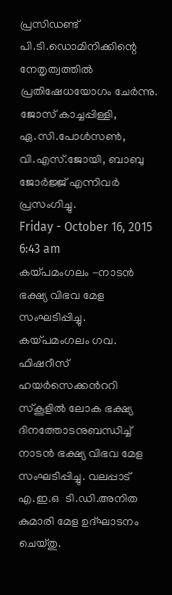പ്രസിഡണ്ട് പി.ടി.ഡൊമിനിക്കിന്റെ നേതൃത്വത്തില്‍ പ്രതിഷേധയോഗം ചേര്‍ന്നു. ജോസ് കാച്ചപ്പിള്ളി, ഏ.സി.പോള്‍സണ്‍, വി.എസ്.ജോയി, ബാബു ജോര്‍ജ്ജ് എന്നിവര്‍ പ്രസംഗിച്ചു.
Friday - October 16, 2015 6:43 am
കയ്പമംഗലം -നാടന്‍ ഭക്ഷ്യ വിഭവ മേള സംഘടിപ്പിച്ചു.
കയ്പമംഗലം ഗവ. ഫിഷറീസ് ഹയര്‍സെക്കന്‍ററി സ്കൂളില്‍ ലോക ഭക്ഷ്യ ദിനത്തോടനുബന്ധിച്ച് നാടന്‍ ഭക്ഷ്യ വിഭവ മേള സംഘടിപ്പിച്ചു. വലപ്പാട് എ.ഇ.ഒ  ടി.ഡി.അനിത കുമാരി മേള ഉദ്ഘാടനം ചെയ്തു.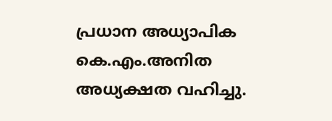പ്രധാന അധ്യാപിക കെ.എം.അനിത അധ്യക്ഷത വഹിച്ചു.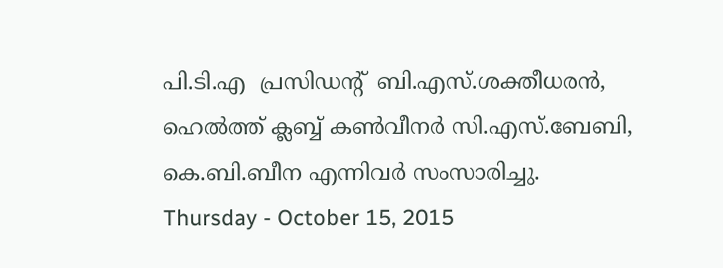പി.ടി.എ  പ്രസിഡന്‍റ്  ബി.എസ്.ശക്തീധരന്‍, ഹെല്‍ത്ത് ക്ലബ്ബ് കണ്‍വീനര്‍ സി.എസ്.ബേബി, കെ.ബി.ബീന എന്നിവര്‍ സംസാരിച്ചു.
Thursday - October 15, 2015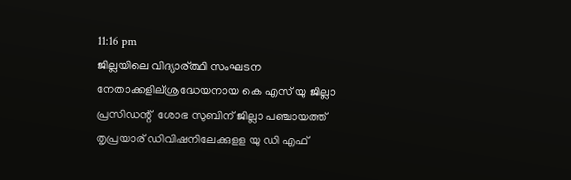11:16 pm
ജില്ലയിലെ വിദ്യാര്ത്ഥി സംഘടന നേതാക്കളില്ശ്രദ്ധേയനായ കെ എസ് യു ജില്ലാ പ്രസിഡന്റ്  ശോഭ സുബിന് ജില്ലാ പഞ്ചായത്ത് തൃപ്രയാര് ഡിവിഷനിലേക്കുളള യു ഡി എഫ്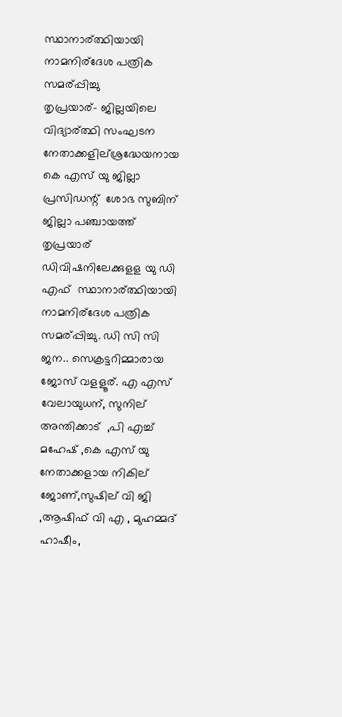സ്ഥാനാര്ത്ഥിയായി നാമനിര്ദേശ പത്രിക സമര്പ്പിച്ചു
തൃപ്രയാര്- ജില്ലയിലെ വിദ്യാര്ത്ഥി സംഘടന നേതാക്കളില്ശ്രദ്ധേയനായ കെ എസ് യു ജില്ലാ പ്രസിഡന്റ്  ശോഭ സുബിന് ജില്ലാ പഞ്ചായത്ത് തൃപ്രയാര് ഡിവിഷനിലേക്കുളള യു ഡി എഫ്  സ്ഥാനാര്ത്ഥിയായി നാമനിര്ദേശ പത്രിക സമര്പ്പിച്ചു. ഡി സി സി  ജന.. സെക്രട്ടറിമ്മാരായ ജോസ് വളളൂര്. എ എസ് വേലായുധന്, സുനില് അന്തിക്കാട്  ,പി എച്ച് മഹേഷ് ,കെ എസ് യു  നേതാക്കളായ നികില് ജോണ്,സുഷില് വി ജി ,ആഷിഫ് വി എ , മുഹമ്മദ് ഹാഷീം,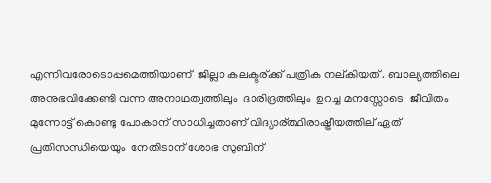എന്നിവരോടൊപ്പമെത്തിയാണ്  ജില്ലാ കലക്ടര്ക്ക് പത്രിക നല്കിയത് . ബാല്യത്തിലെ  അനുഭവിക്കേണ്ടി വന്ന അനാഥത്വത്തിലും  ദാരിദ്രത്തിലും  ഉറച്ച മനസ്സോടെ  ജീവിതം മുന്നോട്ട് കൊണ്ടു പോകാന് സാധിച്ചതാണ് വിദ്യാര്ത്ഥിരാഷ്ട്രീയത്തില് ഏത് പ്രതിസന്ധിയെയും  നേതിടാന് ശോഭ സുബിന്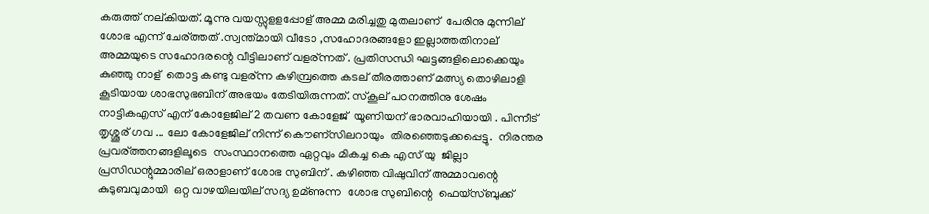കരുത്ത് നല്കിയത്. മൂന്നു വയസ്സുളളപ്പോള് അമ്മ മരിച്ചതു മുതലാണ്  പേരിനു മുന്നില് ശോഭ എന്ന് ചേര്ത്തത് .സ്വന്ത്മായി വീടോ ,സഹോദരങ്ങളോ ഇല്ലാത്തതിനാല്  അമ്മയുടെ സഹോദരന്റെ വീട്ടിലാണ് വളര്ന്നത് . പ്രതിസന്ധി ഘട്ടങ്ങളിലൊക്കെയും  കുഞ്ഞു നാള്  തൊട്ട കണ്ടു വളര്ന്ന കഴിമ്പ്രത്തെ കടല് തീരത്താണ് മത്സ്യ തൊഴിലാളി കൂടിയായ ശാഭസുഭബിന് അഭയം തേടിയിരുന്നത്. സ്കൂല് പഠനത്തിനു ശേഷം  നാട്ടികഎസ് എന് കോളേജില് 2 തവണ കോളേജ്  യൂണിയന് ഭാരവാഹിയായി . പിന്നീട് തൃശ്ശൂര് ഗവ ... ലോ കോളേജില് നിന്ന് കൌണ്സിലറായും  തിരഞ്ഞെടുക്കപ്പെട്ടു.  നിരന്തര പ്രവര്ത്തനങ്ങളിലൂടെ  സംസ്ഥാനത്തെ ഏറ്റവും മികച്ച കെ എസ് യു  ജില്ലാ പ്രസിഡന്റുമ്മാരില് ഒരാളാണ് ശോഭ സുബിന് . കഴിഞ്ഞ വിഷുവിന് അമ്മാവന്റെ കുടുബവുമായി  ഒറ്റ വാഴയിലയില് സദ്യ ഉമ്ണുന്ന  ശോഭ സുബിന്റെ  ഫെയ്സ്ബുക്ക്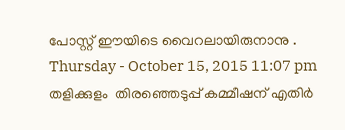പോസ്റ്റ് ഈയിടെ വൈറലായിരുനാനു .
Thursday - October 15, 2015 11:07 pm
തളിക്കുളം  തിരഞ്ഞെടുപ്പ് കമ്മീഷന് എതിര്‍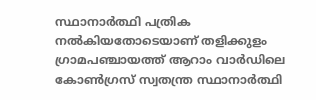സ്ഥാനാര്‍ത്ഥി പത്രിക നല്‍കിയതോടെയാണ് തളിക്കുളം ഗ്രാമപഞ്ചായത്ത് ആറാം വാര്‍ഡിലെ കോണ്‍ഗ്രസ് സ്വതന്ത്ര സ്ഥാനാര്‍ത്ഥി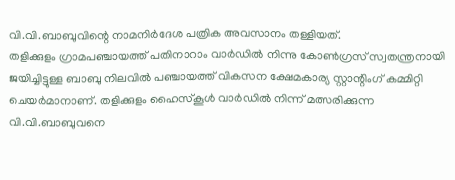വി.വി.ബാബുവിന്റെ നാമനിര്‍ദേശ പത്രിക അവസാനം തള്ളിയത്.
തളിക്കുളം ഗ്രാമപഞ്ചായത്ത് പതിനാറാം വാര്‍ഡില്‍ നിന്നു കോണ്‍ഗ്രസ് സ്വതന്ത്രനായി ജയിച്ചിട്ടുള്ള ബാബു നിലവില്‍ പഞ്ചായത്ത് വികസന ക്ഷേമകാര്യ സ്റ്റാന്റിംഗ് കമ്മിറ്റി ചെയര്‍മാനാണ്. തളിക്കുളം ഹൈസ്‌കൂള്‍ വാര്‍ഡില്‍ നിന്ന് മത്സരിക്കുന്ന വി.വി.ബാബുവനെ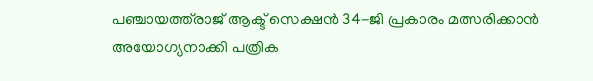പഞ്ചായത്ത്‌രാജ് ആക്ട് സെക്ഷന്‍ 34-ജി പ്രകാരം മത്സരിക്കാന്‍ അയോഗ്യനാക്കി പത്രിക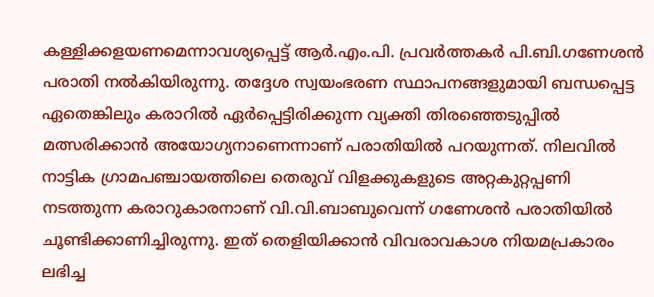കള്ളിക്കളയണമെന്നാവശ്യപ്പെട്ട് ആര്‍.എം.പി. പ്രവര്‍ത്തകര്‍ പി.ബി.ഗണേശന്‍ പരാതി നല്‍കിയിരുന്നു. തദ്ദേശ സ്വയംഭരണ സ്ഥാപനങ്ങളുമായി ബന്ധപ്പെട്ട ഏതെങ്കിലും കരാറില്‍ ഏര്‍പ്പെട്ടിരിക്കുന്ന വ്യക്തി തിരഞ്ഞെടുപ്പില്‍ മത്സരിക്കാന്‍ അയോഗ്യനാണെന്നാണ് പരാതിയില്‍ പറയുന്നത്. നിലവില്‍ നാട്ടിക ഗ്രാമപഞ്ചായത്തിലെ തെരുവ് വിളക്കുകളുടെ അറ്റകുറ്റപ്പണി നടത്തുന്ന കരാറുകാരനാണ് വി.വി.ബാബുവെന്ന് ഗണേശന്‍ പരാതിയില്‍ ചൂണ്ടിക്കാണിച്ചിരുന്നു. ഇത് തെളിയിക്കാന്‍ വിവരാവകാശ നിയമപ്രകാരം ലഭിച്ച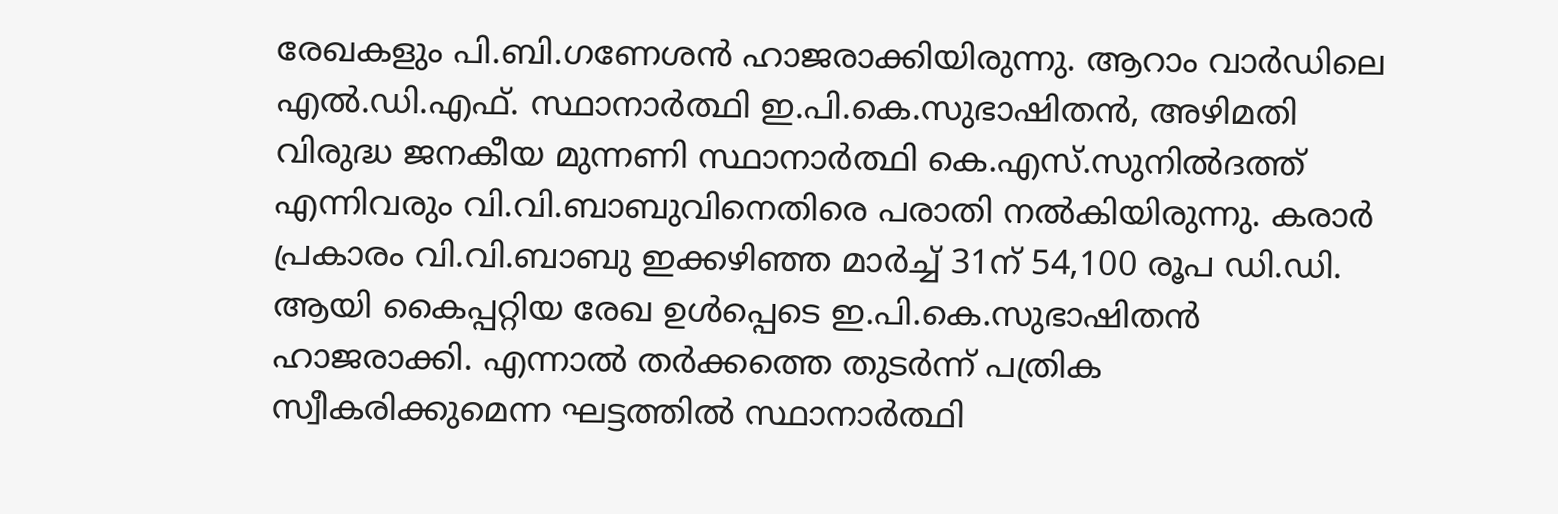രേഖകളും പി.ബി.ഗണേശന്‍ ഹാജരാക്കിയിരുന്നു. ആറാം വാര്‍ഡിലെ എല്‍.ഡി.എഫ്. സ്ഥാനാര്‍ത്ഥി ഇ.പി.കെ.സുഭാഷിതന്‍, അഴിമതി വിരുദ്ധ ജനകീയ മുന്നണി സ്ഥാനാര്‍ത്ഥി കെ.എസ്.സുനില്‍ദത്ത് എന്നിവരും വി.വി.ബാബുവിനെതിരെ പരാതി നല്‍കിയിരുന്നു. കരാര്‍ പ്രകാരം വി.വി.ബാബു ഇക്കഴിഞ്ഞ മാര്‍ച്ച് 31ന് 54,100 രൂപ ഡി.ഡി. ആയി കൈപ്പറ്റിയ രേഖ ഉള്‍പ്പെടെ ഇ.പി.കെ.സുഭാഷിതന്‍ ഹാജരാക്കി. എന്നാല്‍ തര്‍ക്കത്തെ തുടര്‍ന്ന് പത്രിക സ്വീകരിക്കുമെന്ന ഘട്ടത്തില്‍ സ്ഥാനാര്‍ത്ഥി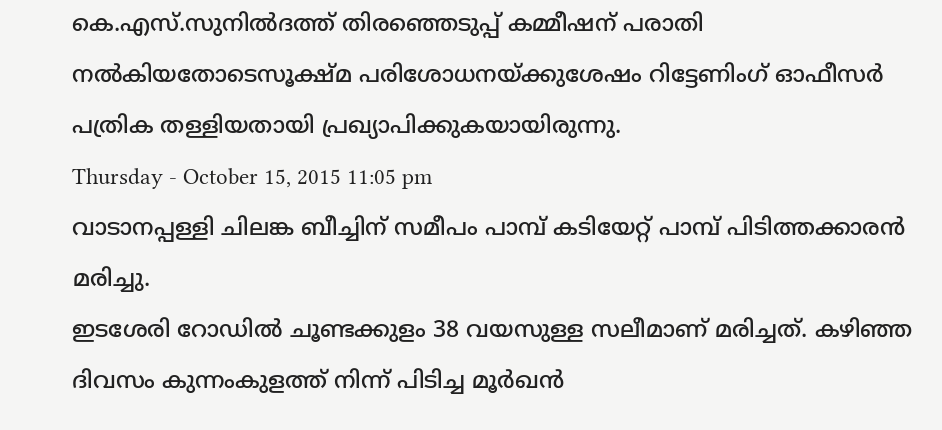കെ.എസ്.സുനില്‍ദത്ത് തിരഞ്ഞെടുപ്പ് കമ്മീഷന് പരാതി നല്‍കിയതോടെസൂക്ഷ്മ പരിശോധനയ്ക്കുശേഷം റിട്ടേണിംഗ് ഓഫീസര്‍ പത്രിക തള്ളിയതായി പ്രഖ്യാപിക്കുകയായിരുന്നു.
Thursday - October 15, 2015 11:05 pm
വാടാനപ്പള്ളി ചിലങ്ക ബീച്ചിന് സമീപം പാമ്പ് കടിയേറ്റ് പാമ്പ് പിടിത്തക്കാരന്‍ മരിച്ചു.
ഇടശേരി റോഡില്‍ ചൂണ്ടക്കുളം 38 വയസുള്ള സലീമാണ് മരിച്ചത്. കഴിഞ്ഞ ദിവസം കുന്നംകുളത്ത് നിന്ന് പിടിച്ച മൂര്‍ഖന്‍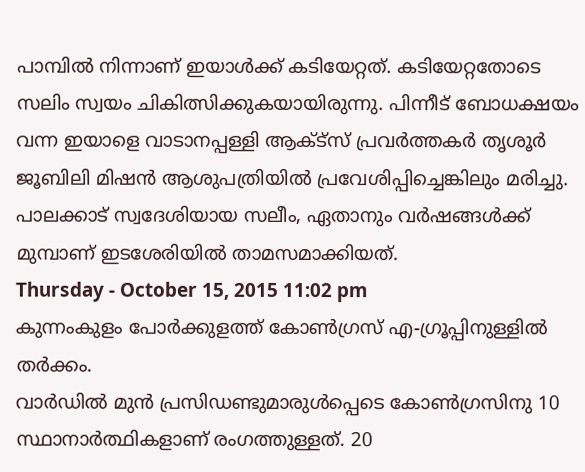പാമ്പില്‍ നിന്നാണ് ഇയാള്‍ക്ക് കടിയേറ്റത്. കടിയേറ്റതോടെ സലിം സ്വയം ചികിത്സിക്കുകയായിരുന്നു. പിന്നീട് ബോധക്ഷയം വന്ന ഇയാളെ വാടാനപ്പള്ളി ആക്ട്‌സ് പ്രവര്‍ത്തകര്‍ തൃശൂര്‍ ജൂബിലി മിഷന്‍ ആശുപത്രിയില്‍ പ്രവേശിപ്പിച്ചെങ്കിലും മരിച്ചു. പാലക്കാട് സ്വദേശിയായ സലീം, ഏതാനും വര്‍ഷങ്ങള്‍ക്ക് മുമ്പാണ് ഇടശേരിയില്‍ താമസമാക്കിയത്.
Thursday - October 15, 2015 11:02 pm
കുന്നംകുളം പോര്‍ക്കുളത്ത് കോണ്‍ഗ്രസ് എ-ഗ്രൂപ്പിനുള്ളില്‍ തര്‍ക്കം.
വാര്‍ഡില്‍ മുന്‍ പ്രസിഡണ്ടുമാരുള്‍പ്പെടെ കോണ്‍ഗ്രസിനു 10 സ്ഥാനാര്‍ത്ഥികളാണ് രംഗത്തുള്ളത്. 20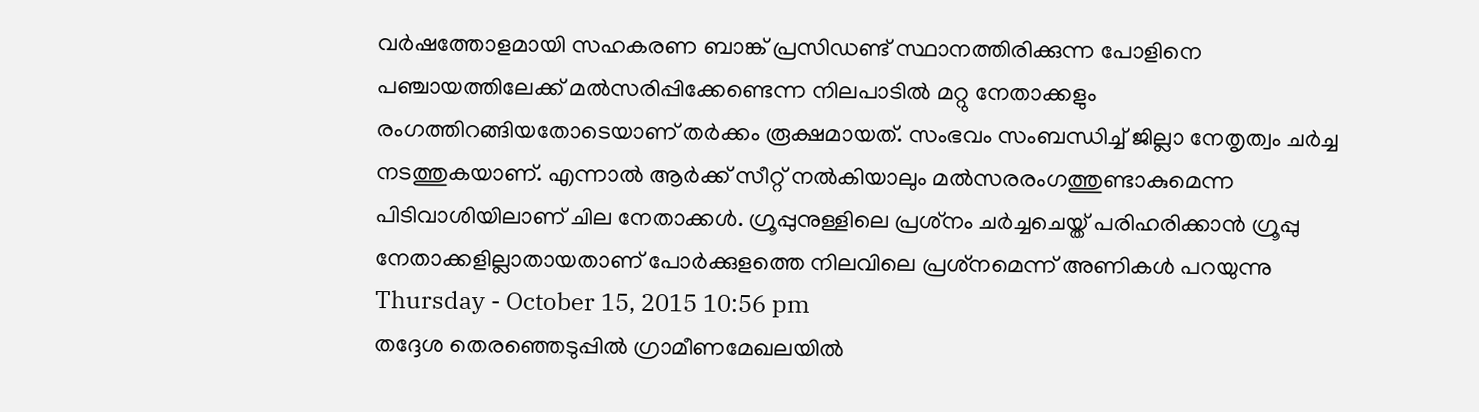വര്‍ഷത്തോളമായി സഹകരണ ബാങ്ക് പ്രസിഡണ്ട് സ്ഥാനത്തിരിക്കുന്ന പോളിനെ പഞ്ചായത്തിലേക്ക് മല്‍സരിപ്പിക്കേണ്ടെന്ന നിലപാടില്‍ മറ്റു നേതാക്കളും രംഗത്തിറങ്ങിയതോടെയാണ് തര്‍ക്കം രൂക്ഷമായത്. സംഭവം സംബന്ധിച്ച് ജില്ലാ നേതൃത്വം ചര്‍ച്ച നടത്തുകയാണ്. എന്നാല്‍ ആര്‍ക്ക് സീറ്റ് നല്‍കിയാലും മല്‍സരരംഗത്തുണ്ടാകുമെന്ന പിടിവാശിയിലാണ് ചില നേതാക്കള്‍. ഗ്രൂപ്പുനുള്ളിലെ പ്രശ്‌നം ചര്‍ച്ചചെയ്ത് പരിഹരിക്കാന്‍ ഗ്രൂപ്പു നേതാക്കളില്ലാതായതാണ് പോര്‍ക്കുളത്തെ നിലവിലെ പ്രശ്‌നമെന്ന് അണികള്‍ പറയുന്നു
Thursday - October 15, 2015 10:56 pm
തദ്ദേശ തെരഞ്ഞെടുപ്പില്‍ ഗ്രാമീണമേഖലയില്‍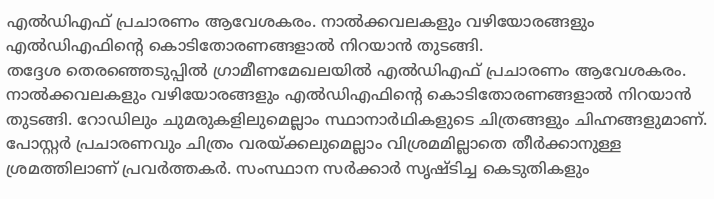എല്‍ഡിഎഫ് പ്രചാരണം ആവേശകരം. നാല്‍ക്കവലകളും വഴിയോരങ്ങളും എല്‍ഡിഎഫിന്റെ കൊടിതോരണങ്ങളാല്‍ നിറയാന്‍ തുടങ്ങി.
തദ്ദേശ തെരഞ്ഞെടുപ്പില്‍ ഗ്രാമീണമേഖലയില്‍ എല്‍ഡിഎഫ് പ്രചാരണം ആവേശകരം. നാല്‍ക്കവലകളും വഴിയോരങ്ങളും എല്‍ഡിഎഫിന്റെ കൊടിതോരണങ്ങളാല്‍ നിറയാന്‍ തുടങ്ങി. റോഡിലും ചുമരുകളിലുമെല്ലാം സ്ഥാനാര്‍ഥികളുടെ ചിത്രങ്ങളും ചിഹ്നങ്ങളുമാണ്. പോസ്റ്റര്‍ പ്രചാരണവും ചിത്രം വരയ്ക്കലുമെല്ലാം വിശ്രമമില്ലാതെ തീര്‍ക്കാനുള്ള ശ്രമത്തിലാണ് പ്രവര്‍ത്തകര്‍. സംസ്ഥാന സര്‍ക്കാര്‍ സൃഷ്ടിച്ച കെടുതികളും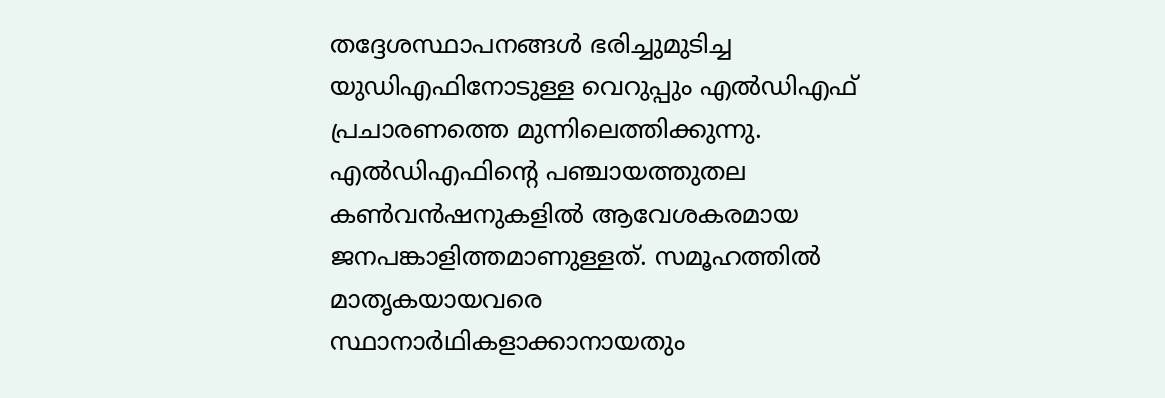തദ്ദേശസ്ഥാപനങ്ങള്‍ ഭരിച്ചുമുടിച്ച യുഡിഎഫിനോടുള്ള വെറുപ്പും എല്‍ഡിഎഫ് പ്രചാരണത്തെ മുന്നിലെത്തിക്കുന്നു. എല്‍ഡിഎഫിന്റെ പഞ്ചായത്തുതല കണ്‍വന്‍ഷനുകളില്‍ ആവേശകരമായ ജനപങ്കാളിത്തമാണുള്ളത്. സമൂഹത്തില്‍ മാതൃകയായവരെ സ്ഥാനാര്‍ഥികളാക്കാനായതും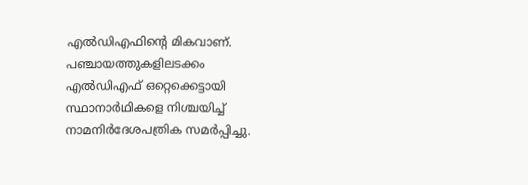എല്‍ഡിഎഫിന്റെ മികവാണ്. പഞ്ചായത്തുകളിലടക്കം എല്‍ഡിഎഫ് ഒറ്റെക്കെട്ടായി സ്ഥാനാര്‍ഥികളെ നിശ്ചയിച്ച് നാമനിര്‍ദേശപത്രിക സമര്‍പ്പിച്ചു.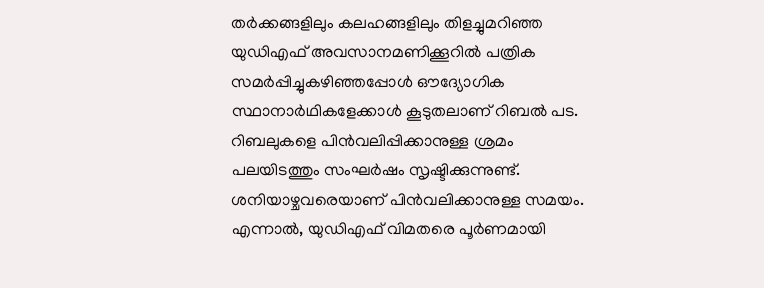തര്‍ക്കങ്ങളിലും കലഹങ്ങളിലും തിളച്ചുമറിഞ്ഞ യുഡിഎഫ് അവസാനമണിക്കൂറില്‍ പത്രിക സമര്‍പ്പിച്ചുകഴിഞ്ഞപ്പോള്‍ ഔദ്യോഗിക സ്ഥാനാര്‍ഥികളേക്കാള്‍ കൂടുതലാണ് റിബല്‍ പട. റിബലുകളെ പിന്‍വലിപ്പിക്കാനുള്ള ശ്രമം പലയിടത്തും സംഘര്‍ഷം സൃഷ്ടിക്കുന്നുണ്ട്. ശനിയാഴ്ചവരെയാണ് പിന്‍വലിക്കാനുള്ള സമയം. എന്നാല്‍, യുഡിഎഫ് വിമതരെ പൂര്‍ണമായി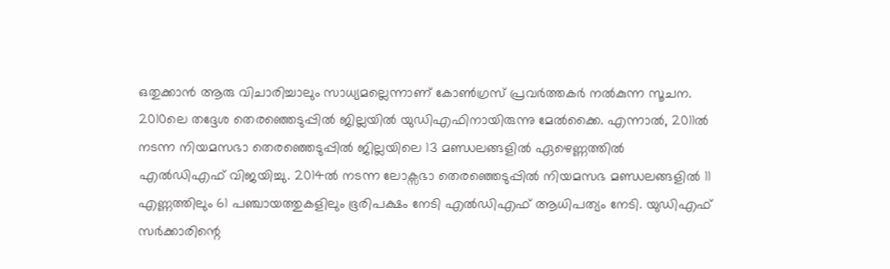ഒതുക്കാന്‍ ആരു വിചാരിച്ചാലും സാധ്യമല്ലെന്നാണ് കോണ്‍ഗ്രസ് പ്രവര്‍ത്തകര്‍ നല്‍കുന്ന സൂചന. 2010ലെ തദ്ദേശ തെരഞ്ഞെടുപ്പില്‍ ജില്ലയില്‍ യുഡിഎഫിനായിരുന്നു മേല്‍ക്കൈ. എന്നാല്‍, 2011ല്‍ നടന്ന നിയമസഭാ തെരഞ്ഞെടുപ്പില്‍ ജില്ലയിലെ 13 മണ്ഡലങ്ങളില്‍ ഏഴെണ്ണത്തില്‍ എല്‍ഡിഎഫ് വിജയിച്ചു. 2014ല്‍ നടന്ന ലോക്സഭാ തെരഞ്ഞെടുപ്പില്‍ നിയമസഭ മണ്ഡലങ്ങളില്‍ 11 എണ്ണത്തിലും 61 പഞ്ചായത്തുകളിലും ഭൂരിപക്ഷം നേടി എല്‍ഡിഎഫ് ആധിപത്യം നേടി. യുഡിഎഫ് സര്‍ക്കാരിന്റെ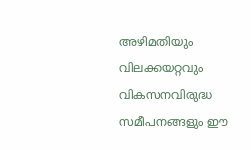അഴിമതിയും വിലക്കയറ്റവും വികസനവിരുദ്ധ സമീപനങ്ങളും ഈ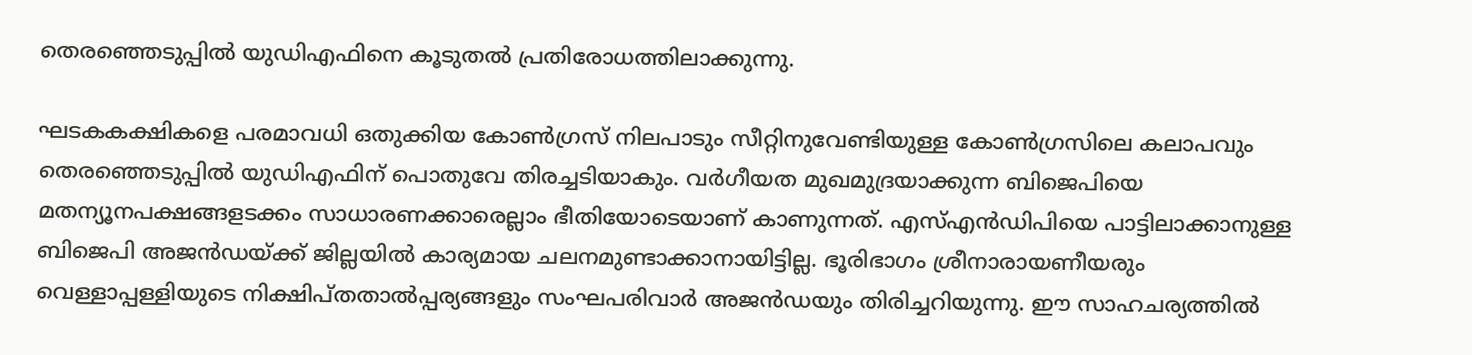തെരഞ്ഞെടുപ്പില്‍ യുഡിഎഫിനെ കൂടുതല്‍ പ്രതിരോധത്തിലാക്കുന്നു.

ഘടകകക്ഷികളെ പരമാവധി ഒതുക്കിയ കോണ്‍ഗ്രസ് നിലപാടും സീറ്റിനുവേണ്ടിയുള്ള കോണ്‍ഗ്രസിലെ കലാപവും തെരഞ്ഞെടുപ്പില്‍ യുഡിഎഫിന് പൊതുവേ തിരച്ചടിയാകും. വര്‍ഗീയത മുഖമുദ്രയാക്കുന്ന ബിജെപിയെ മതന്യൂനപക്ഷങ്ങളടക്കം സാധാരണക്കാരെല്ലാം ഭീതിയോടെയാണ് കാണുന്നത്. എസ്എന്‍ഡിപിയെ പാട്ടിലാക്കാനുള്ള ബിജെപി അജന്‍ഡയ്ക്ക് ജില്ലയില്‍ കാര്യമായ ചലനമുണ്ടാക്കാനായിട്ടില്ല. ഭൂരിഭാഗം ശ്രീനാരായണീയരും വെള്ളാപ്പള്ളിയുടെ നിക്ഷിപ്തതാല്‍പ്പര്യങ്ങളും സംഘപരിവാര്‍ അജന്‍ഡയും തിരിച്ചറിയുന്നു. ഈ സാഹചര്യത്തില്‍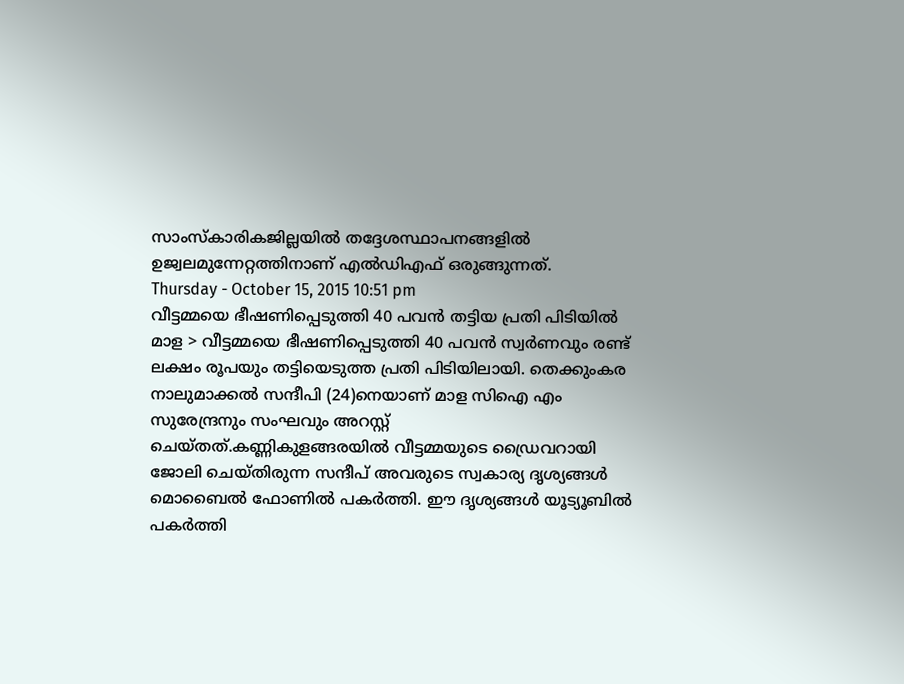സാംസ്കാരികജില്ലയില്‍ തദ്ദേശസ്ഥാപനങ്ങളില്‍ ഉജ്വലമുന്നേറ്റത്തിനാണ് എല്‍ഡിഎഫ് ഒരുങ്ങുന്നത്.
Thursday - October 15, 2015 10:51 pm
വീട്ടമ്മയെ ഭീഷണിപ്പെടുത്തി 40 പവന്‍ തട്ടിയ പ്രതി പിടിയില്‍
മാള > വീട്ടമ്മയെ ഭീഷണിപ്പെടുത്തി 40 പവന്‍ സ്വര്‍ണവും രണ്ട് ലക്ഷം രൂപയും തട്ടിയെടുത്ത പ്രതി പിടിയിലായി. തെക്കുംകര നാലുമാക്കല്‍ സന്ദീപി (24)നെയാണ് മാള സിഐ എം സുരേന്ദ്രനും സംഘവും അറസ്റ്റ് ചെയ്തത്.കണ്ണികുളങ്ങരയില്‍ വീട്ടമ്മയുടെ ഡ്രൈവറായി ജോലി ചെയ്തിരുന്ന സന്ദീപ് അവരുടെ സ്വകാര്യ ദൃശ്യങ്ങള്‍ മൊബൈല്‍ ഫോണില്‍ പകര്‍ത്തി. ഈ ദൃശ്യങ്ങള്‍ യൂട്യൂബില്‍ പകര്‍ത്തി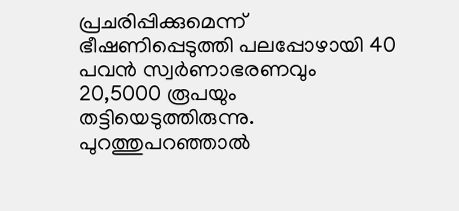പ്രചരിപ്പിക്കുമെന്ന് ഭീഷണിപ്പെടുത്തി പലപ്പോഴായി 40 പവന്‍ സ്വര്‍ണാഭരണവും 20,5000 രൂപയും തട്ടിയെടുത്തിരുന്നു. പുറത്തുപറഞ്ഞാല്‍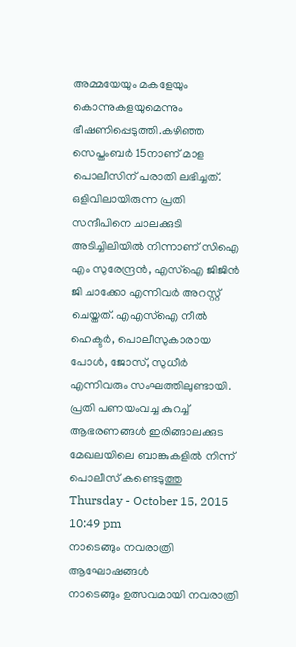അമ്മയേയും മകളേയും കൊന്നുകളയുമെന്നും ഭീഷണിപ്പെടുത്തി.കഴിഞ്ഞ സെപ്തംബര്‍ 15നാണ് മാള പൊലീസിന് പരാതി ലഭിച്ചത്. ഒളിവിലായിരുന്ന പ്രതി സന്ദീപിനെ ചാലക്കുടി അടിച്ചിലിയില്‍ നിന്നാണ് സിഐ എം സുരേന്ദ്രന്‍, എസ്ഐ ജിജിന്‍ ജി ചാക്കോ എന്നിവര്‍ അറസ്റ്റ് ചെയ്തത്. എഎസ്ഐ നീല്‍ ഹെക്ടര്‍, പൊലീസുകാരായ പോള്‍, ജോസ്, സുധീര്‍ എന്നിവരും സംഘത്തിലുണ്ടായി. പ്രതി പണയംവച്ച കുറച്ച് ആഭരണങ്ങള്‍ ഇരിങ്ങാലക്കുട മേഖലയിലെ ബാങ്കുകളില്‍ നിന്ന് പൊലീസ് കണ്ടെടുത്തു
Thursday - October 15, 2015 10:49 pm
നാടെങ്ങും നവരാത്രി ആഘോഷങ്ങള്‍
നാടെങ്ങും ഉത്സവമായി നവരാത്രി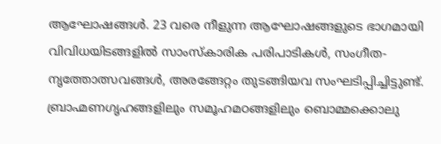ആഘോഷങ്ങള്‍. 23 വരെ നീളുന്ന ആഘോഷങ്ങളുടെ ഭാഗമായി വിവിധയിടങ്ങളില്‍ സാംസ്കാരിക പരിപാടികള്‍, സംഗീത-നൃത്തോത്സവങ്ങള്‍, അരങ്ങേറ്റം തുടങ്ങിയവ സംഘടിപ്പിച്ചിട്ടുണ്ട്. ബ്രാഹ്മണഗൃഹങ്ങളിലും സമൂഹമഠങ്ങളിലും ബൊമ്മക്കൊലു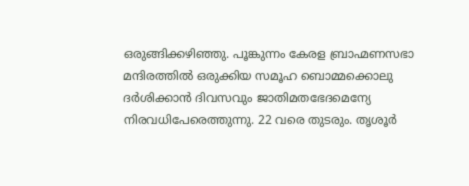ഒരുങ്ങിക്കഴിഞ്ഞു. പൂങ്കുന്നം കേരള ബ്രാഹ്മണസഭാ മന്ദിരത്തില്‍ ഒരുക്കിയ സമൂഹ ബൊമ്മക്കൊലു ദര്‍ശിക്കാന്‍ ദിവസവും ജാതിമതഭേദമെന്യേ നിരവധിപേരെത്തുന്നു. 22 വരെ തുടരും. തൃശൂര്‍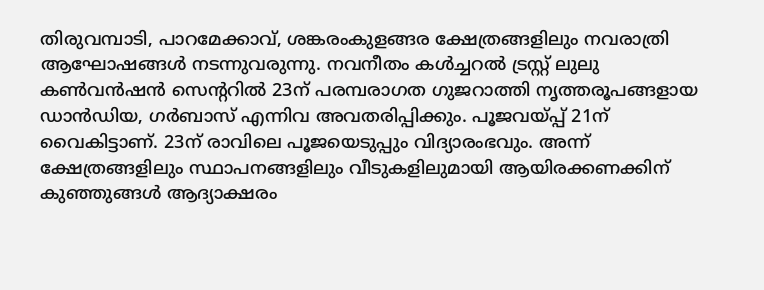തിരുവമ്പാടി, പാറമേക്കാവ്, ശങ്കരംകുളങ്ങര ക്ഷേത്രങ്ങളിലും നവരാത്രി ആഘോഷങ്ങള്‍ നടന്നുവരുന്നു. നവനീതം കള്‍ച്ചറല്‍ ട്രസ്റ്റ് ലുലു കണ്‍വന്‍ഷന്‍ സെന്ററില്‍ 23ന് പരമ്പരാഗത ഗുജറാത്തി നൃത്തരൂപങ്ങളായ ഡാന്‍ഡിയ, ഗര്‍ബാസ് എന്നിവ അവതരിപ്പിക്കും. പൂജവയ്പ്പ് 21ന് വൈകിട്ടാണ്. 23ന് രാവിലെ പൂജയെടുപ്പും വിദ്യാരംഭവും. അന്ന് ക്ഷേത്രങ്ങളിലും സ്ഥാപനങ്ങളിലും വീടുകളിലുമായി ആയിരക്കണക്കിന് കുഞ്ഞുങ്ങള്‍ ആദ്യാക്ഷരം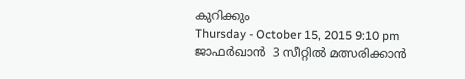കുറിക്കും
Thursday - October 15, 2015 9:10 pm
ജാഫര്‍ഖാന്‍  3 സീറ്റില്‍ മത്സരിക്കാന്‍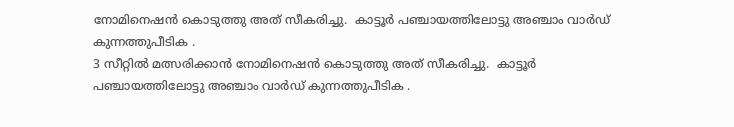നോമിനെഷന്‍ കൊടുത്തു അത് സീകരിച്ചു.  കാട്ടൂര്‍ പഞ്ചായത്തിലോട്ടു അഞ്ചാം വാര്‍ഡ്‌ കുന്നത്തുപീടിക .
3 സീറ്റില്‍ മത്സരിക്കാന്‍ നോമിനെഷന്‍ കൊടുത്തു അത് സീകരിച്ചു.  കാട്ടൂര്‍ പഞ്ചായത്തിലോട്ടു അഞ്ചാം വാര്‍ഡ്‌ കുന്നത്തുപീടിക .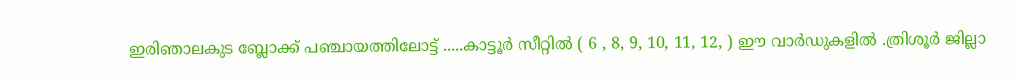ഇരിഞാലകുട ബ്ലോക്ക്‌ പഞ്ചായത്തിലോട്ട് .....കാട്ടൂര്‍ സീറ്റില്‍ ( 6 , 8, 9, 10, 11, 12, ) ഈ വാര്‍ഡുകളില്‍ .ത്രിശൂര്‍ ജില്ലാ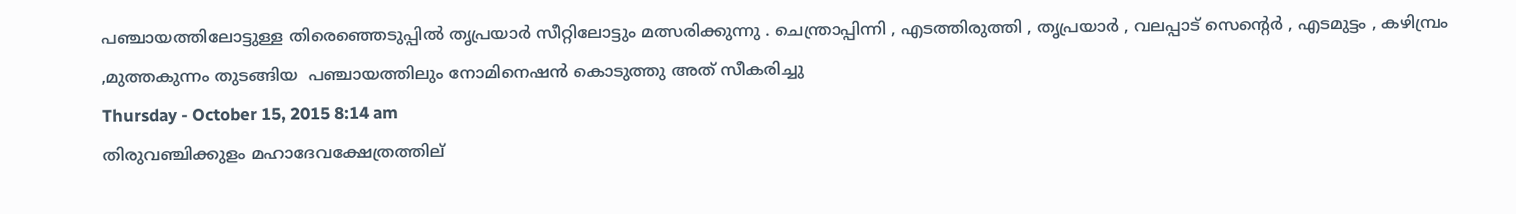പഞ്ചായത്തിലോട്ടുള്ള തിരെഞ്ഞെടുപ്പില്‍ തൃപ്രയാര്‍ സീറ്റിലോട്ടും മത്സരിക്കുന്നു . ചെന്ത്രാപ്പിന്നി , എടത്തിരുത്തി , തൃപ്രയാര്‍ , വലപ്പാട് സെന്‍റെര്‍ , എടമുട്ടം , കഴിമ്പ്രം ,മുത്തകുന്നം തുടങ്ങിയ  പഞ്ചായത്തിലും നോമിനെഷന്‍ കൊടുത്തു അത് സീകരിച്ചു
Thursday - October 15, 2015 8:14 am
തിരുവഞ്ചിക്കുളം മഹാദേവക്ഷേത്രത്തില്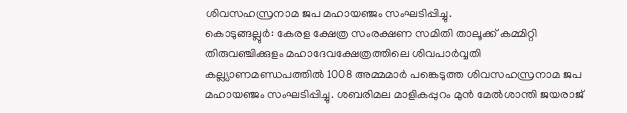ശിവസഹസ്രനാമ ജപ മഹായഞ്ജം സംഘടിപ്പിച്ചു.
കൊടുങ്ങല്ലുര്‍: കേരള ക്ഷേത്ര സംരക്ഷണ സമിതി താലൂക്ക് കമ്മിറ്റി തിരുവഞ്ചിക്കുളം മഹാദേവക്ഷേത്രത്തിലെ ശിവപാര്‍വ്വതി കല്ല്യാണമണ്ഡപത്തില്‍ 1008 അമ്മമാര്‍ പങ്കെടുത്ത ശിവസഹസ്രനാമ ജപ മഹായഞ്ജം സംഘടിപ്പിച്ചു. ശബരിമല മാളികപ്പുറം മുന്‍ മേല്‍ശാന്തി ജയരാജ്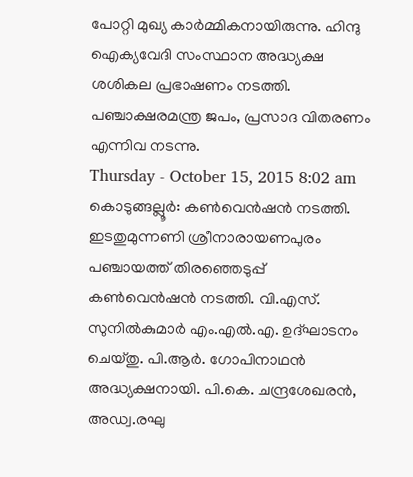പോറ്റി മുഖ്യ കാര്‍മ്മികനായിരുന്നു. ഹിന്ദു ഐക്യവേദി സംസ്ഥാന അദ്ധ്യക്ഷ ശശികല പ്രഭാഷണം നടത്തി. പഞ്ചാക്ഷരമന്ത്ര ജപം, പ്രസാദ വിതരണം എന്നിവ നടന്നു.
Thursday - October 15, 2015 8:02 am
കൊടുങ്ങല്ലൂര്‍: കണ്‍വെന്‍ഷന്‍ നടത്തി.
ഇടതുമുന്നണി ശ്രീനാരായണപുരം പഞ്ചായത്ത് തിരഞ്ഞെടുപ്പ് കണ്‍വെന്‍ഷന്‍ നടത്തി. വി.എസ്. സുനില്‍കുമാര്‍ എം.എല്‍.എ. ഉദ്ഘാടനം ചെയ്തു. പി.ആര്‍. ഗോപിനാഥന്‍ അദ്ധ്യക്ഷനായി. പി.കെ. ചന്ദ്രശേഖരന്‍, അഡ്വ.രഘു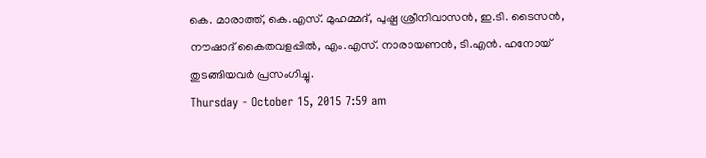കെ. മാരാത്ത്, കെ.എസ്. മുഹമ്മദ്, പുഷ്പ ശ്രീനിവാസന്‍, ഇ.ടി. ടൈസന്‍, നൗഷാദ് കൈതവളപ്പില്‍, എം.എസ്. നാരായണന്‍, ടി.എന്‍. ഹനോയ് തുടങ്ങിയവര്‍ പ്രസംഗിച്ചു.
Thursday - October 15, 2015 7:59 am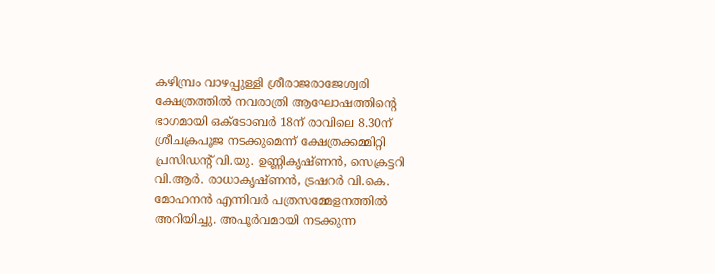കഴിമ്പ്രം വാഴപ്പുള്ളി ശ്രീരാജരാജേശ്വരി ക്ഷേത്രത്തില്‍ നവരാത്രി ആഘോഷത്തിന്റെ ഭാഗമായി ഒക്ടോബര്‍ 18ന് രാവിലെ 8.30ന് ശ്രീചക്രപൂജ നടക്കുമെന്ന് ക്ഷേത്രക്കമ്മിറ്റി പ്രസിഡന്റ് വി.യു. ഉണ്ണികൃഷ്ണന്‍, സെക്രട്ടറി വി.ആര്‍. രാധാകൃഷ്ണന്‍, ട്രഷറര്‍ വി.കെ. മോഹനന്‍ എന്നിവര്‍ പത്രസമ്മേളനത്തില്‍ അറിയിച്ചു. അപൂര്‍വമായി നടക്കുന്ന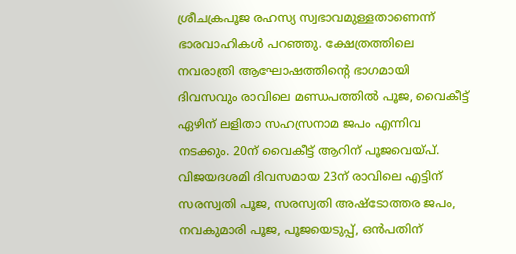ശ്രീചക്രപൂജ രഹസ്യ സ്വഭാവമുള്ളതാണെന്ന് ഭാരവാഹികള്‍ പറഞ്ഞു. ക്ഷേത്രത്തിലെ നവരാത്രി ആഘോഷത്തിന്റെ ഭാഗമായി ദിവസവും രാവിലെ മണ്ഡപത്തില്‍ പൂജ, വൈകീട്ട് ഏഴിന് ലളിതാ സഹസ്രനാമ ജപം എന്നിവ നടക്കും. 20ന് വൈകീട്ട് ആറിന് പൂജവെയ്പ്. വിജയദശമി ദിവസമായ 23ന് രാവിലെ എട്ടിന് സരസ്വതി പൂജ, സരസ്വതി അഷ്ടോത്തര ജപം, നവകുമാരി പൂജ, പൂജയെടുപ്പ്, ഒന്‍പതിന്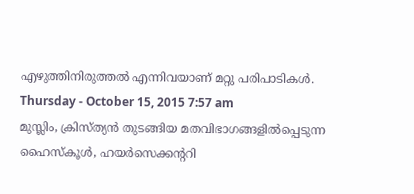എഴുത്തിനിരുത്തല്‍ എന്നിവയാണ് മറ്റു പരിപാടികള്‍.
Thursday - October 15, 2015 7:57 am
മുസ്ലിം, ക്രിസ്ത്യന്‍ തുടങ്ങിയ മതവിഭാഗങ്ങളില്‍പ്പെടുന്ന ഹൈസ്‌കൂള്‍, ഹയര്‍സെക്കന്ററി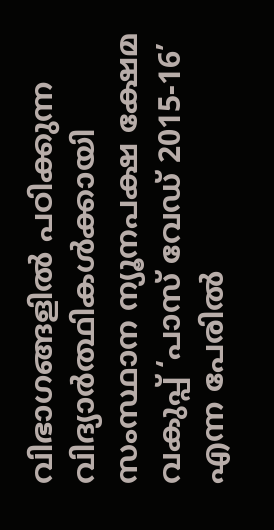വിഭാഗങ്ങളില്‍ പഠിക്കുന്ന വിദ്യാര്‍ത്ഥികള്‍ക്കായി സംസ്ഥാന ന്യൂനപക്ഷ ക്ഷേമ വകുപ്പ് ‘പാസ് വേഡ് 2015-16’ എന്ന പേരില്‍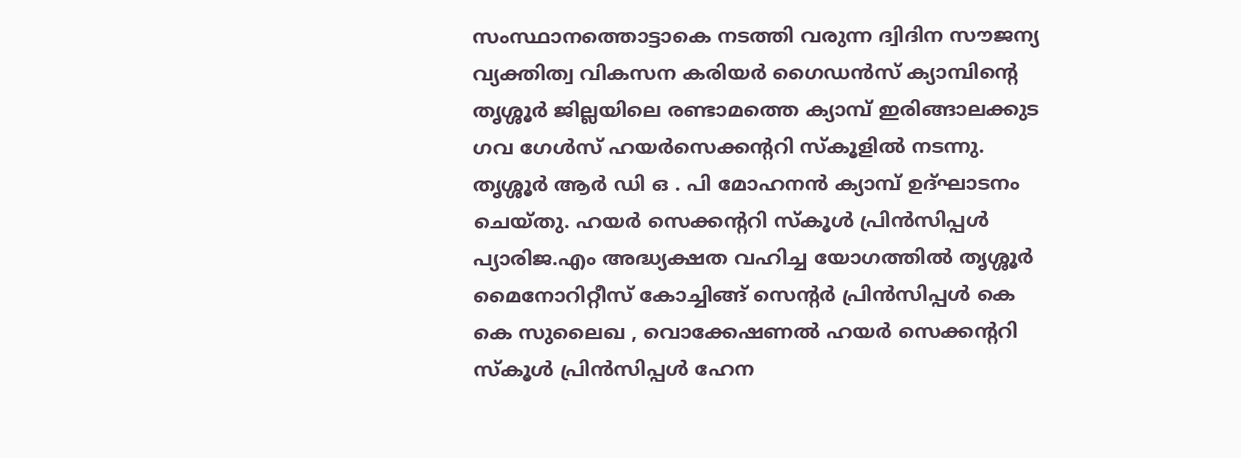സംസ്ഥാനത്തൊട്ടാകെ നടത്തി വരുന്ന ദ്വിദിന സൗജന്യ വ്യക്തിത്വ വികസന കരിയര്‍ ഗൈഡന്‍സ് ക്യാമ്പിന്റെ തൃശ്ശൂര്‍ ജില്ലയിലെ രണ്ടാമത്തെ ക്യാമ്പ് ഇരിങ്ങാലക്കുട ഗവ ഗേള്‍സ് ഹയര്‍സെക്കന്ററി സ്‌കൂളില്‍ നടന്നു. തൃശ്ശൂര്‍ ആര്‍ ഡി ഒ . പി മോഹനന്‍ ക്യാമ്പ് ഉദ്ഘാടനം ചെയ്തു. ഹയര്‍ സെക്കന്ററി സ്‌കൂള്‍ പ്രിന്‍സിപ്പള്‍ പ്യാരിജ.എം അദ്ധ്യക്ഷത വഹിച്ച യോഗത്തില്‍ തൃശ്ശൂര്‍ മൈനോറിറ്റീസ് കോച്ചിങ്ങ് സെന്റര്‍ പ്രിന്‍സിപ്പള്‍ കെ കെ സുലൈഖ , വൊക്കേഷണല്‍ ഹയര്‍ സെക്കന്ററി സ്‌കൂള്‍ പ്രിന്‍സിപ്പള്‍ ഹേന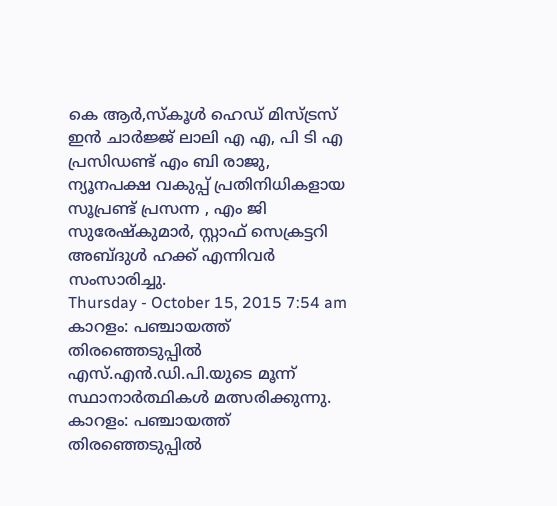കെ ആര്‍,സ്‌കൂള്‍ ഹെഡ് മിസ്ട്രസ് ഇന്‍ ചാര്‍ജ്ജ് ലാലി എ എ, പി ടി എ പ്രസിഡണ്ട് എം ബി രാജു, ന്യൂനപക്ഷ വകുപ്പ് പ്രതിനിധികളായ സൂപ്രണ്ട് പ്രസന്ന , എം ജി സുരേഷ്‌കുമാര്‍, സ്റ്റാഫ് സെക്രട്ടറി അബ്ദുള്‍ ഹക്ക് എന്നിവര്‍ സംസാരിച്ചു.
Thursday - October 15, 2015 7:54 am
കാറളം: പഞ്ചായത്ത് തിരഞ്ഞെടുപ്പില്‍ എസ്.എന്‍.ഡി.പി.യുടെ മൂന്ന് സ്ഥാനാര്‍ത്ഥികള്‍ മത്സരിക്കുന്നു.
കാറളം: പഞ്ചായത്ത് തിരഞ്ഞെടുപ്പില്‍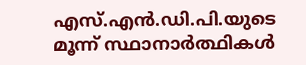എസ്.എന്‍.ഡി.പി.യുടെ മൂന്ന് സ്ഥാനാര്‍ത്ഥികള്‍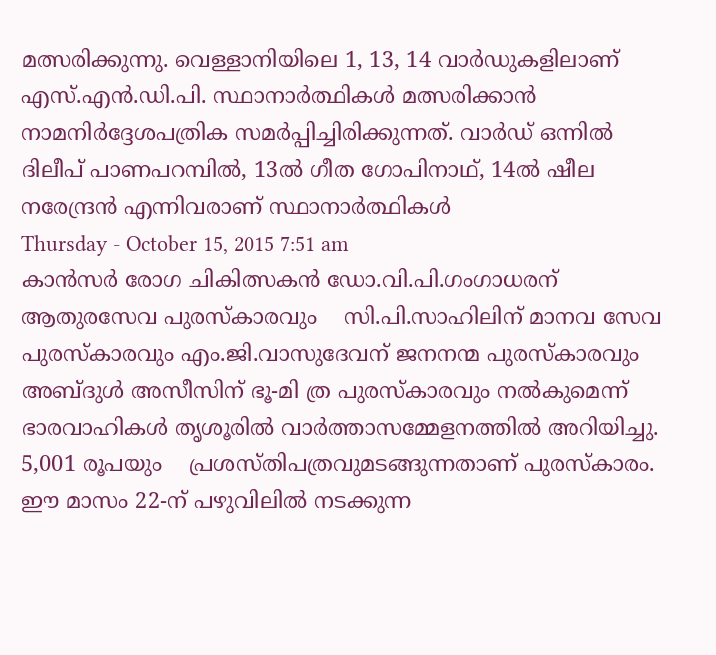മത്സരിക്കുന്നു. വെള്ളാനിയിലെ 1, 13, 14 വാര്‍ഡുകളിലാണ് എസ്.എന്‍.ഡി.പി. സ്ഥാനാര്‍ത്ഥികള്‍ മത്സരിക്കാന്‍ നാമനിര്‍ദ്ദേശപത്രിക സമര്‍പ്പിച്ചിരിക്കുന്നത്. വാര്‍ഡ് ഒന്നില്‍ ദിലീപ് പാണപറമ്പില്‍, 13ല്‍ ഗീത ഗോപിനാഥ്, 14ല്‍ ഷീല നരേന്ദ്രന്‍ എന്നിവരാണ് സ്ഥാനാര്‍ത്ഥികള്‍
Thursday - October 15, 2015 7:51 am
കാന്‍സര്‍ രോഗ ചികിത്സകന്‍ ഡോ.വി.പി.ഗംഗാധരന് ആതുരസേവ പുരസ്‌കാരവും    സി.പി.സാഹിലിന് മാനവ സേവ പുരസ്‌കാരവും എം.ജി.വാസുദേവന് ജനനന്മ പുരസ്‌കാരവും     അബ്ദുള്‍ അസീസിന് ഭൂ-മി ത്ര പുരസ്‌കാരവും നല്‍കുമെന്ന് ഭാരവാഹികള്‍ തൃശൂരില്‍ വാര്‍ത്താസമ്മേളനത്തില്‍ അറിയിച്ചു. 5,001 രൂപയും    പ്രശസ്തിപത്രവുമടങ്ങുന്നതാണ് പുരസ്‌കാരം. ഈ മാസം 22-ന് പഴുവിലില്‍ നടക്കുന്ന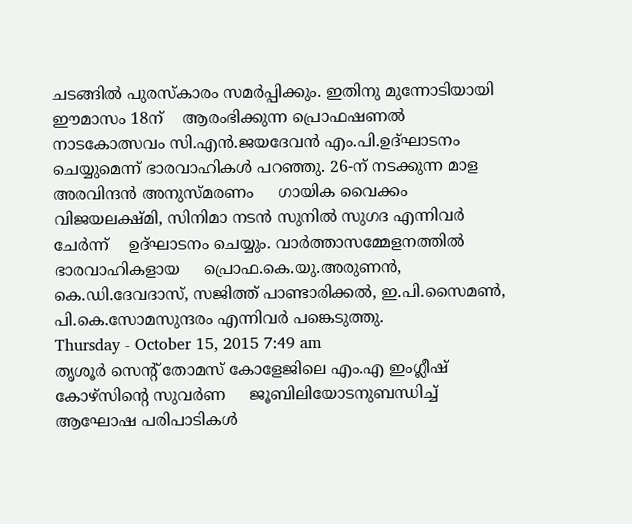ചടങ്ങില്‍ പുരസ്‌കാരം സമര്‍പ്പിക്കും. ഇതിനു മുന്നോടിയായി ഈമാസം 18ന്    ആരംഭിക്കുന്ന പ്രൊഫഷണല്‍ നാടകോത്സവം സി.എന്‍.ജയദേവന്‍ എം.പി.ഉദ്ഘാടനം    ചെയ്യുമെന്ന് ഭാരവാഹികള്‍ പറഞ്ഞു. 26-ന് നടക്കുന്ന മാള അരവിന്ദന്‍ അനുസ്മരണം     ഗായിക വൈക്കം വിജയലക്ഷ്മി, സിനിമാ നടന്‍ സുനില്‍ സുഗദ എന്നിവര്‍ ചേര്‍ന്ന്    ഉദ്ഘാടനം ചെയ്യും. വാര്‍ത്താസമ്മേളനത്തില്‍ ഭാരവാഹികളായ     പ്രൊഫ.കെ.യു.അരുണന്‍, കെ.ഡി.ദേവദാസ്, സജിത്ത് പാണ്ടാരിക്കല്‍, ഇ.പി.സൈമണ്‍,     പി.കെ.സോമസുന്ദരം എന്നിവര്‍ പങ്കെടുത്തു.
Thursday - October 15, 2015 7:49 am
തൃശൂര്‍ സെന്റ് തോമസ് കോളേജിലെ എം.എ ഇംഗ്ലീഷ് കോഴ്‌സിന്റെ സുവര്‍ണ     ജൂബിലിയോടനുബന്ധിച്ച് ആഘോഷ പരിപാടികള്‍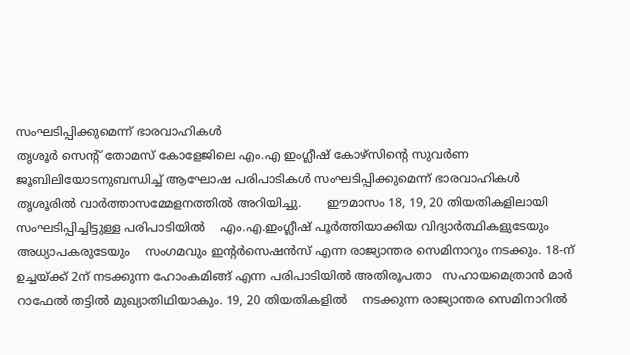സംഘടിപ്പിക്കുമെന്ന് ഭാരവാഹികള്‍
തൃശൂര്‍ സെന്റ് തോമസ് കോളേജിലെ എം.എ ഇംഗ്ലീഷ് കോഴ്‌സിന്റെ സുവര്‍ണ     ജൂബിലിയോടനുബന്ധിച്ച് ആഘോഷ പരിപാടികള്‍ സംഘടിപ്പിക്കുമെന്ന് ഭാരവാഹികള്‍     തൃശൂരില്‍ വാര്‍ത്താസമ്മേളനത്തില്‍ അറിയിച്ചു.       ഈമാസം 18, 19, 20 തിയതികളിലായി സംഘടിപ്പിച്ചിട്ടുള്ള പരിപാടിയില്‍    എം.എ.ഇംഗ്ലീഷ് പൂര്‍ത്തിയാക്കിയ വിദ്യാര്‍ത്ഥികളുടേയും അധ്യാപകരുടേയും    സംഗമവും ഇന്റര്‍സെഷന്‍സ് എന്ന രാജ്യാന്തര സെമിനാറും നടക്കും. 18-ന്      ഉച്ചയ്ക്ക് 2ന് നടക്കുന്ന ഹോംകമിങ്ങ് എന്ന പരിപാടിയില്‍ അതിരൂപതാ   സഹായമെത്രാന്‍ മാര്‍ റാഫേല്‍ തട്ടില്‍ മുഖ്യാതിഥിയാകും. 19, 20 തിയതികളില്‍    നടക്കുന്ന രാജ്യാന്തര സെമിനാറില്‍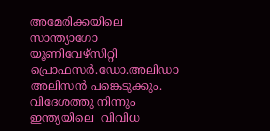അമേരിക്കയിലെ സാന്ത്യാഗോ യൂണിവേഴ്‌സിറ്റി   പ്രൊഫസര്‍.ഡോ.അലിഡാ അലിസന്‍ പങ്കെടുക്കും. വിദേശത്തു നിന്നും ഇന്ത്യയിലെ  വിവിധ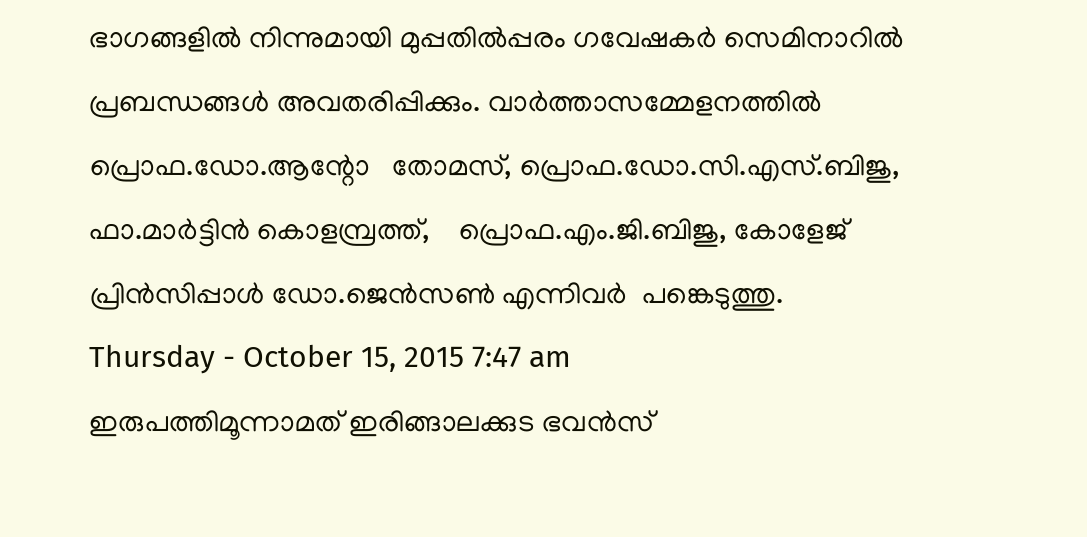ഭാഗങ്ങളില്‍ നിന്നുമായി മുപ്പതില്‍പ്പരം ഗവേഷകര്‍ സെമിനാറില്‍  പ്രബന്ധങ്ങള്‍ അവതരിപ്പിക്കും. വാര്‍ത്താസമ്മേളനത്തില്‍ പ്രൊഫ.ഡോ.ആന്റോ   തോമസ്, പ്രൊഫ.ഡോ.സി.എസ്.ബിജു, ഫാ.മാര്‍ട്ടിന്‍ കൊളമ്പ്രത്ത്,    പ്രൊഫ.എം.ജി.ബിജു, കോളേജ് പ്രിന്‍സിപ്പാള്‍ ഡോ.ജെന്‍സണ്‍ എന്നിവര്‍  പങ്കെടുത്തു.
Thursday - October 15, 2015 7:47 am
ഇരുപത്തിമൂന്നാമത് ഇരിങ്ങാലക്കുട ഭവന്‍സ്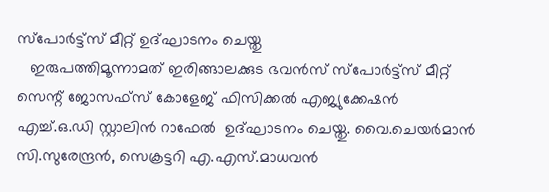സ്‌പോര്‍ട്ട്‌സ് മീറ്റ് ഉദ്ഘാടനം ചെയ്തു
   ഇരുപത്തിമൂന്നാമത് ഇരിങ്ങാലക്കുട ഭവന്‍സ് സ്‌പോര്‍ട്ട്‌സ് മീറ്റ് സെന്റ് ജോസഫ്‌സ് കോളേജ് ഫിസിക്കല്‍ എജ്യുക്കേഷന്‍ എച്ച്.ഒ.ഡി സ്റ്റാലിന്‍ റാഫേല്‍  ഉദ്ഘാടനം ചെയ്തു. വൈ.ചെയര്‍മാന്‍ സി.സുരേന്ദ്രന്‍, സെക്രട്ടറി എ.എസ്.മാധവന്‍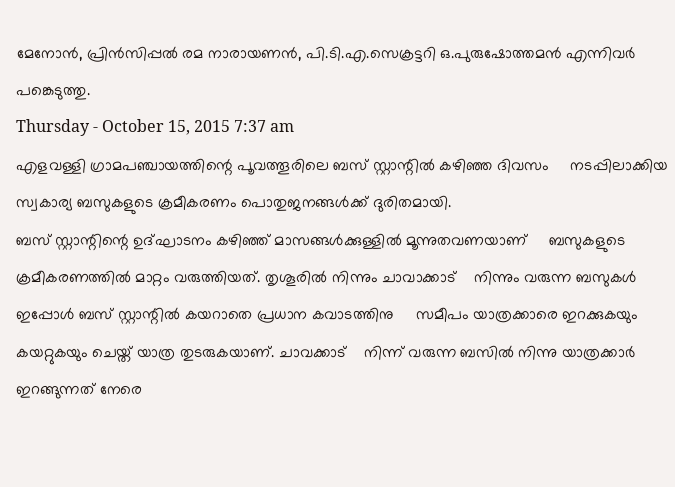മേനോന്‍, പ്രിന്‍സിപ്പല്‍ രമ നാരായണന്‍, പി.ടി.എ.സെക്രട്ടറി ഒ.പുരുഷോത്തമന്‍ എന്നിവര്‍ പങ്കെടുത്തു.
Thursday - October 15, 2015 7:37 am
എളവള്ളി ഗ്രാമപഞ്ചായത്തിന്റെ പൂവത്തൂരിലെ ബസ് സ്റ്റാന്റില്‍ കഴിഞ്ഞ ദിവസം     നടപ്പിലാക്കിയ സ്വകാര്യ ബസുകളുടെ ക്രമീകരണം പൊതുജനങ്ങള്‍ക്ക് ദുരിതമായി.
ബസ് സ്റ്റാന്റിന്റെ ഉദ്ഘാടനം കഴിഞ്ഞ് മാസങ്ങള്‍ക്കുള്ളില്‍ മൂന്നുതവണയാണ്     ബസുകളുടെ ക്രമീകരണത്തില്‍ മാറ്റം വരുത്തിയത്. തൃശൂരില്‍ നിന്നും ചാവാക്കാട്    നിന്നും വരുന്ന ബസുകള്‍ ഇപ്പോള്‍ ബസ് സ്റ്റാന്റില്‍ കയറാതെ പ്രധാന കവാടത്തിനു     സമീപം യാത്രക്കാരെ ഇറക്കുകയും കയറ്റുകയും ചെയ്ത് യാത്ര തുടരുകയാണ്. ചാവക്കാട്    നിന്ന് വരുന്ന ബസില്‍ നിന്നു യാത്രക്കാര്‍ ഇറങ്ങുന്നത് നേരെ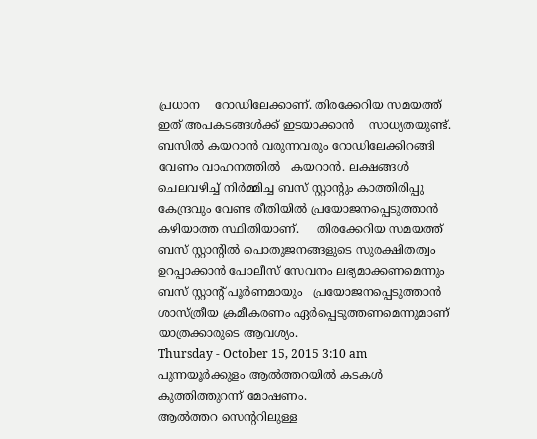പ്രധാന    റോഡിലേക്കാണ്. തിരക്കേറിയ സമയത്ത് ഇത് അപകടങ്ങള്‍ക്ക് ഇടയാക്കാന്‍    സാധ്യതയുണ്ട്. ബസില്‍ കയറാന്‍ വരുന്നവരും റോഡിലേക്കിറങ്ങി വേണം വാഹനത്തില്‍   കയറാന്‍. ലക്ഷങ്ങള്‍ ചെലവഴിച്ച് നിര്‍മ്മിച്ച ബസ് സ്റ്റാന്റും കാത്തിരിപ്പു   കേന്ദ്രവും വേണ്ട രീതിയില്‍ പ്രയോജനപ്പെടുത്താന്‍ കഴിയാത്ത സ്ഥിതിയാണ്.     തിരക്കേറിയ സമയത്ത് ബസ് സ്റ്റാന്റില്‍ പൊതുജനങ്ങളുടെ സുരക്ഷിതത്വം   ഉറപ്പാക്കാന്‍ പോലീസ് സേവനം ലഭ്യമാക്കണമെന്നും ബസ് സ്റ്റാന്റ് പൂര്‍ണമായും   പ്രയോജനപ്പെടുത്താന്‍ ശാസ്ത്രീയ ക്രമീകരണം ഏര്‍പ്പെടുത്തണമെന്നുമാണ്  യാത്രക്കാരുടെ ആവശ്യം.
Thursday - October 15, 2015 3:10 am
പുന്നയൂര്‍ക്കുളം ആല്‍ത്തറയില്‍ കടകള്‍ കുത്തിത്തുറന്ന് മോഷണം.
ആല്‍ത്തറ സെന്ററിലുള്ള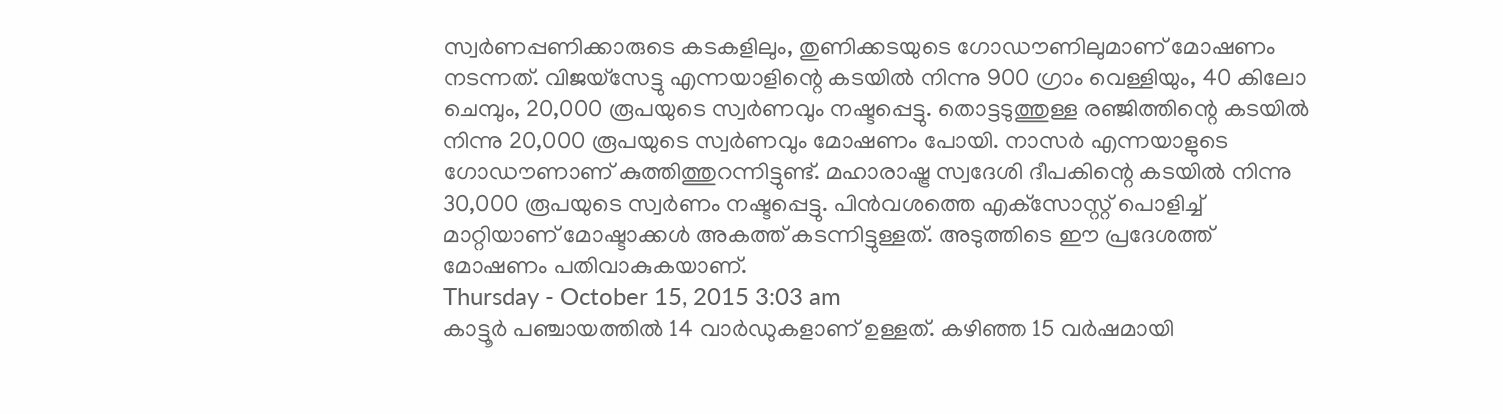സ്വര്‍ണപ്പണിക്കാരുടെ കടകളിലും, തുണിക്കടയുടെ ഗോഡൗണിലുമാണ് മോഷണം നടന്നത്. വിജയ്‌സേട്ടു എന്നയാളിന്റെ കടയില്‍ നിന്നു 900 ഗ്രാം വെള്ളിയും, 40 കിലോ ചെമ്പും, 20,000 രൂപയുടെ സ്വര്‍ണവും നഷ്ടപ്പെട്ടു. തൊട്ടടുത്തുള്ള രഞ്ജിത്തിന്റെ കടയില്‍ നിന്നു 20,000 രൂപയുടെ സ്വര്‍ണവും മോഷണം പോയി. നാസര്‍ എന്നയാളുടെ ഗോഡൗണാണ് കുത്തിത്തുറന്നിട്ടുണ്ട്. മഹാരാഷ്ട്ര സ്വദേശി ദീപകിന്റെ കടയില്‍ നിന്നു 30,000 രൂപയുടെ സ്വര്‍ണം നഷ്ടപ്പെട്ടു. പിന്‍വശത്തെ എക്‌സോസ്റ്റ് പൊളിച്ച് മാറ്റിയാണ് മോഷ്ടാക്കള്‍ അകത്ത് കടന്നിട്ടുള്ളത്. അടുത്തിടെ ഈ പ്രദേശത്ത് മോഷണം പതിവാകുകയാണ്.
Thursday - October 15, 2015 3:03 am
കാട്ടൂര്‍ പഞ്ചായത്തില്‍ 14 വാര്‍ഡുകളാണ് ഉള്ളത്. കഴിഞ്ഞ 15 വര്‍ഷമായി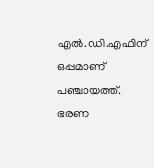എല്‍.ഡി.എഫിന് ഒപ്പമാണ് പഞ്ചായത്ത്.
ഭരണ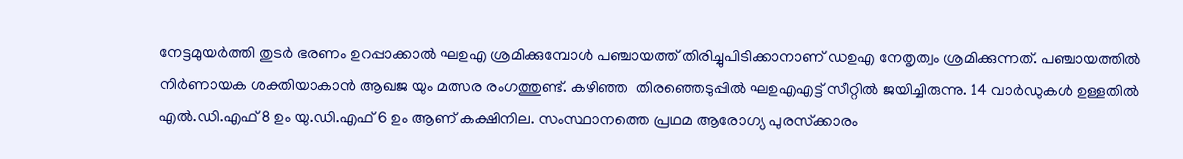നേട്ടമുയര്‍ത്തി തുടര്‍ ഭരണം ഉറപ്പാക്കാല്‍ ഘഉഎ ശ്രമിക്കുമ്പോള്‍ പഞ്ചായത്ത് തിരിച്ചുപിടിക്കാനാണ് ഡഉഎ നേതൃത്വം ശ്രമിക്കുന്നത്. പഞ്ചായത്തില്‍  നിര്‍ണായക ശക്തിയാകാന്‍ ആഖജ യും മത്സര രംഗത്തുണ്ട്. കഴിഞ്ഞ  തിരഞ്ഞെടുപ്പില്‍ ഘഉഎഎട്ട് സീറ്റില്‍ ജയിച്ചിരുന്നു. 14 വാര്‍ഡുകള്‍ ഉള്ളതില്‍ എല്‍.ഡി.എഫ് 8 ഉം യു.ഡി.എഫ് 6 ഉം ആണ് കക്ഷിനില. സംസ്ഥാനത്തെ പ്രഥമ ആരോഗ്യ പുരസ്‌ക്കാരം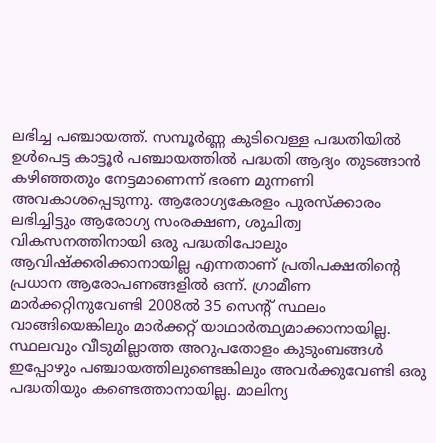ലഭിച്ച പഞ്ചായത്ത്. സമ്പൂര്‍ണ്ണ കുടിവെള്ള പദ്ധതിയില്‍ ഉള്‍പെട്ട കാട്ടൂര്‍ പഞ്ചായത്തില്‍ പദ്ധതി ആദ്യം തുടങ്ങാന്‍ കഴിഞ്ഞതും നേട്ടമാണെന്ന് ഭരണ മുന്നണി അവകാശപ്പെടുന്നു. ആരോഗ്യകേരളം പുരസ്‌ക്കാരം ലഭിച്ചിട്ടും ആരോഗ്യ സംരക്ഷണ, ശുചിത്വ വികസനത്തിനായി ഒരു പദ്ധതിപോലും ആവിഷ്‌ക്കരിക്കാനായില്ല എന്നതാണ് പ്രതിപക്ഷതിന്റെ പ്രധാന ആരോപണങ്ങളില്‍ ഒന്ന്. ഗ്രാമീണ മാര്‍ക്കറ്റിനുവേണ്ടി 2008ല്‍ 35 സെന്റ് സ്ഥലം വാങ്ങിയെങ്കിലും മാര്‍ക്കറ്റ് യാഥാര്‍ത്ഥ്യമാക്കാനായില്ല.    സ്ഥലവും വീടുമില്ലാത്ത അറുപതോളം കുടുംബങ്ങള്‍ ഇപ്പോഴും പഞ്ചായത്തിലുണ്ടെങ്കിലും അവര്‍ക്കുവേണ്ടി ഒരു പദ്ധതിയും കണ്ടെത്താനായില്ല. മാലിന്യ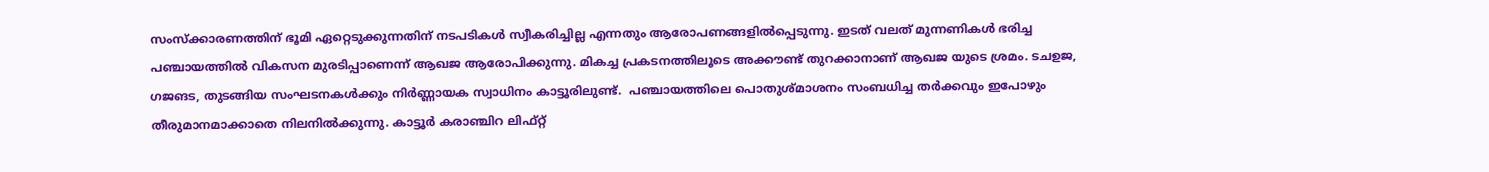സംസ്‌ക്കാരണത്തിന് ഭൂമി ഏറ്റെടുക്കുന്നതിന് നടപടികള്‍ സ്വീകരിച്ചില്ല എന്നതും ആരോപണങ്ങളില്‍പ്പെടുന്നു. ഇടത് വലത് മുന്നണികള്‍ ഭരിച്ച പഞ്ചായത്തില്‍ വികസന മുരടിപ്പാണെന്ന് ആഖജ ആരോപിക്കുന്നു. മികച്ച പ്രകടനത്തിലൂടെ അക്കൗണ്ട് തുറക്കാനാണ് ആഖജ യുടെ ശ്രമം. ടചഉജ, ഗജങട, തുടങ്ങിയ സംഘടനകള്‍ക്കും നിര്‍ണ്ണായക സ്വാധിനം കാട്ടൂരിലുണ്ട്.  പഞ്ചായത്തിലെ പൊതുശ്മാശനം സംബധിച്ച തര്‍ക്കവും ഇപോഴും തീരുമാനമാക്കാതെ നിലനില്‍ക്കുന്നു. കാട്ടൂര്‍ കരാഞ്ചിറ ലിഫ്റ്റ്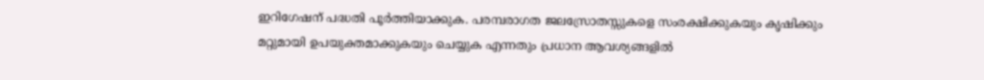ഇറിഗേഷന് പദ്ധതി പൂര്‍ത്തിയാക്കുക. പരമ്പരാഗത ജലസ്രോതസ്സുകളെ സംരക്ഷിക്കുകയും കൃഷിക്കും മറ്റുമായി ഉപയുക്തമാക്കുകയും ചെയ്യുക എന്നതും പ്രധാന ആവശ്യങ്ങളില്‍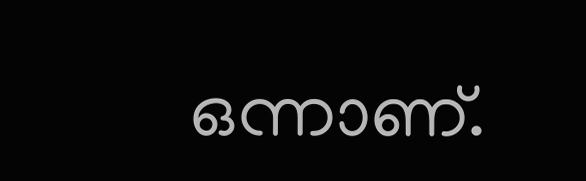ഒന്നാണ്.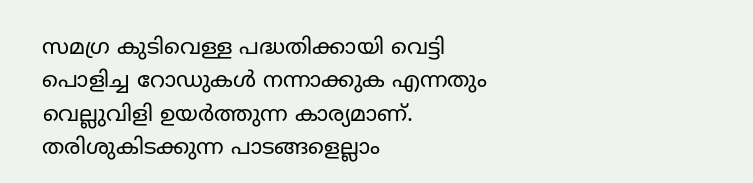സമഗ്ര കുടിവെള്ള പദ്ധതിക്കായി വെട്ടി പൊളിച്ച റോഡുകള്‍ നന്നാക്കുക എന്നതും വെല്ലുവിളി ഉയര്‍ത്തുന്ന കാര്യമാണ്. തരിശുകിടക്കുന്ന പാടങ്ങളെല്ലാം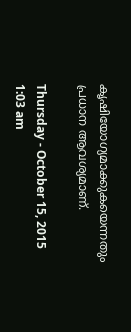കൃഷിയോഗ്യമാക്കുകയെന്നതും  പ്രധാന ആവശ്യമാണ്.

Thursday - October 15, 2015 1:03 am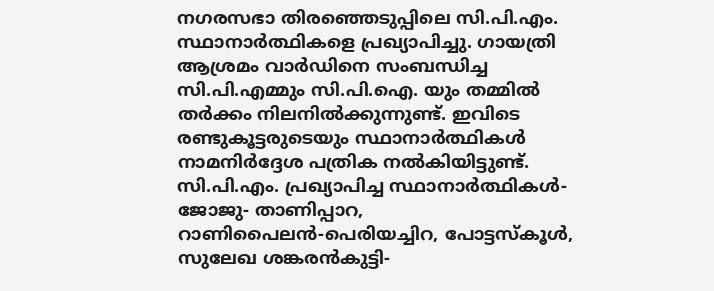നഗരസഭാ തിരഞ്ഞെടുപ്പിലെ സി.പി.എം. സ്ഥാനാര്‍ത്ഥികളെ പ്രഖ്യാപിച്ചു. ഗായത്രി ആശ്രമം വാര്‍ഡിനെ സംബന്ധിച്ച സി.പി.എമ്മും സി.പി.ഐ. യും തമ്മില്‍ തര്‍ക്കം നിലനില്‍ക്കുന്നുണ്ട്. ഇവിടെ രണ്ടുകൂട്ടരുടെയും സ്ഥാനാര്‍ത്ഥികള്‍ നാമനിര്‍ദ്ദേശ പത്രിക നല്‍കിയിട്ടുണ്ട്.
സി.പി.എം. പ്രഖ്യാപിച്ച സ്ഥാനാര്‍ത്ഥികള്‍- ജോജു- താണിപ്പാറ, റാണിപൈലന്‍-പെരിയച്ചിറ, പോട്ടസ്‌കൂള്‍, സുലേഖ ശങ്കരന്‍കുട്ടി-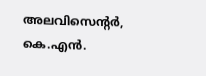അലവിസെന്റര്‍, കെ.എന്‍.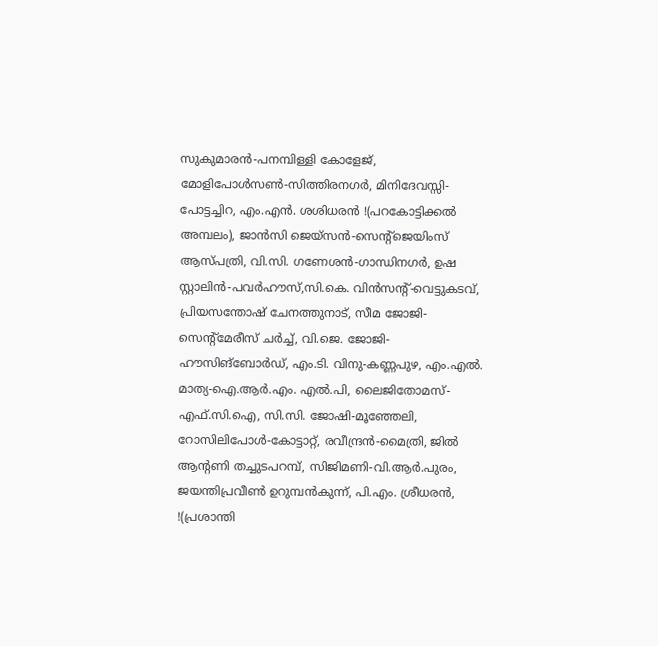സുകുമാരന്‍-പനമ്പിള്ളി കോളേജ്, മോളിപോള്‍സണ്‍-സിത്തിരനഗര്‍, മിനിദേവസ്സി-പോട്ടച്ചിറ, എം.എന്‍. ശശിധരന്‍ !(പറകോട്ടിക്കല്‍ അമ്പലം), ജാന്‍സി ജെയ്‌സന്‍-സെന്റ്‌ജെയിംസ് ആസ്പത്രി, വി.സി. ഗണേശന്‍-ഗാന്ധിനഗര്‍, ഉഷ സ്റ്റാലിന്‍-പവര്‍ഹൗസ്,സി.കെ. വിന്‍സന്റ്-വെട്ടുകടവ്, പ്രിയസന്തോഷ് ചേനത്തുനാട്, സീമ ജോജി-സെന്റ്‌മേരീസ് ചര്‍ച്ച്, വി.ജെ. ജോജി-ഹൗസിങ്‌ബോര്‍ഡ്, എം.ടി. വിനു-കണ്ണപുഴ, എം.എല്‍. മാത്യ-ഐ.ആര്‍.എം. എല്‍.പി, ലൈജിതോമസ്-എഫ്.സി.ഐ, സി.സി. ജോഷി-മൂഞ്ഞേലി, റോസിലിപോള്‍-കോട്ടാറ്റ്, രവീന്ദ്രന്‍-മൈത്രി, ജില്‍ ആന്റണി തച്ചുടപറമ്പ്, സിജിമണി-വി.ആര്‍.പുരം, ജയന്തിപ്രവീണ്‍ ഉറുമ്പന്‍കുന്ന്, പി.എം. ശ്രീധരന്‍, !(പ്രശാന്തി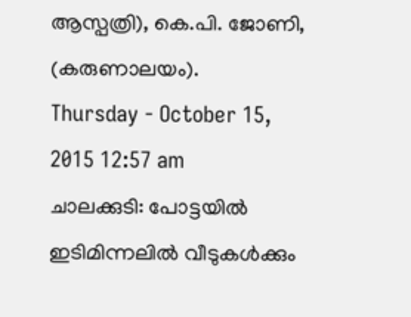ആസ്പത്രി), കെ.പി. ജോണി, (കരുണാലയം).
Thursday - October 15, 2015 12:57 am
ചാലക്കുടി: പോട്ടയില്‍ ഇടിമിന്നലില്‍ വീടുകള്‍ക്കും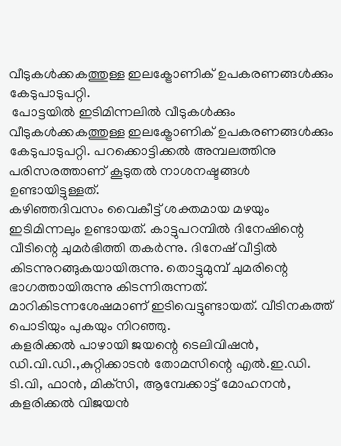വീടുകള്‍ക്കകത്തുള്ള ഇലക്ട്രോണിക് ഉപകരണങ്ങള്‍ക്കും കേടുപാടുപറ്റി.
 പോട്ടയില്‍ ഇടിമിന്നലില്‍ വീടുകള്‍ക്കും വീടുകള്‍ക്കകത്തുള്ള ഇലക്ട്രോണിക് ഉപകരണങ്ങള്‍ക്കും കേടുപാടുപറ്റി. പറക്കൊട്ടിക്കല്‍ അമ്പലത്തിനു പരിസരത്താണ് കൂടുതല്‍ നാശനഷ്ടങ്ങള്‍ ഉണ്ടായിട്ടുള്ളത്.
കഴിഞ്ഞദിവസം വൈകീട്ട് ശക്തമായ മഴയും ഇടിമിന്നലും ഉണ്ടായത്. കാട്ടുപറമ്പില്‍ ദിനേഷിന്റെ വീടിന്റെ ചുമര്‍ഭിത്തി തകര്‍ന്നു. ദിനേഷ് വീട്ടില്‍ കിടന്നുറങ്ങുകയായിരുന്നു. തൊട്ടുമുമ്പ് ചുമരിന്റെ ഭാഗത്തായിരുന്നു കിടന്നിരുന്നത്. മാറികിടന്നശേഷമാണ് ഇടിവെട്ടുണ്ടായത്. വീടിനകത്ത് പൊടിയും പുകയും നിറഞ്ഞു.
കളരിക്കല്‍ പാഴായി ജയന്റെ ടെലിവിഷന്‍, ഡി.വി.ഡി.,കുറ്റിക്കാടന്‍ തോമസിന്റെ എല്‍.ഇ.ഡി. ടി.വി, ഫാന്‍, മിക്‌സി, ആമ്പേക്കാട്ട് മോഹനന്‍, കളരിക്കല്‍ വിജയന്‍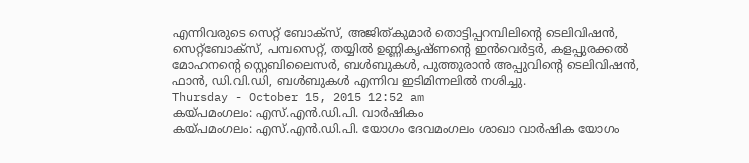എന്നിവരുടെ സെറ്റ് ബോക്‌സ്, അജിത്കുമാര്‍ തൊട്ടിപ്പറമ്പിലിന്റെ ടെലിവിഷന്‍, സെറ്റ്‌ബോക്‌സ്, പമ്പസെറ്റ്, തയ്യില്‍ ഉണ്ണികൃഷ്ണന്റെ ഇന്‍വെര്‍ട്ടര്‍, കളപ്പുരക്കല്‍ മോഹനന്റെ സ്റ്റെബിലൈസര്‍, ബള്‍ബുകള്‍, പുത്തുരാന്‍ അപ്പുവിന്റെ ടെലിവിഷന്‍, ഫാന്‍, ഡി.വി.ഡി, ബള്‍ബുകള്‍ എന്നിവ ഇടിമിന്നലില്‍ നശിച്ചു.
Thursday - October 15, 2015 12:52 am
കയ്പമംഗലം: എസ്.എന്‍.ഡി.പി. വാര്‍ഷികം
കയ്പമംഗലം: എസ്.എന്‍.ഡി.പി. യോഗം ദേവമംഗലം ശാഖാ വാര്‍ഷിക യോഗം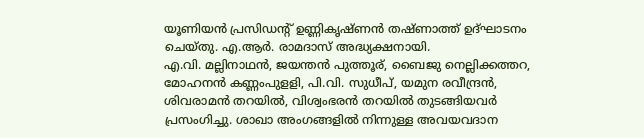യൂണിയന്‍ പ്രസിഡന്റ് ഉണ്ണികൃഷ്ണന്‍ തഷ്ണാത്ത് ഉദ്ഘാടനം ചെയ്തു. എ.ആര്‍. രാമദാസ് അദ്ധ്യക്ഷനായി.
എ.വി. മല്ലിനാഥന്‍, ജയന്തന്‍ പുത്തൂര്, ബൈജു നെല്ലിക്കത്തറ, മോഹനന്‍ കണ്ണംപുളളി, പി.വി. സുധീപ്, യമുന രവീന്ദ്രന്‍, ശിവരാമന്‍ തറയില്‍, വിശ്വംഭരന്‍ തറയില്‍ തുടങ്ങിയവര്‍ പ്രസംഗിച്ചു. ശാഖാ അംഗങ്ങളില്‍ നിന്നുള്ള അവയവദാന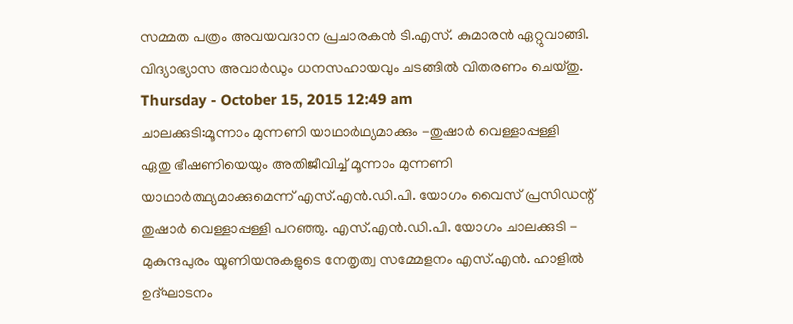സമ്മത പത്രം അവയവദാന പ്രചാരകന്‍ ടി.എസ്. കുമാരന്‍ ഏറ്റുവാങ്ങി. വിദ്യാഭ്യാസ അവാര്‍ഡും ധനസഹായവും ചടങ്ങില്‍ വിതരണം ചെയ്തു.
Thursday - October 15, 2015 12:49 am
ചാലക്കുടി:മൂന്നാം മുന്നണി യാഥാര്‍ഥ്യമാക്കും -തുഷാര്‍ വെള്ളാപ്പള്ളി
ഏതു ഭീഷണിയെയും അതിജീവിച്ച് മൂന്നാം മുന്നണി യാഥാര്‍ത്ഥ്യമാക്കുമെന്ന് എസ്.എന്‍.ഡി.പി. യോഗം വൈസ് പ്രസിഡന്റ് തുഷാര്‍ വെള്ളാപ്പള്ളി പറഞ്ഞു. എസ്.എന്‍.ഡി.പി. യോഗം ചാലക്കുടി - മുകുന്ദപുരം യൂണിയനുകളുടെ നേതൃത്വ സമ്മേളനം എസ്.എന്‍. ഹാളില്‍ ഉദ്ഘാടനം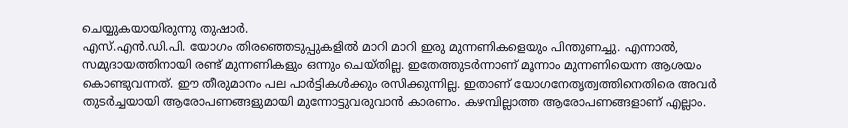ചെയ്യുകയായിരുന്നു തുഷാര്‍.
എസ്.എന്‍.ഡി.പി. യോഗം തിരഞ്ഞെടുപ്പുകളില്‍ മാറി മാറി ഇരു മുന്നണികളെയും പിന്തുണച്ചു. എന്നാല്‍, സമുദായത്തിനായി രണ്ട് മുന്നണികളും ഒന്നും ചെയ്തില്ല. ഇതേത്തുടര്‍ന്നാണ് മൂന്നാം മുന്നണിയെന്ന ആശയം കൊണ്ടുവന്നത്. ഈ തീരുമാനം പല പാര്‍ട്ടികള്‍ക്കും രസിക്കുന്നില്ല. ഇതാണ് യോഗനേതൃത്വത്തിനെതിരെ അവര്‍ തുടര്‍ച്ചയായി ആരോപണങ്ങളുമായി മുന്നോട്ടുവരുവാന്‍ കാരണം. കഴമ്പില്ലാത്ത ആരോപണങ്ങളാണ് എല്ലാം.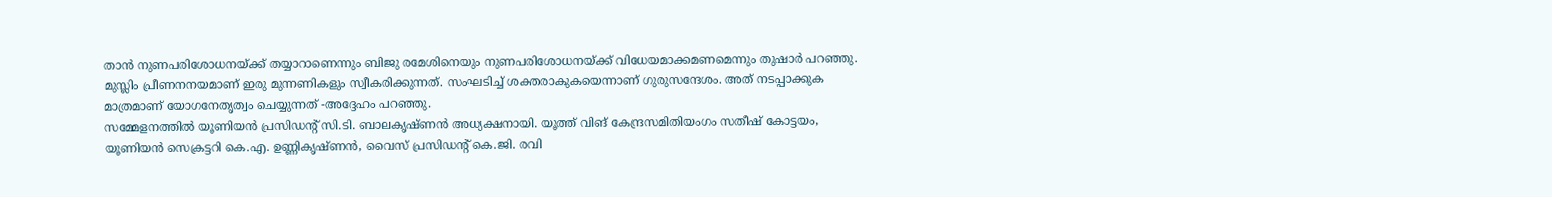താന്‍ നുണപരിശോധനയ്ക്ക് തയ്യാറാണെന്നും ബിജു രമേശിനെയും നുണപരിശോധനയ്ക്ക് വിധേയമാക്കമണമെന്നും തുഷാര്‍ പറഞ്ഞു.
മുസ്ലിം പ്രീണനനയമാണ് ഇരു മുന്നണികളും സ്വീകരിക്കുന്നത്. സംഘടിച്ച് ശക്തരാകുകയെന്നാണ് ഗുരുസന്ദേശം. അത് നടപ്പാക്കുക മാത്രമാണ് യോഗനേതൃത്വം ചെയ്യുന്നത് -അദ്ദേഹം പറഞ്ഞു.
സമ്മേളനത്തില്‍ യൂണിയന്‍ പ്രസിഡന്റ് സി.ടി. ബാലകൃഷ്ണന്‍ അധ്യക്ഷനായി. യൂത്ത് വിങ് കേന്ദ്രസമിതിയംഗം സതീഷ് കോട്ടയം, യൂണിയന്‍ സെക്രട്ടറി കെ.എ. ഉണ്ണികൃഷ്ണന്‍, വൈസ് പ്രസിഡന്റ് കെ.ജി. രവി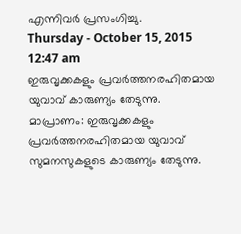എന്നിവര്‍ പ്രസംഗിച്ചു.
Thursday - October 15, 2015 12:47 am
ഇരുവൃക്കകളും പ്രവര്‍ത്തനരഹിതമായ യുവാവ് കാരുണ്യം തേടുന്നു.
മാപ്രാണം: ഇരുവൃക്കകളും പ്രവര്‍ത്തനരഹിതമായ യുവാവ് സുമനസുകളുടെ കാരുണ്യം തേടുന്നു.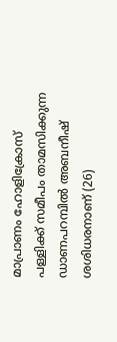മാപ്രാണം ഹോളിക്രോസ് പള്ളിക്ക് സമീപം താമസിക്കുന്ന ഡാണപറമ്പില്‍ അബനീഷ് ശശിധരനാണ് (26)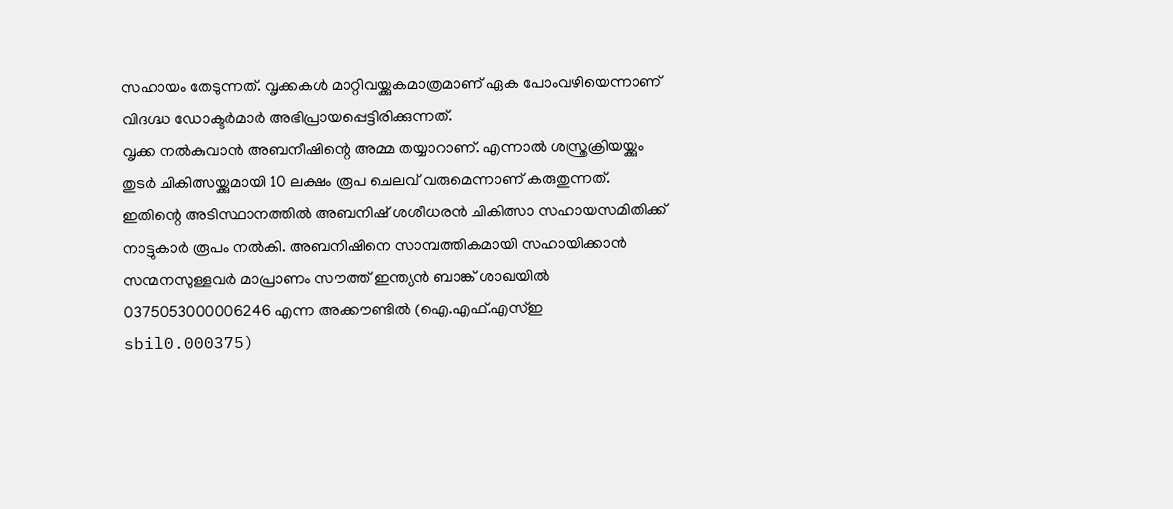സഹായം തേടുന്നത്. വൃക്കകള്‍ മാറ്റിവയ്ക്കുകമാത്രമാണ് ഏക പോംവഴിയെന്നാണ് വിദഗ്ദ്ധ ഡോക്ടര്‍മാര്‍ അഭിപ്രായപ്പെട്ടിരിക്കുന്നത്.
വൃക്ക നല്‍കുവാന്‍ അബനീഷിന്റെ അമ്മ തയ്യാറാണ്. എന്നാല്‍ ശസ്ത്രക്രിയയ്ക്കും തുടര്‍ ചികിത്സയ്ക്കുമായി 10 ലക്ഷം രൂപ ചെലവ് വരുമെന്നാണ് കരുതുന്നത്.
ഇതിന്റെ അടിസ്ഥാനത്തില്‍ അബനിഷ് ശശീധരന്‍ ചികിത്സാ സഹായസമിതിക്ക് നാട്ടുകാര്‍ രൂപം നല്‍കി. അബനിഷിനെ സാമ്പത്തികമായി സഹായിക്കാന്‍ സന്മനസുള്ളവര്‍ മാപ്രാണം സൗത്ത് ഇന്ത്യന്‍ ബാങ്ക് ശാഖയില്‍ 0375053000006246 എന്ന അക്കൗണ്ടില്‍ (ഐ.എഫ്.എസ്ഇ sbil0.000375)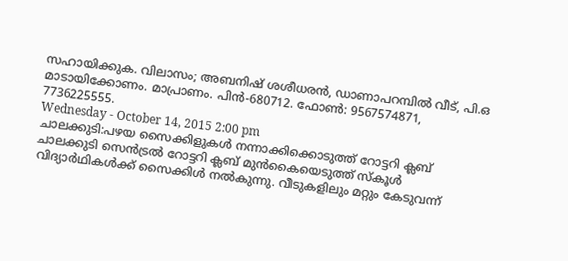സഹായിക്കുക. വിലാസം; അബനിഷ് ശശീധരന്‍, ഡാണാപറമ്പില്‍ വീട്, പി.ഒ മാടായിക്കോണം. മാപ്രാണം. പിന്‍-680712. ഫോണ്‍: 9567574871, 7736225555.
Wednesday - October 14, 2015 2:00 pm
ചാലക്കുടി:പഴയ സൈക്കിളുകള്‍ നന്നാക്കിക്കൊടുത്ത് റോട്ടറി ക്ലബ്‌
ചാലക്കുടി സെന്‍ട്രല്‍ റോട്ടറി ക്ലബ് മുന്‍കൈയെടുത്ത് സ്‌കൂള്‍ വിദ്യാര്‍ഥികള്‍ക്ക് സൈക്കിള്‍ നല്‍കുന്നു. വീടുകളിലും മറ്റും കേടുവന്ന്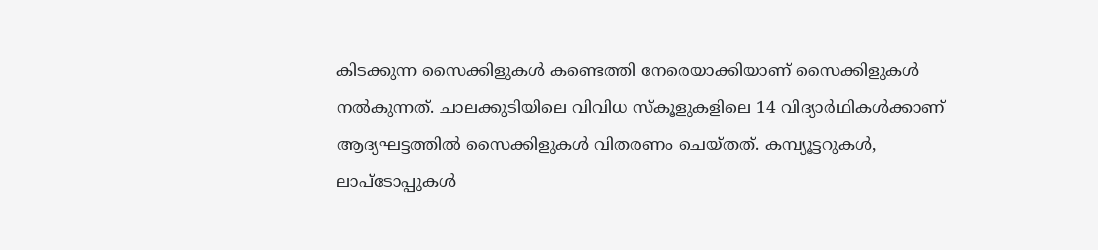കിടക്കുന്ന സൈക്കിളുകള്‍ കണ്ടെത്തി നേരെയാക്കിയാണ് സൈക്കിളുകള്‍ നല്‍കുന്നത്. ചാലക്കുടിയിലെ വിവിധ സ്‌കൂളുകളിലെ 14 വിദ്യാര്‍ഥികള്‍ക്കാണ് ആദ്യഘട്ടത്തില്‍ സൈക്കിളുകള്‍ വിതരണം ചെയ്തത്. കമ്പ്യൂട്ടറുകള്‍, ലാപ്‌ടോപ്പുകള്‍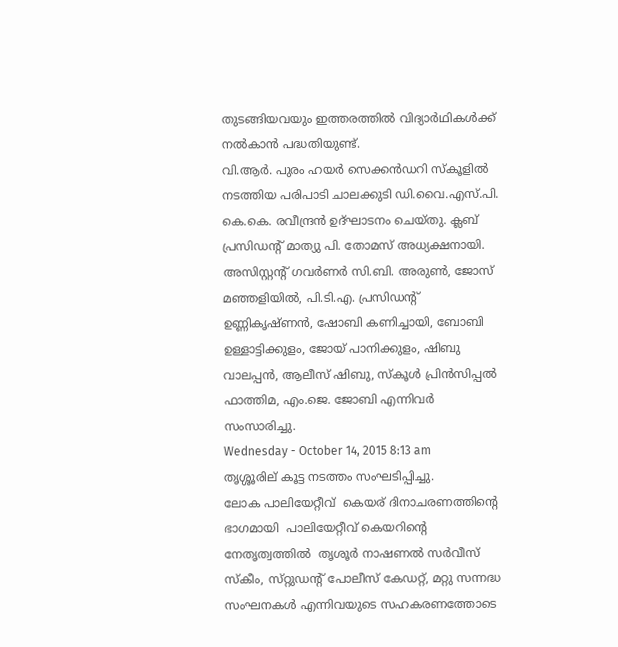തുടങ്ങിയവയും ഇത്തരത്തില്‍ വിദ്യാര്‍ഥികള്‍ക്ക് നല്‍കാന്‍ പദ്ധതിയുണ്ട്.
വി.ആര്‍. പുരം ഹയര്‍ സെക്കന്‍ഡറി സ്‌കൂളില്‍ നടത്തിയ പരിപാടി ചാലക്കുടി ഡി.വൈ.എസ്.പി. കെ.കെ. രവീന്ദ്രന്‍ ഉദ്ഘാടനം ചെയ്തു. ക്ലബ് പ്രസിഡന്റ് മാത്യു പി. തോമസ് അധ്യക്ഷനായി. അസിസ്റ്റന്റ് ഗവര്‍ണര്‍ സി.ബി. അരുണ്‍, ജോസ് മഞ്ഞളിയില്‍, പി.ടി.എ. പ്രസിഡന്റ് ഉണ്ണികൃഷ്ണന്‍, ഷോബി കണിച്ചായി, ബോബി ഉള്ളാട്ടിക്കുളം, ജോയ് പാനിക്കുളം, ഷിബു വാലപ്പന്‍, ആലീസ് ഷിബു, സ്‌കൂള്‍ പ്രിന്‍സിപ്പല്‍ ഫാത്തിമ, എം.ജെ. ജോബി എന്നിവര്‍ സംസാരിച്ചു.
Wednesday - October 14, 2015 8:13 am
തൃശ്ശൂരില് കൂട്ട നടത്തം സംഘടിപ്പിച്ചു.
ലോക പാലിയേറ്റീവ്  കെയര് ദിനാചരണത്തിന്റെ ഭാഗമായി  പാലിയേറ്റീവ്‌ കെയറിന്റെ നേതൃത്വത്തില്‍  തൃശൂര്‍ നാഷണല്‍ സര്‍വീസ്‌ സ്‌കീം, സ്‌റ്റുഡന്റ്‌ പോലീസ്‌ കേഡറ്റ്‌, മറ്റു സന്നദ്ധ സംഘനകള്‍ എന്നിവയുടെ സഹകരണത്തോടെ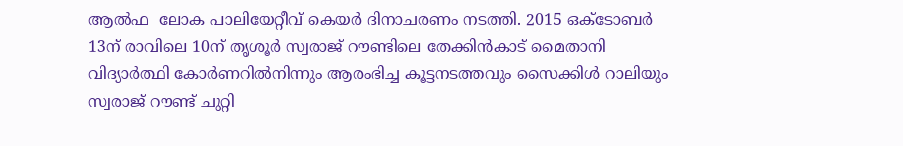ആല്‍ഫ  ലോക പാലിയേറ്റീവ്‌ കെയര്‍ ദിനാചരണം നടത്തി. 2015 ഒക്ടോബര്‍ 13ന്‌ രാവിലെ 10ന്‌ തൃശൂര്‍ സ്വരാജ്‌ റൗണ്ടിലെ തേക്കിന്‍കാട്‌ മൈതാനി വിദ്യാര്‍ത്ഥി കോര്‍ണറില്‍നിന്നും ആരംഭിച്ച കൂട്ടനടത്തവും സൈക്കിള്‍ റാലിയും സ്വരാജ്‌ റൗണ്ട്‌ ചുറ്റി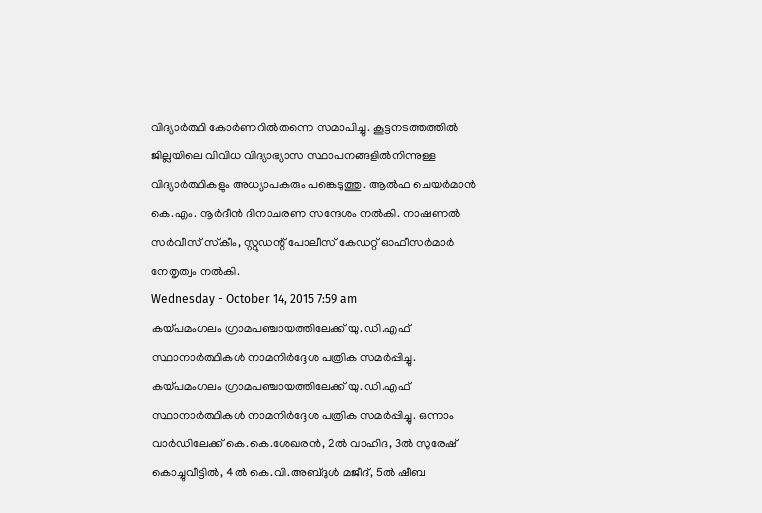വിദ്യാര്‍ത്ഥി കോര്‍ണറില്‍തന്നെ സമാപിച്ചു. കൂട്ടനടത്തത്തില്‍ ജില്ലയിലെ വിവിധ വിദ്യാഭ്യാസ സ്ഥാപനങ്ങളില്‍നിന്നുള്ള വിദ്യാര്‍ത്ഥികളും അധ്യാപകരും പങ്കെടുത്തു. ആല്‍ഫ ചെയര്‍മാന്‍ കെ.എം. നൂര്‍ദീന്‍ ദിനാചരണ സന്ദേശം നല്‍കി. നാഷണല്‍ സര്‍വീസ്‌ സ്‌കീം, സ്റ്റുഡന്റ്‌ പോലീസ്‌ കേഡറ്റ്‌ ഓഫീസര്‍മാര്‍ നേതൃത്വം നല്‍കി.
Wednesday - October 14, 2015 7:59 am
കയ്പമംഗലം ഗ്രാമപഞ്ചായത്തിലേക്ക് യു.ഡി.എഫ് സ്ഥാനാര്‍ത്ഥികള്‍ നാമനിര്‍ദ്ദേശ പത്രിക സമര്‍പ്പിച്ചു.
കയ്പമംഗലം ഗ്രാമപഞ്ചായത്തിലേക്ക് യു.ഡി.എഫ് സ്ഥാനാര്‍ത്ഥികള്‍ നാമനിര്‍ദ്ദേശ പത്രിക സമര്‍പ്പിച്ചു. ഒന്നാം വാര്‍ഡിലേക്ക് കെ.കെ.ശേഖരന്‍, 2ല്‍ വാഹിദ, 3ല്‍ സുരേഷ് കൊച്ചുവീട്ടില്‍, 4ല്‍ കെ.വി.അബ്ദുള്‍ മജീദ്‌‌, 5ല്‍ ഷീബ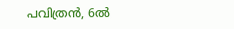പവിത്രന്‍, 6ല്‍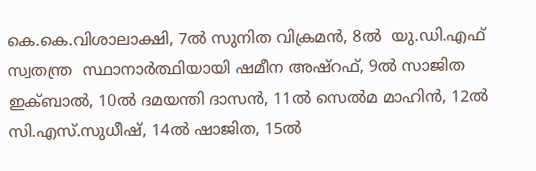കെ.കെ.വിശാലാക്ഷി, 7ല്‍ സുനിത വിക്രമന്‍, 8ല്‍  യു.ഡി.എഫ് സ്വതന്ത്ര  സ്ഥാനാര്‍ത്ഥിയായി ഷമീന അഷ്‌റഫ്‌, 9ല്‍ സാജിത ഇക്ബാല്‍, 10ല്‍ ദമയന്തി ദാസന്‍, 11ല്‍ സെല്‍മ മാഹിന്‍, 12ല്‍ സി.എസ്.സുധീഷ്‌, 14ല്‍ ഷാജിത, 15ല്‍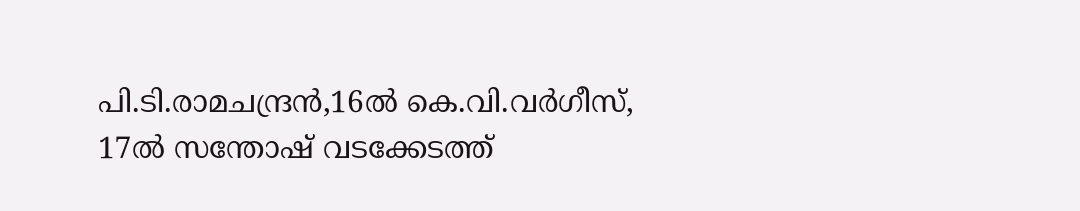പി.ടി.രാമചന്ദ്രന്‍,16ല്‍ കെ.വി.വര്‍ഗീസ്‌‍, 17ല്‍ സന്തോഷ്‌ വടക്കേടത്ത്‍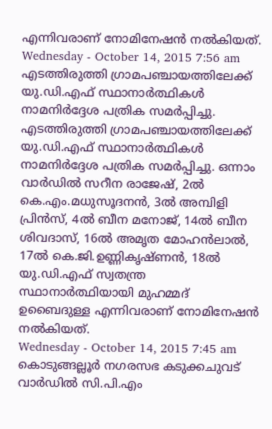എന്നിവരാണ് നോമിനേഷന്‍ നല്‍കിയത്.
Wednesday - October 14, 2015 7:56 am
എടത്തിരുത്തി ഗ്രാമപഞ്ചായത്തിലേക്ക് യു.ഡി.എഫ് സ്ഥാനാര്‍ത്ഥികള്‍ നാമനിര്‍ദ്ദേശ പത്രിക സമര്‍പ്പിച്ചു.
എടത്തിരുത്തി ഗ്രാമപഞ്ചായത്തിലേക്ക് യു.ഡി.എഫ് സ്ഥാനാര്‍ത്ഥികള്‍ നാമനിര്‍ദ്ദേശ പത്രിക സമര്‍പ്പിച്ചു. ഒന്നാം വാര്‍ഡില്‍ സറീന രാജേഷ്, 2ല്‍ കെ.എം.മധുസൂദനന്‍, 3ല്‍ അമ്പിളി പ്രിന്‍സ്, 4ല്‍ ബീന മനോജ്‌, 14ല്‍ ബീന ശിവദാസ്, 16ല്‍ അമൃത മോഹന്‍ലാല്‍, 17ല്‍ കെ.ജി.ഉണ്ണികൃഷ്ണന്‍, 18ല്‍ യു.ഡി.എഫ് സ്വതന്ത്ര  സ്ഥാനാര്‍ത്ഥിയായി മുഹമ്മദ് ഉബൈദുള്ള എന്നിവരാണ് നോമിനേഷന്‍ നല്‍കിയത്.
Wednesday - October 14, 2015 7:45 am
കൊടുങ്ങല്ലൂര്‍ നഗരസഭ കടുക്കചുവട് വാര്‍ഡില്‍ സി.പി.എം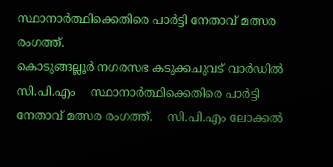സ്ഥാനാര്‍ത്ഥിക്കെതിരെ പാര്‍ട്ടി നേതാവ് മത്സര രംഗത്ത്.
കൊടുങ്ങല്ലൂര്‍ നഗരസഭ കടുക്കചുവട് വാര്‍ഡില്‍ സി.പി.എം    സ്ഥാനാര്‍ത്ഥിക്കെതിരെ പാര്‍ട്ടി നേതാവ് മത്സര രംഗത്ത്.    സി.പി.എം ലോക്കല്‍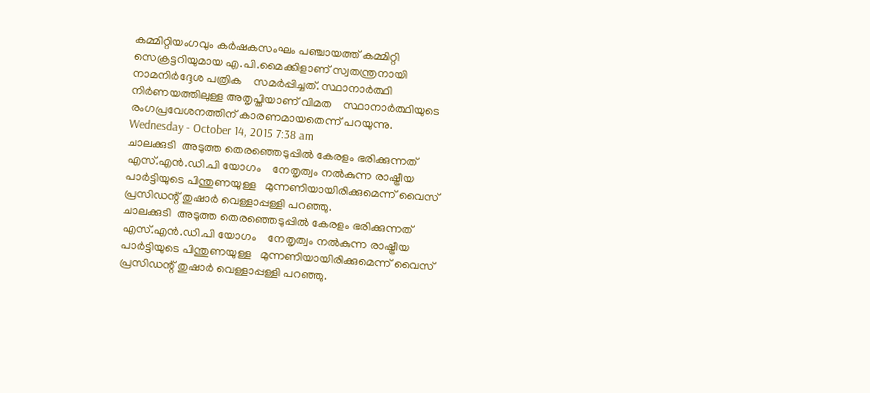കമ്മിറ്റിയംഗവും കര്‍ഷകസംഘം പഞ്ചായത്ത് കമ്മിറ്റി   സെക്രട്ടറിയുമായ എ.പി.മൈക്കിളാണ് സ്വതന്ത്രനായി നാമനിര്‍ദ്ദേശ പത്രിക    സമര്‍പ്പിച്ചത്. സ്ഥാനാര്‍ത്ഥി നിര്‍ണയത്തിലുള്ള അതൃപ്തിയാണ് വിമത    സ്ഥാനാര്‍ത്ഥിയുടെ രംഗപ്രവേശനത്തിന് കാരണമായതെന്ന് പറയുന്നു.
Wednesday - October 14, 2015 7:38 am
ചാലക്കുടി  അടുത്ത തെരഞ്ഞെടുപ്പില്‍ കേരളം ഭരിക്കുന്നത് എസ്.എന്‍.ഡി.പി യോഗം    നേതൃത്വം നല്‍കുന്ന രാഷ്ട്രീയ പാര്‍ട്ടിയുടെ പിന്തുണയുള്ള   മുന്നണിയായിരിക്കുമെന്ന് വൈസ് പ്രസിഡന്റ് തുഷാര്‍ വെള്ളാപ്പള്ളി പറഞ്ഞു.
ചാലക്കുടി  അടുത്ത തെരഞ്ഞെടുപ്പില്‍ കേരളം ഭരിക്കുന്നത് എസ്.എന്‍.ഡി.പി യോഗം    നേതൃത്വം നല്‍കുന്ന രാഷ്ട്രീയ പാര്‍ട്ടിയുടെ പിന്തുണയുള്ള   മുന്നണിയായിരിക്കുമെന്ന് വൈസ് പ്രസിഡന്റ് തുഷാര്‍ വെള്ളാപ്പള്ളി പറഞ്ഞു.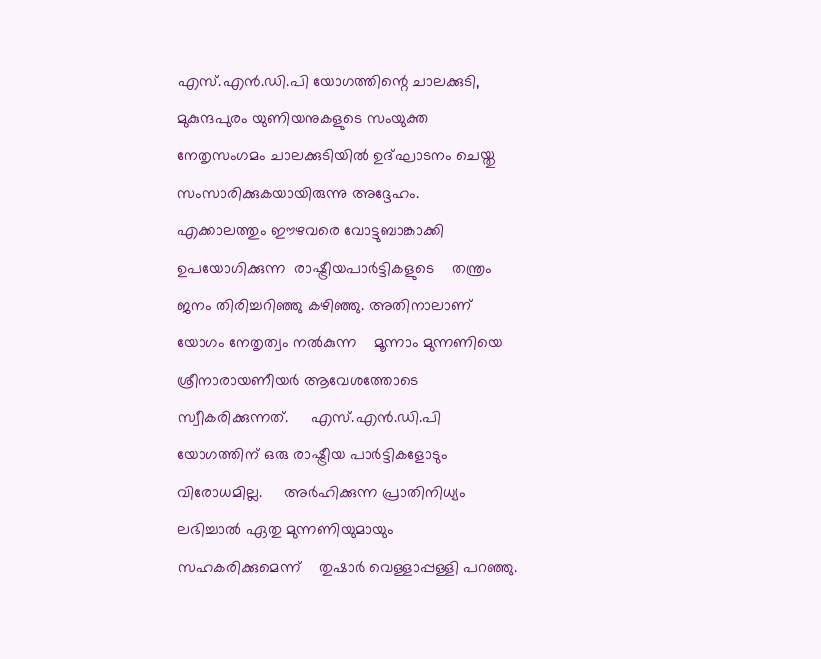എസ്.എന്‍.ഡി.പി യോഗത്തിന്റെ ചാലക്കുടി, മുകുന്ദപുരം യുണിയനുകളുടെ സംയുക്ത     നേതൃസംഗമം ചാലക്കുടിയില്‍ ഉദ്ഘാടനം ചെയ്തു സംസാരിക്കുകയായിരുന്നു അദ്ദേഹം.     എക്കാലത്തും ഈഴവരെ വോട്ടുബാങ്കാക്കി ഉപയോഗിക്കുന്ന  രാഷ്ട്രീയപാര്‍ട്ടികളുടെ    തന്ത്രം ജനം തിരിച്ചറിഞ്ഞു കഴിഞ്ഞു. അതിനാലാണ് യോഗം നേതൃത്വം നല്‍കുന്ന    മൂന്നാം മുന്നണിയെ ശ്രീനാരായണീയര്‍ ആവേശത്തോടെ സ്വീകരിക്കുന്നത്.     എസ്.എന്‍.ഡി.പി യോഗത്തിന് ഒരു രാഷ്ട്രീയ പാര്‍ട്ടികളോടും വിരോധമില്ല.     അര്‍ഹിക്കുന്ന പ്രാതിനിധ്യം ലഭിച്ചാല്‍ ഏതു മുന്നണിയുമായും സഹകരിക്കുമെന്ന്    തുഷാര്‍ വെള്ളാപ്പള്ളി പറഞ്ഞു.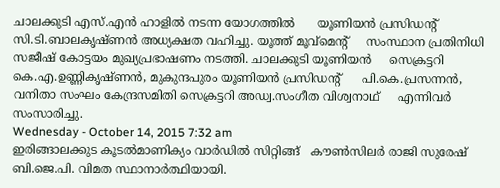ചാലക്കുടി എസ്.എന്‍ ഹാളില്‍ നടന്ന യോഗത്തില്‍      യൂണിയന്‍ പ്രസിഡന്റ് സി.ടി.ബാലകൃഷ്ണന്‍ അധ്യക്ഷത വഹിച്ചു. യൂത്ത് മൂവ്‌മെന്റ്     സംസ്ഥാന പ്രതിനിധി സജീഷ് കോട്ടയം മുഖ്യപ്രഭാഷണം നടത്തി. ചാലക്കുടി യൂണിയന്‍     സെക്രട്ടറി കെ.എ.ഉണ്ണികൃഷ്ണന്‍, മുകുന്ദപുരം യൂണിയന്‍ പ്രസിഡന്റ്      പി.കെ.പ്രസന്നന്‍, വനിതാ സംഘം കേന്ദ്രസമിതി സെക്രട്ടറി അഡ്വ.സംഗീത വിശ്വനാഥ്     എന്നിവര്‍ സംസാരിച്ചു.
Wednesday - October 14, 2015 7:32 am
ഇരിങ്ങാലക്കുട കൂടല്‍മാണിക്യം വാര്‍ഡില്‍ സിറ്റിങ്ങ്   കൗണ്‍സിലര്‍ രാജി സുരേഷ് ബി.ജെ.പി. വിമത സ്ഥാനാര്‍ത്ഥിയായി.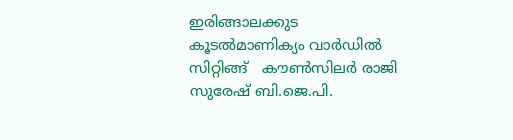ഇരിങ്ങാലക്കുട കൂടല്‍മാണിക്യം വാര്‍ഡില്‍ സിറ്റിങ്ങ്   കൗണ്‍സിലര്‍ രാജി സുരേഷ് ബി.ജെ.പി.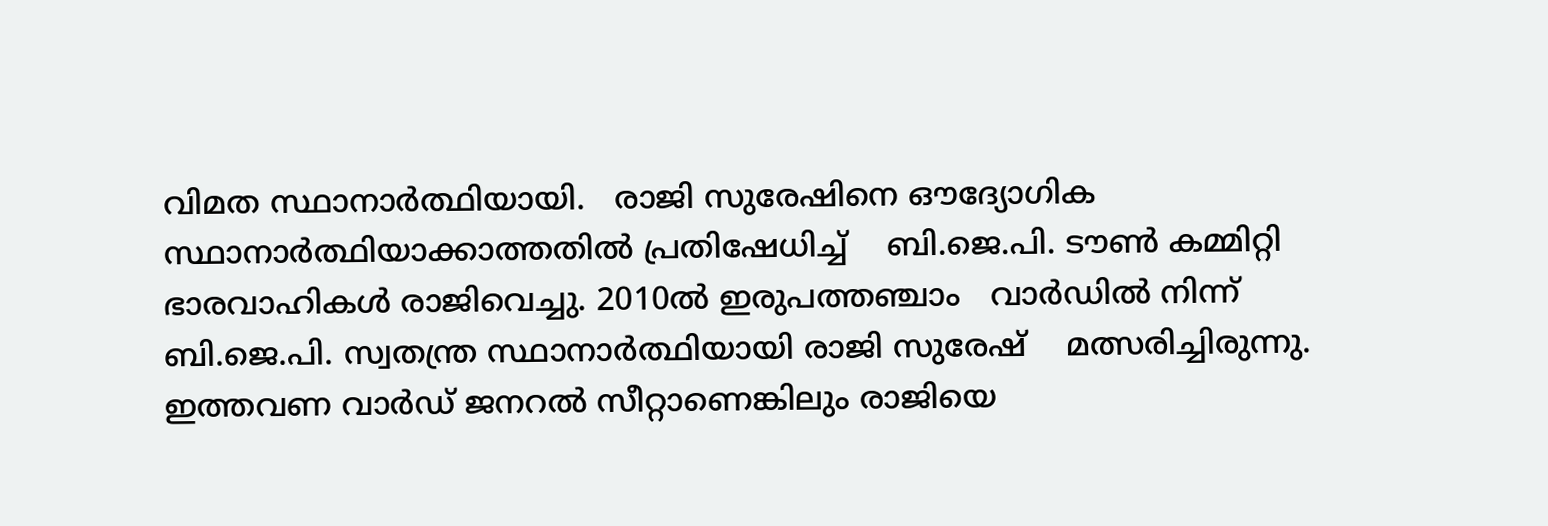വിമത സ്ഥാനാര്‍ത്ഥിയായി.   രാജി സുരേഷിനെ ഔദ്യോഗിക സ്ഥാനാര്‍ത്ഥിയാക്കാത്തതില്‍ പ്രതിഷേധിച്ച്    ബി.ജെ.പി. ടൗണ്‍ കമ്മിറ്റി ഭാരവാഹികള്‍ രാജിവെച്ചു. 2010ല്‍ ഇരുപത്തഞ്ചാം   വാര്‍ഡില്‍ നിന്ന് ബി.ജെ.പി. സ്വതന്ത്ര സ്ഥാനാര്‍ത്ഥിയായി രാജി സുരേഷ്    മത്സരിച്ചിരുന്നു. ഇത്തവണ വാര്‍ഡ് ജനറല്‍ സീറ്റാണെങ്കിലും രാജിയെ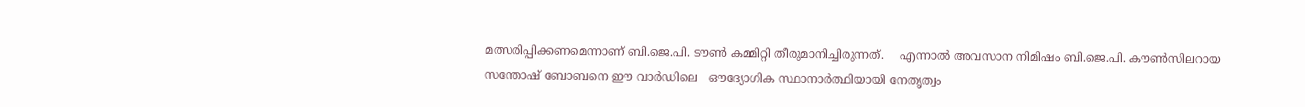മത്സരിപ്പിക്കണമെന്നാണ് ബി.ജെ.പി. ടൗണ്‍ കമ്മിറ്റി തീരുമാനിച്ചിരുന്നത്.    എന്നാല്‍ അവസാന നിമിഷം ബി.ജെ.പി. കൗണ്‍സിലറായ സന്തോഷ് ബോബനെ ഈ വാര്‍ഡിലെ   ഔദ്യോഗിക സ്ഥാനാര്‍ത്ഥിയായി നേതൃത്വം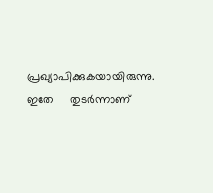പ്രഖ്യാപിക്കുകയായിരുന്നു. ഇതേ     തുടര്‍ന്നാണ്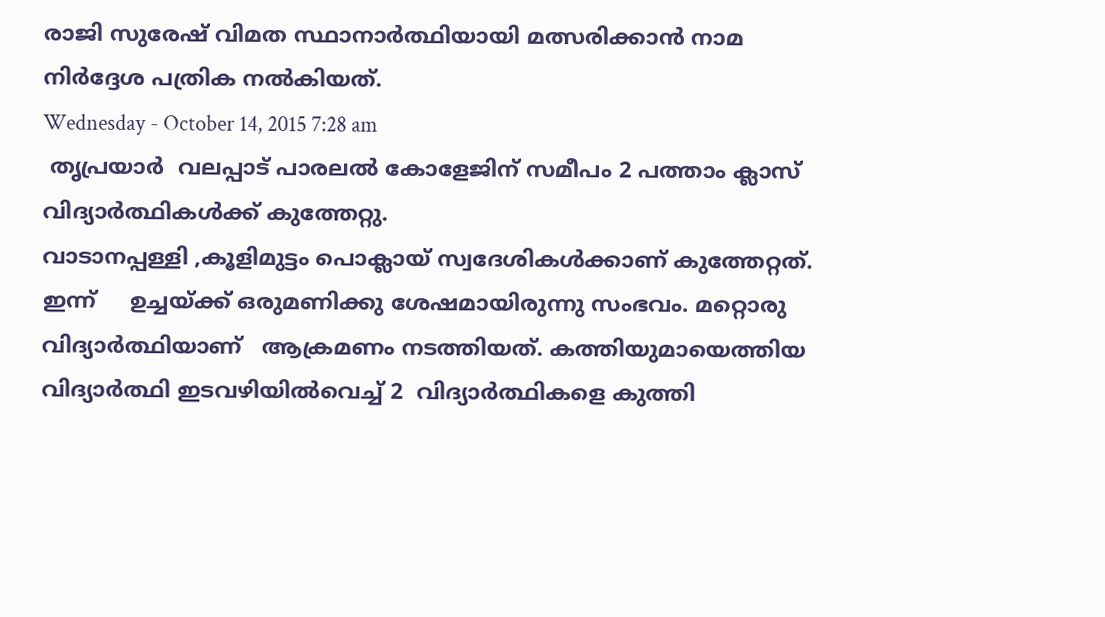രാജി സുരേഷ് വിമത സ്ഥാനാര്‍ത്ഥിയായി മത്സരിക്കാന്‍ നാമ   നിര്‍ദ്ദേശ പത്രിക നല്‍കിയത്.
Wednesday - October 14, 2015 7:28 am
 തൃപ്രയാര്‍  വലപ്പാട് പാരലല്‍ കോളേജിന് സമീപം 2 പത്താം ക്ലാസ് വിദ്യാര്‍ത്ഥികള്‍ക്ക് കുത്തേറ്റു.
വാടാനപ്പള്ളി ,കൂളിമുട്ടം പൊക്ലായ് സ്വദേശികള്‍ക്കാണ് കുത്തേറ്റത്. ഇന്ന്     ഉച്ചയ്ക്ക് ഒരുമണിക്കു ശേഷമായിരുന്നു സംഭവം. മറ്റൊരു വിദ്യാര്‍ത്ഥിയാണ്   ആക്രമണം നടത്തിയത്. കത്തിയുമായെത്തിയ വിദ്യാര്‍ത്ഥി ഇടവഴിയില്‍വെച്ച് 2  വിദ്യാര്‍ത്ഥികളെ കുത്തി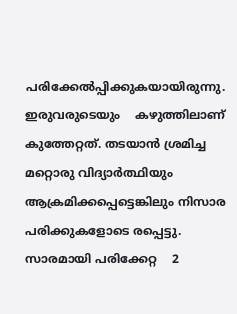പരിക്കേല്‍പ്പിക്കുകയായിരുന്നു. ഇരുവരുടെയും    കഴുത്തിലാണ് കുത്തേറ്റത്. തടയാന്‍ ശ്രമിച്ച മറ്റൊരു വിദ്യാര്‍ത്ഥിയും   ആക്രമിക്കപ്പെട്ടെങ്കിലും നിസാര പരിക്കുകളോടെ രപ്പെട്ടു. സാരമായി പരിക്കേറ്റ    2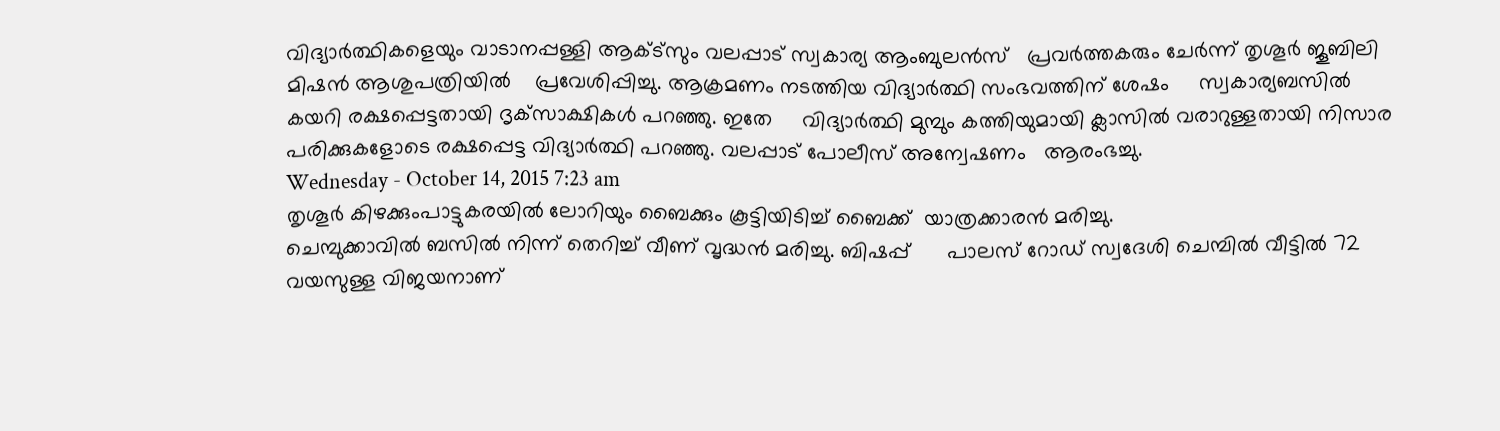വിദ്യാര്‍ത്ഥികളെയും വാടാനപ്പള്ളി ആക്ട്‌സും വലപ്പാട് സ്വകാര്യ ആംബുലന്‍സ്   പ്രവര്‍ത്തകരും ചേര്‍ന്ന് തൃശൂര്‍ ജൂബിലി മിഷന്‍ ആശുപത്രിയില്‍    പ്രവേശിപ്പിച്ചു. ആക്രമണം നടത്തിയ വിദ്യാര്‍ത്ഥി സംഭവത്തിന് ശേഷം     സ്വകാര്യബസില്‍ കയറി രക്ഷപ്പെട്ടതായി ദൃക്‌സാക്ഷികള്‍ പറഞ്ഞു. ഇതേ     വിദ്യാര്‍ത്ഥി മുമ്പും കത്തിയുമായി ക്ലാസില്‍ വരാറുള്ളതായി നിസാര    പരിക്കുകളോടെ രക്ഷപ്പെട്ട വിദ്യാര്‍ത്ഥി പറഞ്ഞു. വലപ്പാട് പോലീസ് അന്വേഷണം   ആരംഭച്ചു.
Wednesday - October 14, 2015 7:23 am
തൃശൂര്‍ കിഴക്കുംപാട്ടുകരയില്‍ ലോറിയും ബൈക്കും കൂട്ടിയിടിച്ച് ബൈക്ക്  യാത്രക്കാരന്‍ മരിച്ചു.
ചെമ്പുക്കാവില്‍ ബസില്‍ നിന്ന് തെറിച്ച് വീണ് വൃദ്ധന്‍ മരിച്ചു. ബിഷപ്പ്      പാലസ് റോഡ് സ്വദേശി ചെമ്പില്‍ വീട്ടില്‍ 72 വയസുള്ള വിജയനാണ്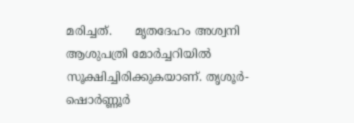മരിച്ചത്.      മൃതദേഹം അശ്വനി ആശുപത്രി മോര്‍ച്ചറിയില്‍ സൂക്ഷിച്ചിരിക്കുകയാണ്. തൃശൂര്‍-       ഷൊര്‍ണ്ണൂര്‍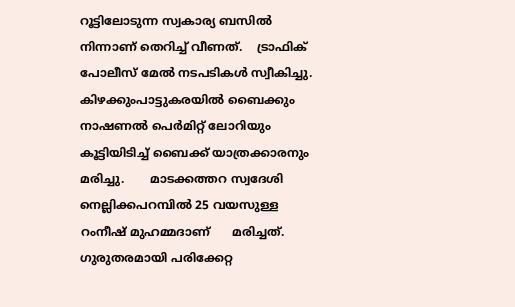റൂട്ടിലോടുന്ന സ്വകാര്യ ബസില്‍ നിന്നാണ് തെറിച്ച് വീണത്.    ട്രാഫിക് പോലീസ് മേല്‍ നടപടികള്‍ സ്വീകിച്ചു. കിഴക്കുംപാട്ടുകരയില്‍ ബൈക്കും     നാഷണല്‍ പെര്‍മിറ്റ് ലോറിയും കൂട്ടിയിടിച്ച് ബൈക്ക് യാത്രക്കാരനും മരിച്ചു.       മാടക്കത്തറ സ്വദേശി നെല്ലിക്കപറമ്പില്‍ 25 വയസുള്ള റംനീഷ് മുഹമ്മദാണ്      മരിച്ചത്. ഗുരുതരമായി പരിക്കേറ്റ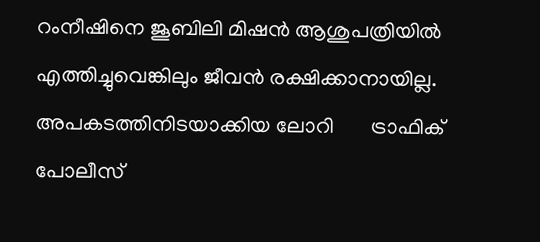റംനീഷിനെ ജൂബിലി മിഷന്‍ ആശുപത്രിയില്‍    എത്തിച്ചുവെങ്കിലും ജീവന്‍ രക്ഷിക്കാനായില്ല. അപകടത്തിനിടയാക്കിയ ലോറി       ട്രാഫിക് പോലീസ്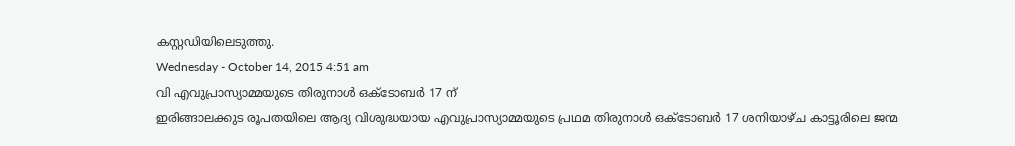കസ്റ്റഡിയിലെടുത്തു.
Wednesday - October 14, 2015 4:51 am
വി എവുപ്രാസ്യാമ്മയുടെ തിരുനാള്‍ ഒക്ടോബര്‍ 17 ന്
ഇരിങ്ങാലക്കുട രൂപതയിലെ ആദ്യ വിശുദ്ധയായ എവുപ്രാസ്യാമ്മയുടെ പ്രഥമ തിരുനാള്‍ ഒക്ടോബര്‍ 17 ശനിയാഴ്ച കാട്ടൂരിലെ ജന്മ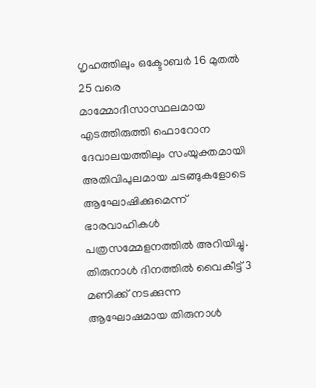ഗൃഹത്തിലും ഒക്ടോബര്‍ 16 മുതല്‍ 25 വരെ മാമ്മോദീസാസ്ഥലമായ എടത്തിരുത്തി ഫൊറോന ദേവാലയത്തിലും സംയുക്തമായി അതിവിപുലമായ ചടങ്ങുകളോടെ ആഘോഷിക്കുമെന്ന് ഭാരവാഹികള്‍ പത്രസമ്മേളനത്തില്‍ അറിയിച്ചു. തിരുനാള്‍ ദിനത്തില്‍ വൈകീട്ട് 3 മണിക്ക് നടക്കുന്ന ആഘോഷമായ തിരുനാള്‍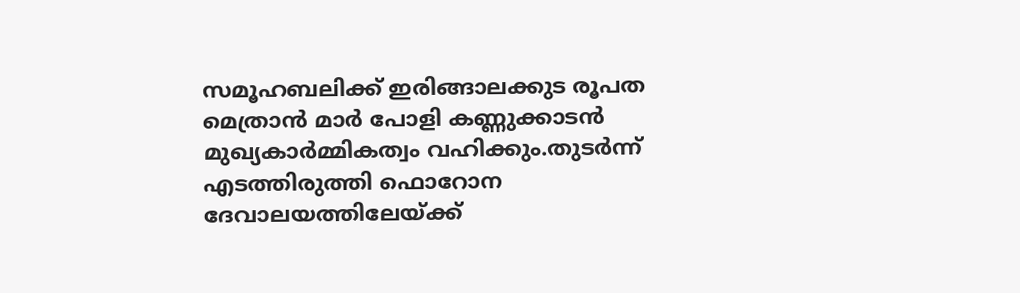സമൂഹബലിക്ക് ഇരിങ്ങാലക്കുട രൂപത മെത്രാന്‍ മാര്‍ പോളി കണ്ണുക്കാടന്‍ മുഖ്യകാര്‍മ്മികത്വം വഹിക്കും.തുടര്‍ന്ന് എടത്തിരുത്തി ഫൊറോന ദേവാലയത്തിലേയ്ക്ക്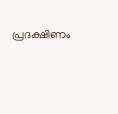പ്രദക്ഷിണം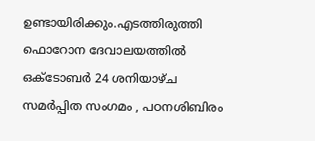ഉണ്ടായിരിക്കും.എടത്തിരുത്തി ഫൊറോന ദേവാലയത്തില്‍ ഒക്ടോബര്‍ 24 ശനിയാഴ്ച സമര്‍പ്പിത സംഗമം , പഠനശിബിരം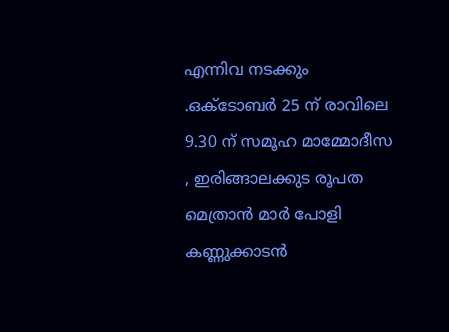എന്നിവ നടക്കും .ഒക്ടോബര്‍ 25 ന് രാവിലെ 9.30 ന് സമൂഹ മാമ്മോദീസ , ഇരിങ്ങാലക്കുട രൂപത മെത്രാന്‍ മാര്‍ പോളി കണ്ണുക്കാടന്‍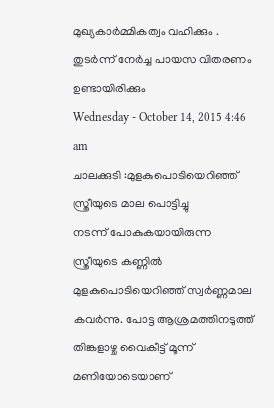മുഖ്യകാര്‍മ്മികത്വം വഹിക്കും . തുടര്‍ന്ന് നേര്‍ച്ച പായസ വിതരണം ഉണ്ടായിരിക്കും
Wednesday - October 14, 2015 4:46 am
ചാലക്കുടി :മുളകുപൊടിയെറിഞ്ഞ് സ്ത്രീയുടെ മാല പൊട്ടിച്ചു
നടന്ന് പോകുകയായിരുന്ന സ്ത്രീയുടെ കണ്ണില്‍ മുളകുപൊടിയെറിഞ്ഞ് സ്വര്‍ണ്ണമാല കവര്‍ന്നു. പോട്ട ആശ്രമത്തിനടുത്ത് തിങ്കളാഴ്ച വൈകീട്ട് മൂന്ന് മണിയോടെയാണ്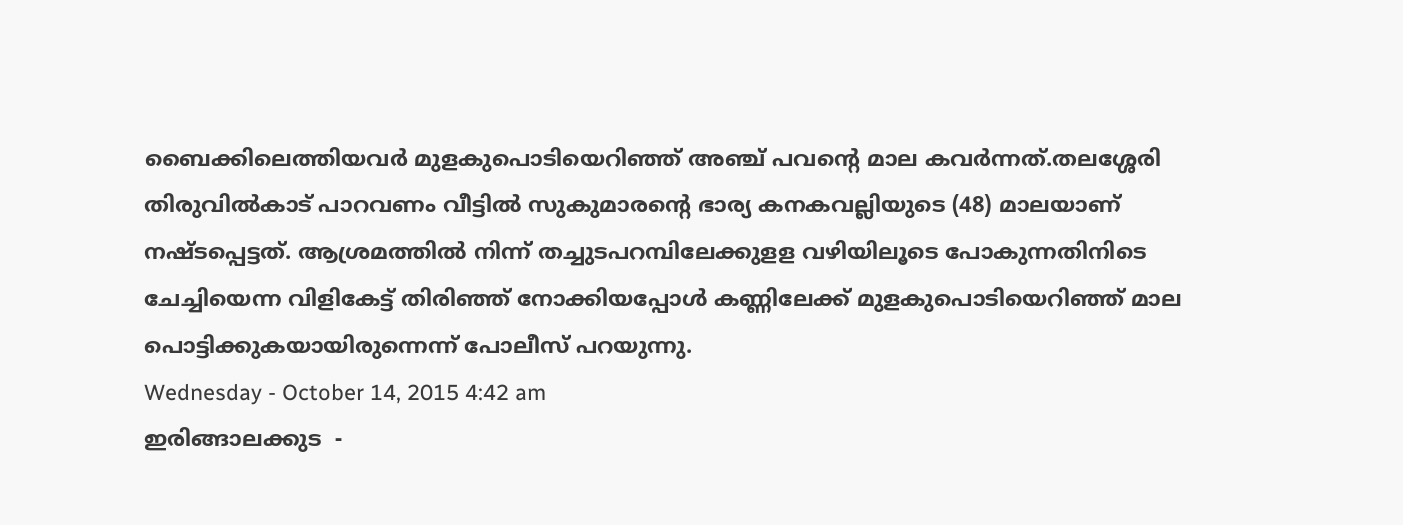ബൈക്കിലെത്തിയവര്‍ മുളകുപൊടിയെറിഞ്ഞ് അഞ്ച് പവന്റെ മാല കവര്‍ന്നത്.തലശ്ശേരി തിരുവില്‍കാട് പാറവണം വീട്ടില്‍ സുകുമാരന്റെ ഭാര്യ കനകവല്ലിയുടെ (48) മാലയാണ് നഷ്ടപ്പെട്ടത്. ആശ്രമത്തില്‍ നിന്ന് തച്ചുടപറമ്പിലേക്കുളള വഴിയിലൂടെ പോകുന്നതിനിടെ ചേച്ചിയെന്ന വിളികേട്ട് തിരിഞ്ഞ് നോക്കിയപ്പോള്‍ കണ്ണിലേക്ക് മുളകുപൊടിയെറിഞ്ഞ് മാല പൊട്ടിക്കുകയായിരുന്നെന്ന് പോലീസ് പറയുന്നു.
Wednesday - October 14, 2015 4:42 am
ഇരിങ്ങാലക്കുട  -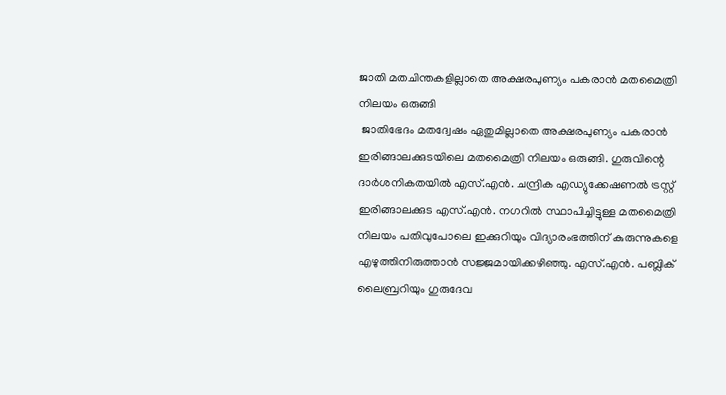ജാതി മതചിന്തകളില്ലാതെ അക്ഷരപുണ്യം പകരാന്‍ മതമൈത്രി നിലയം ഒരുങ്ങി
 ജാതിഭേദം മതദ്വേഷം ഏതുമില്ലാതെ അക്ഷരപുണ്യം പകരാന്‍ ഇരിങ്ങാലക്കുടയിലെ മതമൈത്രി നിലയം ഒരുങ്ങി. ഗുരുവിന്റെ ദാര്‍ശനികതയില്‍ എസ്.എന്‍. ചന്ദ്രിക എഡ്യുക്കേഷണല്‍ ട്രസ്റ്റ് ഇരിങ്ങാലക്കുട എസ്.എന്‍. നഗറില്‍ സ്ഥാപിച്ചിട്ടുള്ള മതമൈത്രി നിലയം പതിവുപോലെ ഇക്കുറിയും വിദ്യാരംഭത്തിന് കുരുന്നുകളെ എഴുത്തിനിരുത്താന്‍ സജ്ജമായിക്കഴിഞ്ഞു. എസ്.എന്‍. പബ്ലിക് ലൈബ്രറിയും ഗുരുദേവ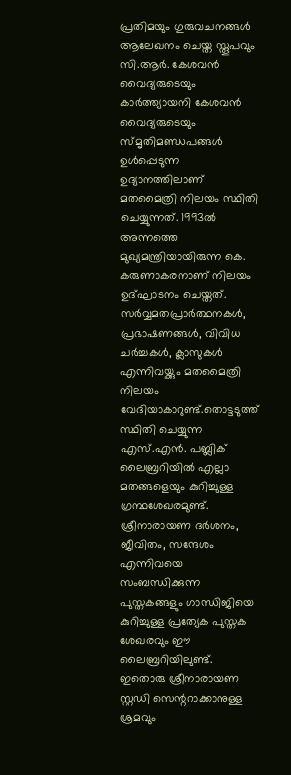പ്രതിമയും ഗുരുവചനങ്ങള്‍ ആലേഖനം ചെയ്ത സ്തൂപവും സി.ആര്‍. കേശവന്‍ വൈദ്യരുടെയും കാര്‍ത്ത്യായനി കേശവന്‍ വൈദ്യരുടെയും സ്മൃതിമണ്ഡപങ്ങള്‍ ഉള്‍പ്പെടുന്ന ഉദ്യാനത്തിലാണ് മതമൈത്രി നിലയം സ്ഥിതി ചെയ്യുന്നത്. 1993ല്‍ അന്നത്തെ മുഖ്യമന്ത്രിയായിരുന്ന കെ. കരുണാകരനാണ് നിലയം ഉദ്ഘാടനം ചെയ്തത്. സര്‍വ്വമതപ്രാര്‍ത്ഥനകള്‍, പ്രഭാഷണങ്ങള്‍, വിവിധ ചര്‍ച്ചകള്‍, ക്ലാസുകള്‍ എന്നിവയ്ക്കും മതമൈത്രി നിലയം വേദിയാകാറുണ്ട്.തൊട്ടടുത്ത് സ്ഥിതി ചെയ്യുന്ന എസ്.എന്‍. പബ്ലിക് ലൈബ്രറിയില്‍ എല്ലാ മതങ്ങളെയും കുറിച്ചുള്ള ഗ്രന്ഥശേഖരമുണ്ട്. ശ്രീനാരായണ ദര്‍ശനം, ജീവിതം, സന്ദേശം എന്നിവയെ സംബന്ധിക്കുന്ന പുസ്തകങ്ങളും ഗാന്ധിജിയെ കുറിച്ചുള്ള പ്രത്യേക പുസ്തക ശേഖരവും ഈ ലൈബ്രറിയിലുണ്ട്. ഇതൊരു ശ്രീനാരായണ സ്റ്റഡി സെന്ററാക്കാനുള്ള ശ്രമവും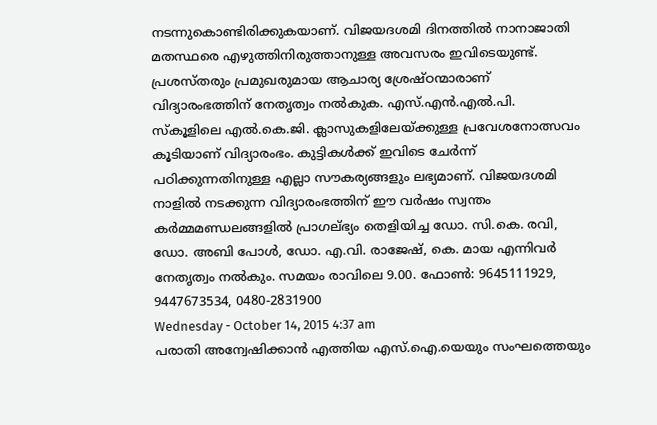നടന്നുകൊണ്ടിരിക്കുകയാണ്. വിജയദശമി ദിനത്തില്‍ നാനാജാതി മതസ്ഥരെ എഴുത്തിനിരുത്താനുള്ള അവസരം ഇവിടെയുണ്ട്. പ്രശസ്തരും പ്രമുഖരുമായ ആചാര്യ ശ്രേഷ്ഠന്മാരാണ് വിദ്യാരംഭത്തിന് നേതൃത്വം നല്‍കുക. എസ്.എന്‍.എല്‍.പി. സ്‌കൂളിലെ എല്‍.കെ.ജി. ക്ലാസുകളിലേയ്ക്കുള്ള പ്രവേശനോത്സവം കൂടിയാണ് വിദ്യാരംഭം. കുട്ടികള്‍ക്ക് ഇവിടെ ചേര്‍ന്ന് പഠിക്കുന്നതിനുള്ള എല്ലാ സൗകര്യങ്ങളും ലഭ്യമാണ്. വിജയദശമി നാളില്‍ നടക്കുന്ന വിദ്യാരംഭത്തിന് ഈ വര്‍ഷം സ്വന്തം കര്‍മ്മമണ്ഡലങ്ങളില്‍ പ്രാഗല്ഭ്യം തെളിയിച്ച ഡോ. സി.കെ. രവി, ഡോ. അബി പോള്‍, ഡോ. എ.വി. രാജേഷ്, കെ. മായ എന്നിവര്‍ നേതൃത്വം നല്‍കും. സമയം രാവിലെ 9.00. ഫോണ്‍: 9645111929, 9447673534, 0480-2831900
Wednesday - October 14, 2015 4:37 am
പരാതി അന്വേഷിക്കാന്‍ എത്തിയ എസ്.ഐ.യെയും സംഘത്തെയും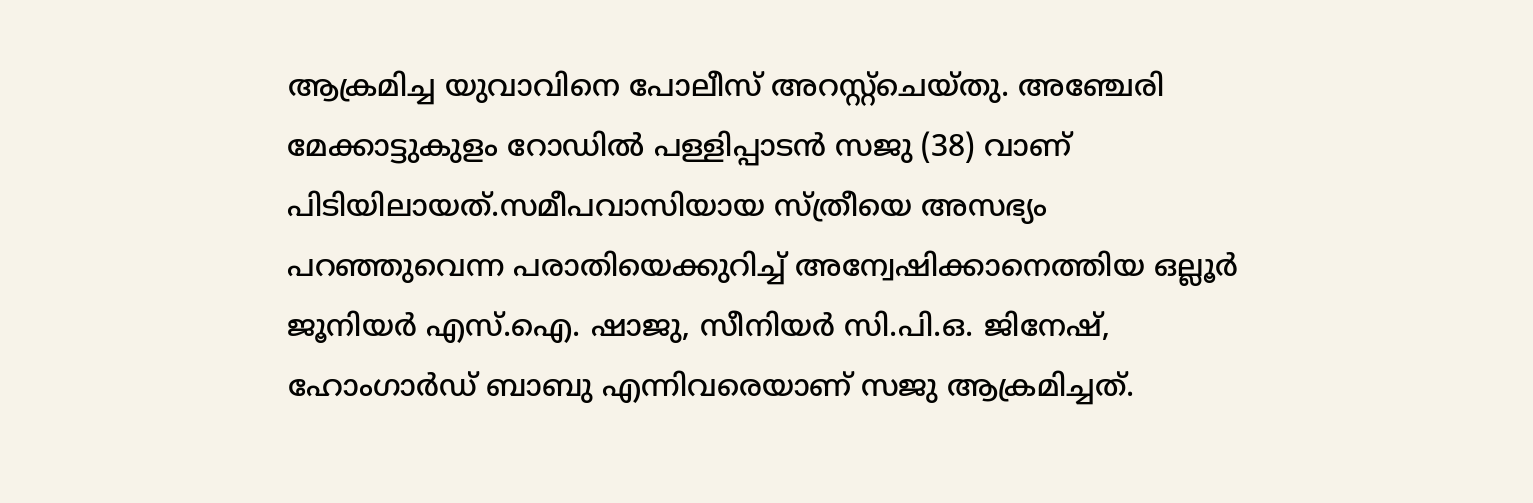ആക്രമിച്ച യുവാവിനെ പോലീസ് അറസ്റ്റ്‌ചെയ്തു. അഞ്ചേരി മേക്കാട്ടുകുളം റോഡില്‍ പള്ളിപ്പാടന്‍ സജു (38) വാണ് പിടിയിലായത്.സമീപവാസിയായ സ്ത്രീയെ അസഭ്യം പറഞ്ഞുവെന്ന പരാതിയെക്കുറിച്ച് അന്വേഷിക്കാനെത്തിയ ഒല്ലൂര്‍ ജൂനിയര്‍ എസ്.ഐ. ഷാജു, സീനിയര്‍ സി.പി.ഒ. ജിനേഷ്, ഹോംഗാര്‍ഡ് ബാബു എന്നിവരെയാണ് സജു ആക്രമിച്ചത്.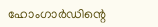ഹോംഗാര്‍ഡിന്റെ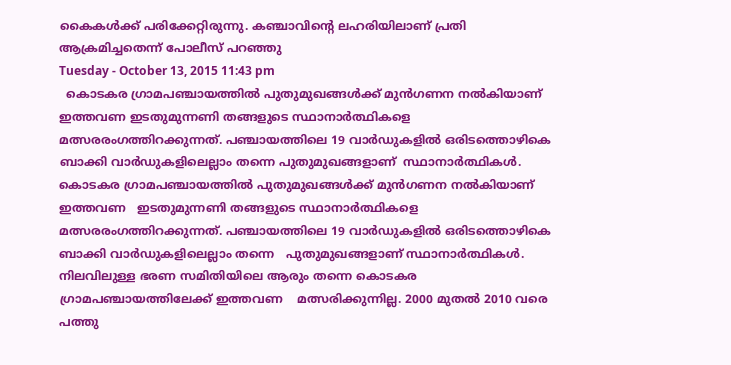കൈകള്‍ക്ക് പരിക്കേറ്റിരുന്നു. കഞ്ചാവിന്റെ ലഹരിയിലാണ് പ്രതി ആക്രമിച്ചതെന്ന് പോലീസ് പറഞ്ഞു
Tuesday - October 13, 2015 11:43 pm
  കൊടകര ഗ്രാമപഞ്ചായത്തില്‍ പുതുമുഖങ്ങള്‍ക്ക് മുന്‍ഗണന നല്‍കിയാണ് ഇത്തവണ ഇടതുമുന്നണി തങ്ങളുടെ സ്ഥാനാര്‍ത്ഥികളെ മത്സരരംഗത്തിറക്കുന്നത്. പഞ്ചായത്തിലെ 19 വാര്‍ഡുകളില്‍ ഒരിടത്തൊഴികെ ബാക്കി വാര്‍ഡുകളിലെല്ലാം തന്നെ പുതുമുഖങ്ങളാണ്  സ്ഥാനാര്‍ത്ഥികള്‍.
കൊടകര ഗ്രാമപഞ്ചായത്തില്‍ പുതുമുഖങ്ങള്‍ക്ക് മുന്‍ഗണന നല്‍കിയാണ് ഇത്തവണ   ഇടതുമുന്നണി തങ്ങളുടെ സ്ഥാനാര്‍ത്ഥികളെ മത്സരരംഗത്തിറക്കുന്നത്. പഞ്ചായത്തിലെ 19 വാര്‍ഡുകളില്‍ ഒരിടത്തൊഴികെ ബാക്കി വാര്‍ഡുകളിലെല്ലാം തന്നെ   പുതുമുഖങ്ങളാണ് സ്ഥാനാര്‍ത്ഥികള്‍.   നിലവിലുള്ള ഭരണ സമിതിയിലെ ആരും തന്നെ കൊടകര ഗ്രാമപഞ്ചായത്തിലേക്ക് ഇത്തവണ    മത്സരിക്കുന്നില്ല. 2000 മുതല്‍ 2010 വരെ പത്തു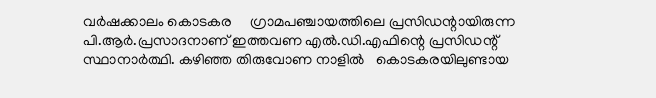വര്‍ഷക്കാലം കൊടകര     ഗ്രാമപഞ്ചായത്തിലെ പ്രസിഡന്റായിരുന്ന പി.ആര്‍.പ്രസാദനാണ് ഇത്തവണ എല്‍.ഡി.എഫിന്റെ പ്രസിഡന്റ് സ്ഥാനാര്‍ത്ഥി. കഴിഞ്ഞ തിരുവോണ നാളില്‍   കൊടകരയിലുണ്ടായ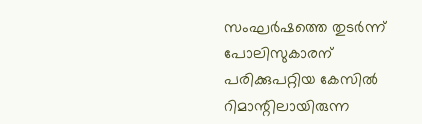സംഘര്‍ഷത്തെ തുടര്‍ന്ന്  പോലിസുകാരന് പരിക്കുപറ്റിയ കേസില്‍   റിമാന്റിലായിരുന്ന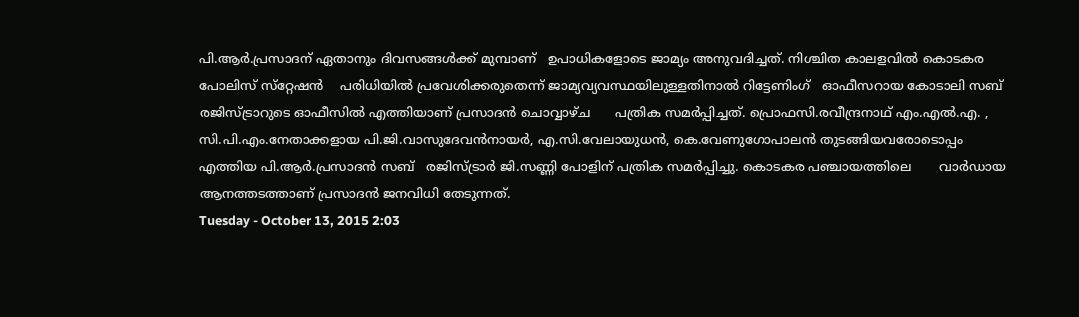പി.ആര്‍.പ്രസാദന് ഏതാനും ദിവസങ്ങള്‍ക്ക് മുമ്പാണ്   ഉപാധികളോടെ ജാമ്യം അനുവദിച്ചത്. നിശ്ചിത കാലളവില്‍ കൊടകര പോലിസ് സ്‌റ്റേഷന്‍    പരിധിയില്‍ പ്രവേശിക്കരുതെന്ന് ജാമ്യവ്യവസ്ഥയിലുള്ളതിനാല്‍ റിട്ടേണിംഗ്   ഓഫീസറായ കോടാലി സബ് രജിസ്ട്രാറുടെ ഓഫീസില്‍ എത്തിയാണ് പ്രസാദന്‍ ചൊവ്വാഴ്ച      പത്രിക സമര്‍പ്പിച്ചത്. പ്രൊഫസി.രവീന്ദ്രനാഥ് എം.എല്‍.എ. ,    സി.പി.എം.നേതാക്കളായ പി.ജി.വാസുദേവന്‍നായര്‍, എ.സി.വേലായുധന്‍, കെ.വേണുഗോപാലന്‍ തുടങ്ങിയവരോടൊപ്പം എത്തിയ പി.ആര്‍.പ്രസാദന്‍ സബ്   രജിസ്ട്രാര്‍ ജി.സണ്ണി പോളിന് പത്രിക സമര്‍പ്പിച്ചു. കൊടകര പഞ്ചായത്തിലെ       വാര്‍ഡായ ആനത്തടത്താണ് പ്രസാദന്‍ ജനവിധി തേടുന്നത്.
Tuesday - October 13, 2015 2:03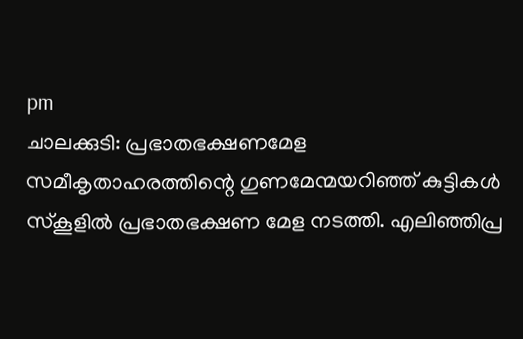pm
ചാലക്കുടി: പ്രഭാതഭക്ഷണമേള
സമീകൃതാഹരത്തിന്റെ ഗുണമേന്മയറിഞ്ഞ് കുട്ടികള്‍ സ്‌കൂളില്‍ പ്രഭാതഭക്ഷണ മേള നടത്തി. എലിഞ്ഞിപ്ര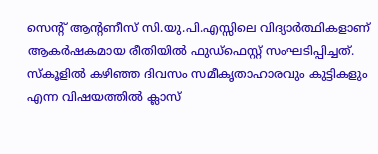സെന്റ് ആന്റണീസ് സി.യു.പി.എസ്സിലെ വിദ്യാര്‍ത്ഥികളാണ് ആകര്‍ഷകമായ രീതിയില്‍ ഫുഡ്‌ഫെസ്റ്റ് സംഘടിപ്പിച്ചത്.
സ്‌കൂളില്‍ കഴിഞ്ഞ ദിവസം സമീകൃതാഹാരവും കുട്ടികളും എന്ന വിഷയത്തില്‍ ക്ലാസ്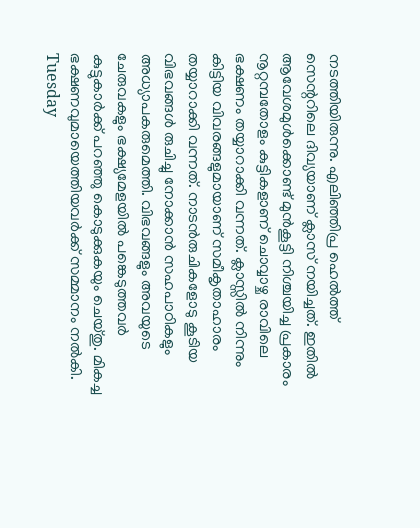നടത്തിയിരുന്നു. എലിഞ്ഞിപ്ര ഹെല്‍ത്ത് സെന്ററിലെ ദിവ്യയാണ് ക്ലാസ് നയിച്ചത്. ഇതില്‍ ആവേശമുള്‍ക്കൊണ്ട് മുന്‍കൂട്ടി നിശ്ചയിച്ച പ്രകാരം നൂറ്റമ്പതോളം കുട്ടികളാണ് ചൊവ്വാഴ്ച രാവിലെ ഭക്ഷണം തയ്യാറാക്കി വന്നത്. ക്ലാസ്സില്‍ നിന്നും കിട്ടിയ വിവരങ്ങളുമായാണ് സമീകൃതാഹാരം തയ്യാറാക്കി വന്നത്. നാടന്‍രുചികളോടു കൂടിയ വിഭവങ്ങള്‍ രുചിച്ചു നോക്കാന്‍ സഹപാഠികളും അധ്യാപകരുമെത്തി. വിഭവങ്ങളും അവയുടെ ചേരുവകളും ഭക്ഷ്യമേളയില്‍ പങ്കെടുത്തവര്‍ കുട്ടുകാര്‍ക്ക് പറഞ്ഞു കൊടുക്കുകയും ചെയ്തു. മികച്ച ഭക്ഷണവുമായെത്തിയവര്‍ക്ക് സമ്മാനം നല്‍കി.
Tuesday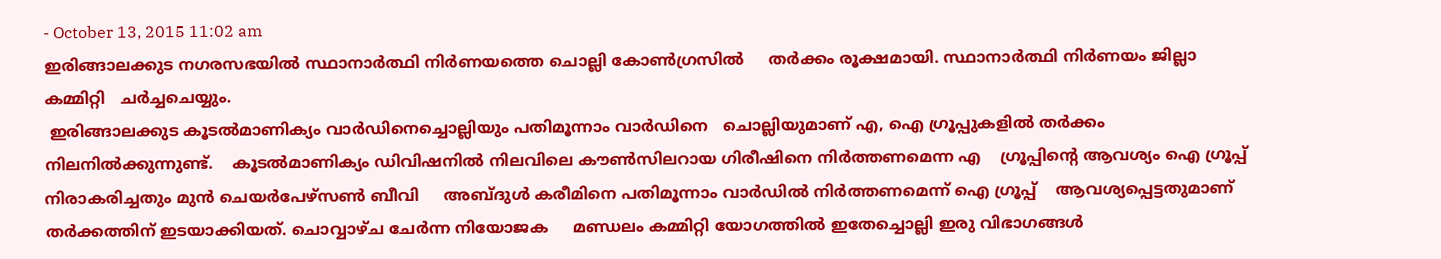- October 13, 2015 11:02 am
ഇരിങ്ങാലക്കുട നഗരസഭയില്‍ സ്ഥാനാര്‍ത്ഥി നിര്‍ണയത്തെ ചൊല്ലി കോണ്‍ഗ്രസില്‍     തര്‍ക്കം രൂക്ഷമായി. സ്ഥാനാര്‍ത്ഥി നിര്‍ണയം ജില്ലാ കമ്മിറ്റി   ചര്‍ച്ചചെയ്യും.
 ഇരിങ്ങാലക്കുട കൂടല്‍മാണിക്യം വാര്‍ഡിനെച്ചൊല്ലിയും പതിമൂന്നാം വാര്‍ഡിനെ   ചൊല്ലിയുമാണ് എ, ഐ ഗ്രൂപ്പുകളില്‍ തര്‍ക്കം നിലനില്‍ക്കുന്നുണ്ട്.    കൂടല്‍മാണിക്യം ഡിവിഷനില്‍ നിലവിലെ കൗണ്‍സിലറായ ഗിരീഷിനെ നിര്‍ത്തണമെന്ന എ    ഗ്രൂപ്പിന്റെ ആവശ്യം ഐ ഗ്രൂപ്പ് നിരാകരിച്ചതും മുന്‍ ചെയര്‍പേഴ്‌സണ്‍ ബീവി     അബ്ദുള്‍ കരീമിനെ പതിമൂന്നാം വാര്‍ഡില്‍ നിര്‍ത്തണമെന്ന് ഐ ഗ്രൂപ്പ്    ആവശ്യപ്പെട്ടതുമാണ് തര്‍ക്കത്തിന് ഇടയാക്കിയത്. ചൊവ്വാഴ്ച ചേര്‍ന്ന നിയോജക     മണ്ഡലം കമ്മിറ്റി യോഗത്തില്‍ ഇതേച്ചൊല്ലി ഇരു വിഭാഗങ്ങള്‍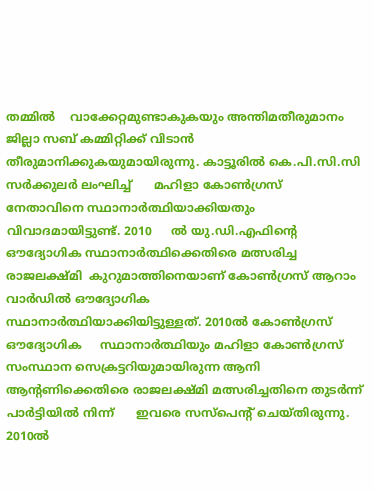തമ്മില്‍    വാക്കേറ്റമുണ്ടാകുകയും അന്തിമതീരുമാനം ജില്ലാ സബ് കമ്മിറ്റിക്ക് വിടാന്‍    തീരുമാനിക്കുകയുമായിരുന്നു. കാട്ടൂരില്‍ കെ.പി.സി.സി സര്‍ക്കുലര്‍ ലംഘിച്ച്      മഹിളാ കോണ്‍ഗ്രസ് നേതാവിനെ സ്ഥാനാര്‍ത്ഥിയാക്കിയതും വിവാദമായിട്ടുണ്ട്. 2010     ല്‍ യു.ഡി.എഫിന്റെ ഔദ്യോഗിക സ്ഥാനാര്‍ത്ഥിക്കെതിരെ മത്സരിച്ച രാജലക്ഷ്മി  കുറുമാത്തിനെയാണ് കോണ്‍ഗ്രസ് ആറാം വാര്‍ഡില്‍ ഔദ്യോഗിക      സ്ഥാനാര്‍ത്ഥിയാക്കിയിട്ടുള്ളത്. 2010ല്‍ കോണ്‍ഗ്രസ് ഔദ്യോഗിക     സ്ഥാനാര്‍ത്ഥിയും മഹിളാ കോണ്‍ഗ്രസ് സംസ്ഥാന സെക്രട്ടറിയുമായിരുന്ന ആനി     ആന്റണിക്കെതിരെ രാജലക്ഷ്മി മത്സരിച്ചതിനെ തുടര്‍ന്ന് പാര്‍ട്ടിയില്‍ നിന്ന്      ഇവരെ സസ്‌പെന്റ് ചെയ്തിരുന്നു. 2010ല്‍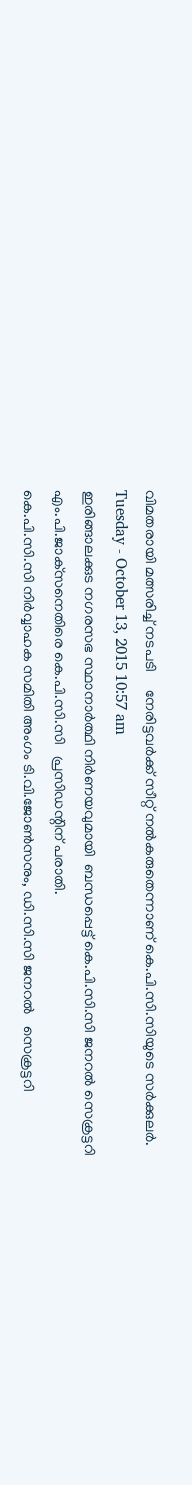വിമതരായി മത്സരിച്ച് നടപടി     നേരിട്ടവര്‍ക്ക് സീറ്റ് നല്‍കരുതെന്നാണ് കെ.പി.സി.സിയുടെ സര്‍ക്കുലര്‍.
Tuesday - October 13, 2015 10:57 am
ഇരിങ്ങാലക്കുട നഗരസഭ സ്ഥാനാര്‍ത്ഥി നിര്‍ണയവുമായി  ബന്ധപ്പെട്ട് കെ.പി.സി.സി ജനറല്‍ സെക്രട്ടറി എം.പി.ജാക്‌സനെതിരെ കെ.പി.സി.സി   പ്രസിഡന്റിന് പരാതി.
കെ.പി.സി.സി നിര്‍വ്വാഹക സമിതി അംഗം ടി.വി.ജോണ്‍സനും, ഡി.സി.സി ജനറല്‍   സെക്രട്ടറി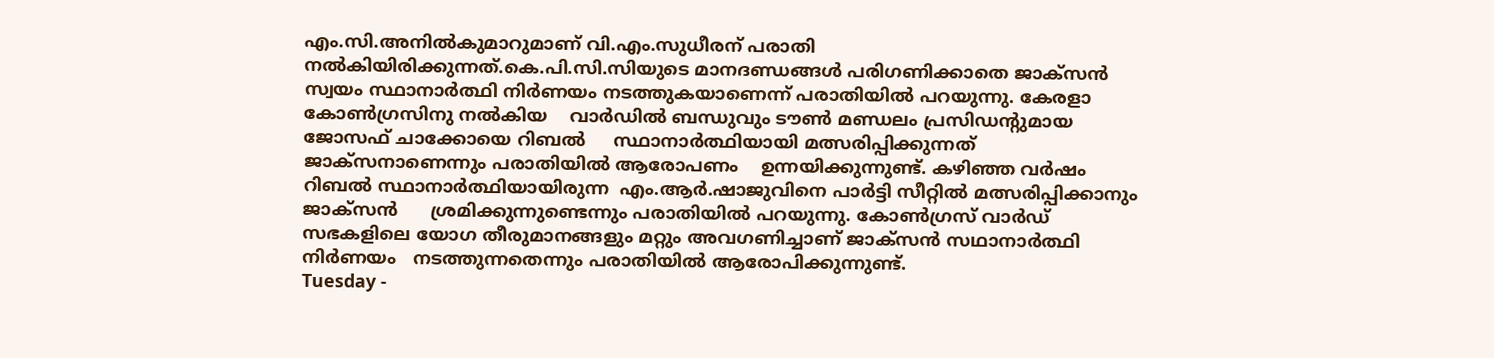എം.സി.അനില്‍കുമാറുമാണ് വി.എം.സുധീരന് പരാതി നല്‍കിയിരിക്കുന്നത്.കെ.പി.സി.സിയുടെ മാനദണ്ഡങ്ങള്‍ പരിഗണിക്കാതെ ജാക്‌സന്‍ സ്വയം സ്ഥാനാര്‍ത്ഥി നിര്‍ണയം നടത്തുകയാണെന്ന് പരാതിയില്‍ പറയുന്നു. കേരളാ കോണ്‍ഗ്രസിനു നല്‍കിയ    വാര്‍ഡില്‍ ബന്ധുവും ടൗണ്‍ മണ്ഡലം പ്രസിഡന്റുമായ ജോസഫ് ചാക്കോയെ റിബല്‍     സ്ഥാനാര്‍ത്ഥിയായി മത്സരിപ്പിക്കുന്നത് ജാക്‌സനാണെന്നും പരാതിയില്‍ ആരോപണം    ഉന്നയിക്കുന്നുണ്ട്. കഴിഞ്ഞ വര്‍ഷം റിബല്‍ സ്ഥാനാര്‍ത്ഥിയായിരുന്ന  എം.ആര്‍.ഷാജുവിനെ പാര്‍ട്ടി സീറ്റില്‍ മത്സരിപ്പിക്കാനും ജാക്‌സന്‍      ശ്രമിക്കുന്നുണ്ടെന്നും പരാതിയില്‍ പറയുന്നു. കോണ്‍ഗ്രസ് വാര്‍ഡ് സഭകളിലെ യോഗ തീരുമാനങ്ങളും മറ്റും അവഗണിച്ചാണ് ജാക്‌സന്‍ സഥാനാര്‍ത്ഥി നിര്‍ണയം   നടത്തുന്നതെന്നും പരാതിയില്‍ ആരോപിക്കുന്നുണ്ട്.
Tuesday -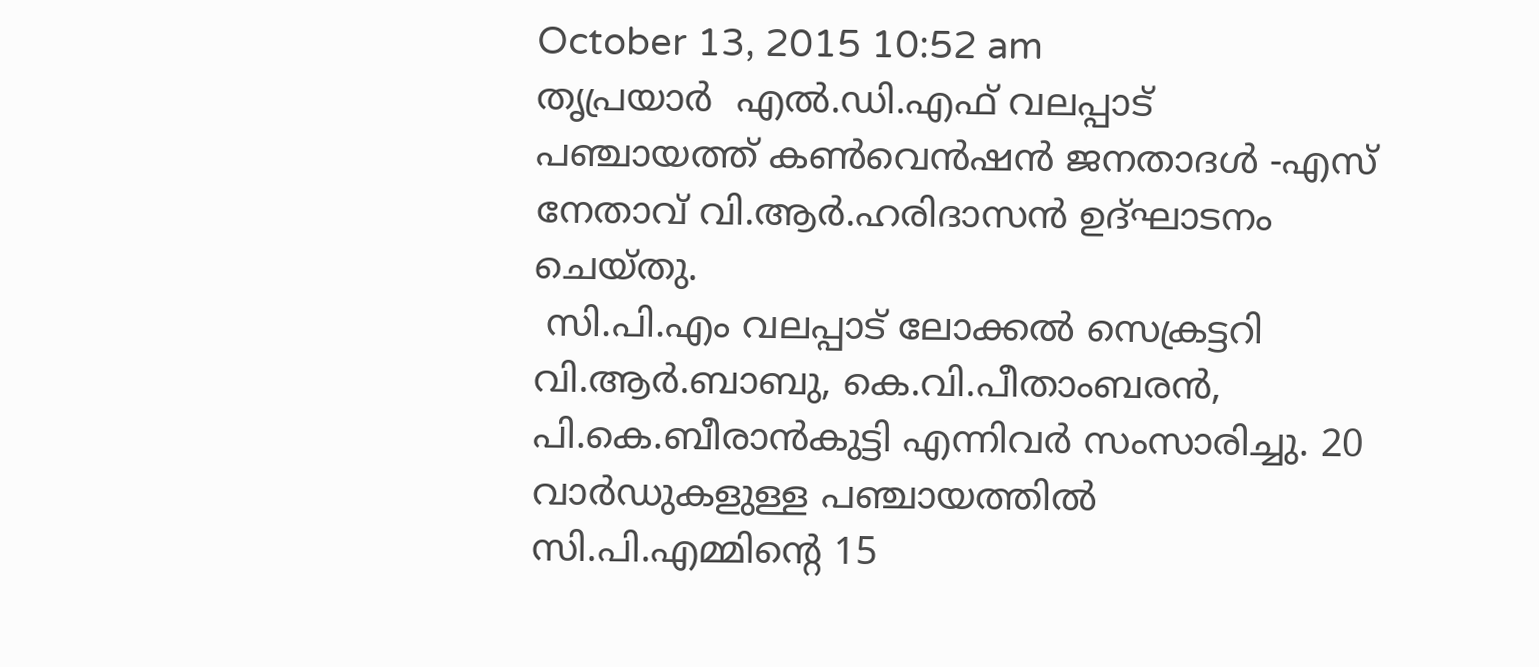October 13, 2015 10:52 am
തൃപ്രയാര്‍  എല്‍.ഡി.എഫ് വലപ്പാട് പഞ്ചായത്ത് കണ്‍വെന്‍ഷന്‍ ജനതാദള്‍ -എസ്    നേതാവ് വി.ആര്‍.ഹരിദാസന്‍ ഉദ്ഘാടനം ചെയ്തു.
 സി.പി.എം വലപ്പാട് ലോക്കല്‍ സെക്രട്ടറി വി.ആര്‍.ബാബു, കെ.വി.പീതാംബരന്‍,  പി.കെ.ബീരാന്‍കുട്ടി എന്നിവര്‍ സംസാരിച്ചു. 20 വാര്‍ഡുകളുള്ള പഞ്ചായത്തില്‍    സി.പി.എമ്മിന്റെ 15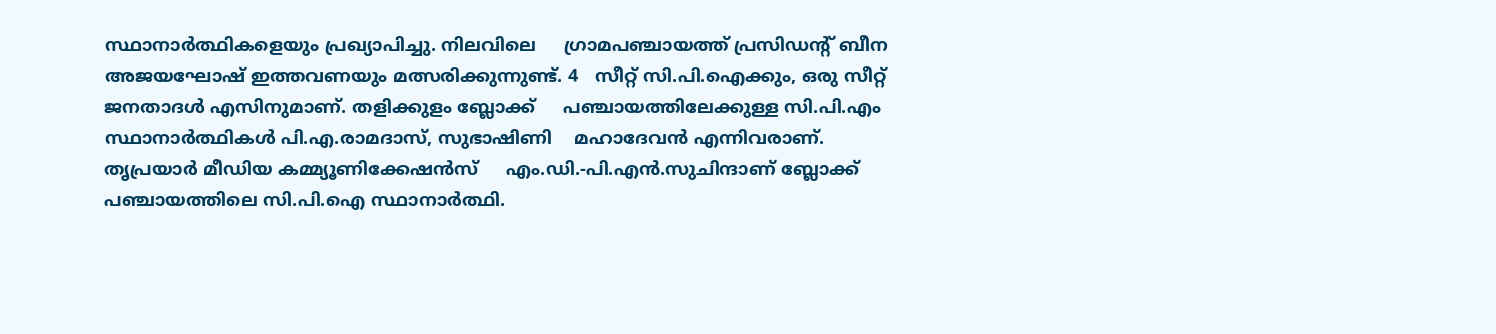സ്ഥാനാര്‍ത്ഥികളെയും പ്രഖ്യാപിച്ചു. നിലവിലെ     ഗ്രാമപഞ്ചായത്ത് പ്രസിഡന്റ് ബീന അജയഘോഷ് ഇത്തവണയും മത്സരിക്കുന്നുണ്ട്. 4   സീറ്റ് സി.പി.ഐക്കും, ഒരു സീറ്റ് ജനതാദള്‍ എസിനുമാണ്. തളിക്കുളം ബ്ലോക്ക്     പഞ്ചായത്തിലേക്കുള്ള സി.പി.എം സ്ഥാനാര്‍ത്ഥികള്‍ പി.എ.രാമദാസ്, സുഭാഷിണി    മഹാദേവന്‍ എന്നിവരാണ്. തൃപ്രയാര്‍ മീഡിയ കമ്മ്യൂണിക്കേഷന്‍സ്     എം.ഡി.-പി.എന്‍.സുചിന്ദാണ് ബ്ലോക്ക് പഞ്ചായത്തിലെ സി.പി.ഐ സ്ഥാനാര്‍ത്ഥി.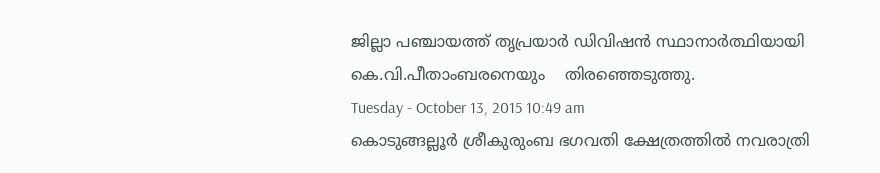ജില്ലാ പഞ്ചായത്ത് തൃപ്രയാര്‍ ഡിവിഷന്‍ സ്ഥാനാര്‍ത്ഥിയായി കെ.വി.പീതാംബരനെയും    തിരഞ്ഞെടുത്തു.
Tuesday - October 13, 2015 10:49 am
കൊടുങ്ങല്ലൂര്‍ ശ്രീകുരുംബ ഭഗവതി ക്ഷേത്രത്തില്‍ നവരാത്രി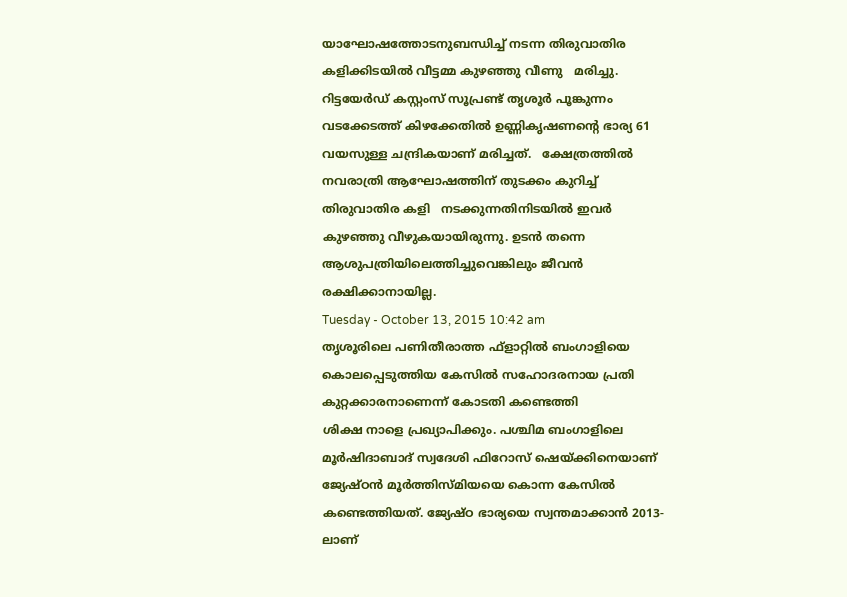യാഘോഷത്തോടനുബന്ധിച്ച് നടന്ന തിരുവാതിര കളിക്കിടയില്‍ വീട്ടമ്മ കുഴഞ്ഞു വീണു   മരിച്ചു.
റിട്ടയേര്‍ഡ് കസ്റ്റംസ് സൂപ്രണ്ട് തൃശൂര്‍ പൂങ്കുന്നം വടക്കേടത്ത് കിഴക്കേതില്‍ ഉണ്ണികൃഷണന്റെ ഭാര്യ 61 വയസുള്ള ചന്ദ്രികയാണ് മരിച്ചത്.   ക്ഷേത്രത്തില്‍ നവരാത്രി ആഘോഷത്തിന് തുടക്കം കുറിച്ച് തിരുവാതിര കളി   നടക്കുന്നതിനിടയില്‍ ഇവര്‍ കുഴഞ്ഞു വീഴുകയായിരുന്നു. ഉടന്‍ തന്നെ   ആശുപത്രിയിലെത്തിച്ചുവെങ്കിലും ജീവന്‍ രക്ഷിക്കാനായില്ല.
Tuesday - October 13, 2015 10:42 am
തൃശൂരിലെ പണിതീരാത്ത ഫ്‌ളാറ്റില്‍ ബംഗാളിയെ കൊലപ്പെടുത്തിയ കേസില്‍ സഹോദരനായ പ്രതി കുറ്റക്കാരനാണെന്ന് കോടതി കണ്ടെത്തി
ശിക്ഷ നാളെ പ്രഖ്യാപിക്കും. പശ്ചിമ ബംഗാളിലെ മൂര്‍ഷിദാബാദ് സ്വദേശി ഫിറോസ് ഷെയ്ക്കിനെയാണ് ജ്യേഷ്ഠന്‍ മൂര്‍ത്തിസ്മിയയെ കൊന്ന കേസില്‍ കണ്ടെത്തിയത്. ജ്യേഷ്ഠ ഭാര്യയെ സ്വന്തമാക്കാന്‍ 2013-ലാണ്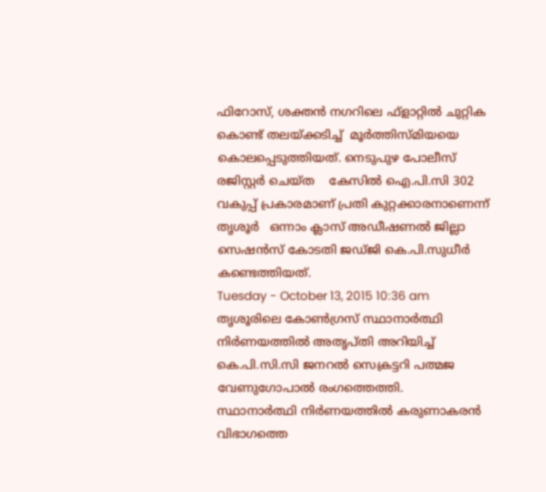ഫിറോസ്, ശക്തന്‍ നഗറിലെ ഫ്‌ളാറ്റില്‍ ചുറ്റിക കൊണ്ട് തലയ്ക്കടിച്ച്  മൂര്‍ത്തിസ്മിയയെ കൊലപ്പെടുത്തിയത്. നെടുപുഴ പോലീസ് രജിസ്റ്റര്‍ ചെയ്ത    കേസില്‍ ഐ.പി.സി 302 വകുപ്പ് പ്രകാരമാണ് പ്രതി കുറ്റക്കാരനാണെന്ന് തൃശൂര്‍   ഒന്നാം ക്ലാസ് അഡീഷണല്‍ ജില്ലാ സെഷന്‍സ് കോടതി ജഡ്ജി കെ.പി.സുധീര്‍   കണ്ടെത്തിയത്.
Tuesday - October 13, 2015 10:36 am
തൃശൂരിലെ കോണ്‍ഗ്രസ് സ്ഥാനാര്‍ത്ഥി നിര്‍ണയത്തില്‍ അതൃപ്തി അറിയിച്ച്    കെ.പി.സി.സി ജനറല്‍ സെക്രട്ടറി പത്മജ വേണുഗോപാല്‍ രംഗത്തെത്തി.
സ്ഥാനാര്‍ത്ഥി നിര്‍ണയത്തില്‍ കരുണാകരന്‍ വിഭാഗത്തെ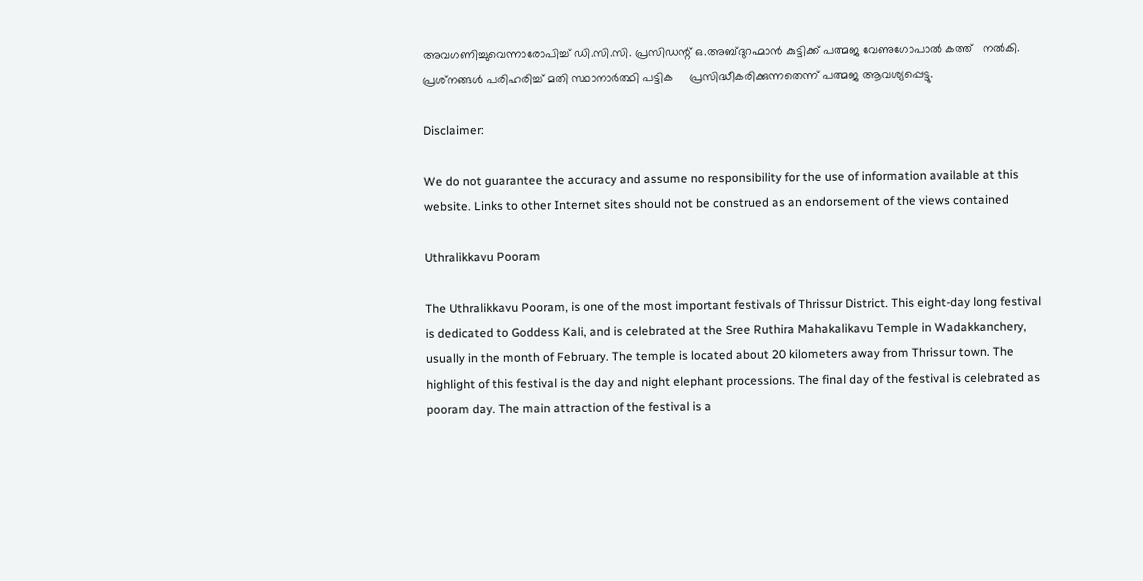അവഗണിച്ചുവെന്നാരോപിച്ച് ഡി.സി.സി. പ്രസിഡന്റ് ഒ.അബ്ദുറഹ്മാന്‍ കുട്ടിക്ക് പത്മജ വേണുഗോപാല്‍ കത്ത്   നല്‍കി. പ്രശ്‌നങ്ങള്‍ പരിഹരിച്ച് മതി സ്ഥാനാര്‍ത്ഥി പട്ടിക     പ്രസിദ്ധീകരിക്കുന്നതെന്ന് പത്മജ ആവശ്യപ്പെട്ടു.

Disclaimer:

We do not guarantee the accuracy and assume no responsibility for the use of information available at this website. Links to other Internet sites should not be construed as an endorsement of the views contained

Uthralikkavu Pooram

The Uthralikkavu Pooram, is one of the most important festivals of Thrissur District. This eight-day long festival is dedicated to Goddess Kali, and is celebrated at the Sree Ruthira Mahakalikavu Temple in Wadakkanchery, usually in the month of February. The temple is located about 20 kilometers away from Thrissur town. The highlight of this festival is the day and night elephant processions. The final day of the festival is celebrated as pooram day. The main attraction of the festival is a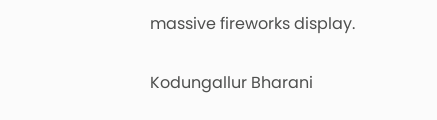massive fireworks display.

Kodungallur Bharani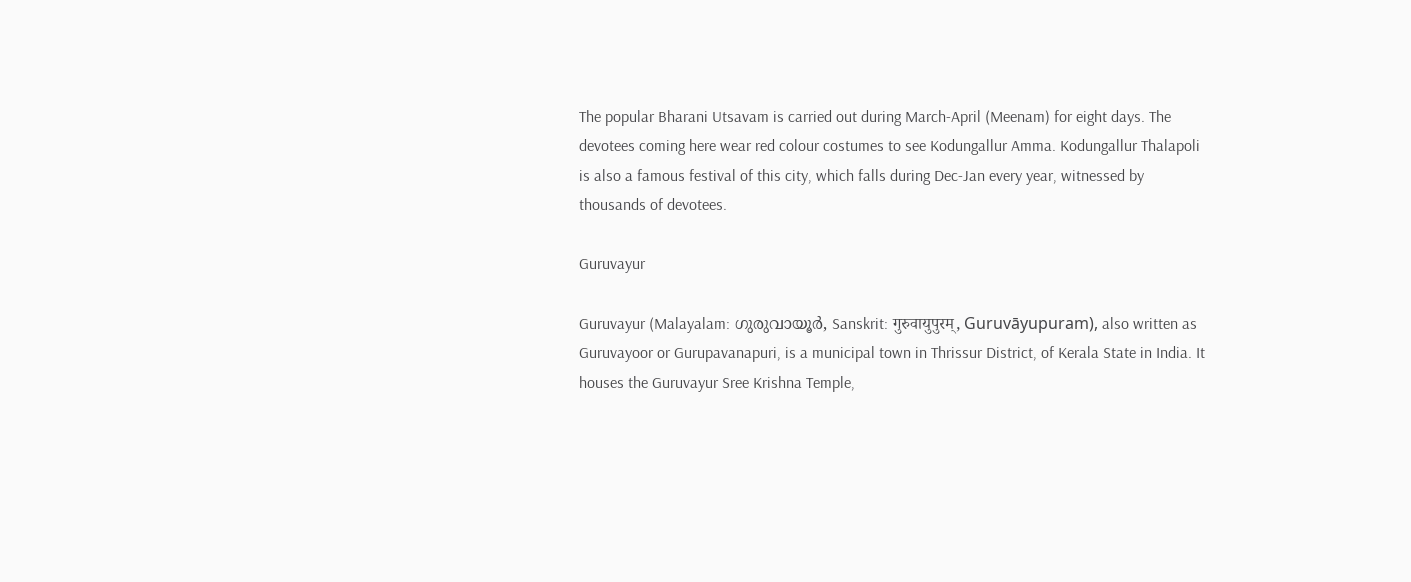The popular Bharani Utsavam is carried out during March-April (Meenam) for eight days. The devotees coming here wear red colour costumes to see Kodungallur Amma. Kodungallur Thalapoli is also a famous festival of this city, which falls during Dec-Jan every year, witnessed by thousands of devotees.

Guruvayur

Guruvayur (Malayalam: ഗുരുവായൂർ, Sanskrit: गुरुवायुपुरम्, Guruvāyupuram), also written as Guruvayoor or Gurupavanapuri, is a municipal town in Thrissur District, of Kerala State in India. It houses the Guruvayur Sree Krishna Temple,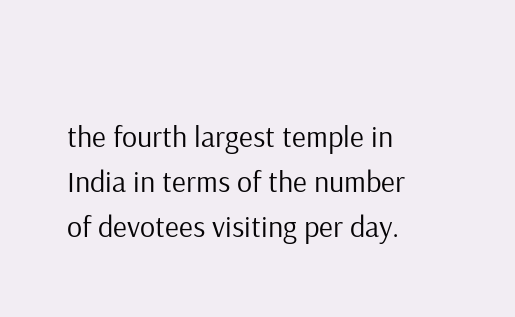the fourth largest temple in India in terms of the number of devotees visiting per day.